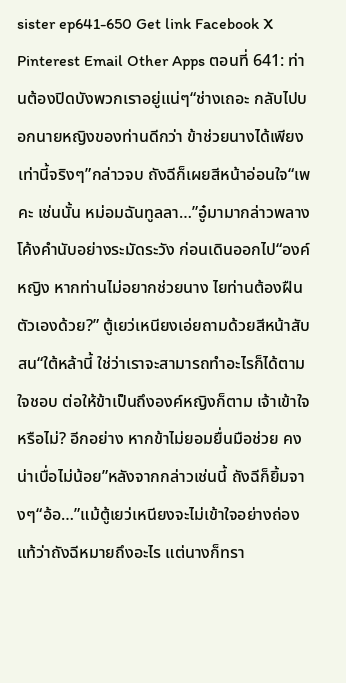sister ep641-650 Get link Facebook X Pinterest Email Other Apps ตอนที่ 641: ท่านต้องปิดบังพวกเราอยู่แน่ๆ“ช่างเถอะ กลับไปบอกนายหญิงของท่านดีกว่า ข้าช่วยนางได้เพียงเท่านี้จริงๆ”กล่าวจบ ถังฉีก็เผยสีหน้าอ่อนใจ“เพคะ เช่นนั้น หม่อมฉันทูลลา…”อู๋มามากล่าวพลางโค้งคำนับอย่างระมัดระวัง ก่อนเดินออกไป“องค์หญิง หากท่านไม่อยากช่วยนาง ไยท่านต้องฝืนตัวเองด้วย?” ตู้เยว่เหนียงเอ่ยถามด้วยสีหน้าสับสน“ใต้หล้านี้ ใช่ว่าเราจะสามารถทำอะไรก็ได้ตามใจชอบ ต่อให้ข้าเป็นถึงองค์หญิงก็ตาม เจ้าเข้าใจหรือไม่? อีกอย่าง หากข้าไม่ยอมยื่นมือช่วย คงน่าเบื่อไม่น้อย”หลังจากกล่าวเช่นนี้ ถังฉีก็ยิ้มจางๆ“อ้อ…”แม้ตู้เยว่เหนียงจะไม่เข้าใจอย่างถ่องแท้ว่าถังฉีหมายถึงอะไร แต่นางก็ทรา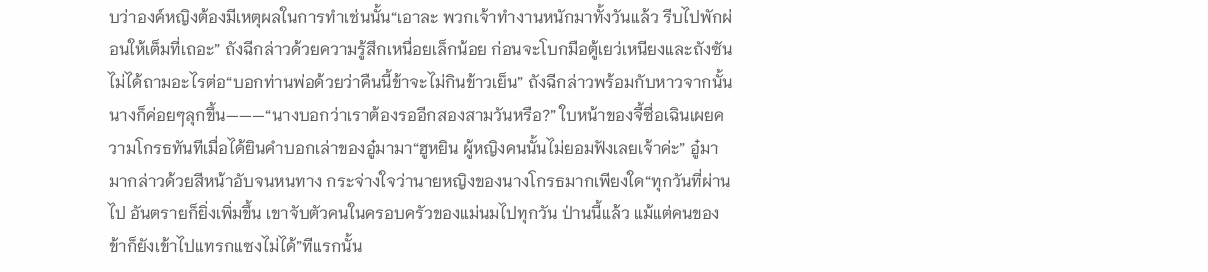บว่าองค์หญิงต้องมีเหตุผลในการทำเช่นนั้น“เอาละ พวกเจ้าทำงานหนักมาทั้งวันแล้ว รีบไปพักผ่อนให้เต็มที่เถอะ” ถังฉีกล่าวด้วยความรู้สึกเหนื่อยเล็กน้อย ก่อนจะโบกมือตู้เยว่เหนียงและถังซันไม่ได้ถามอะไรต่อ“บอกท่านพ่อด้วยว่าคืนนี้ข้าจะไม่กินข้าวเย็น” ถังฉีกล่าวพร้อมกับหาวจากนั้น นางก็ค่อยๆลุกขึ้น———“นางบอกว่าเราต้องรออีกสองสามวันหรือ?” ใบหน้าของจี้ซื่อเฉินเผยความโกรธทันทีเมื่อได้ยินคำบอกเล่าของอู๋มามา“ฮูหยิน ผู้หญิงคนนั้นไม่ยอมฟังเลยเจ้าค่ะ” อู๋มามากล่าวด้วยสีหน้าอับจนหนทาง กระจ่างใจว่านายหญิงของนางโกรธมากเพียงใด“ทุกวันที่ผ่านไป อันตรายก็ยิ่งเพิ่มขึ้น เขาจับตัวคนในครอบครัวของแม่นมไปทุกวัน ป่านนี้แล้ว แม้แต่คนของข้าก็ยังเข้าไปแทรกแซงไม่ได้”ทีแรกนั้น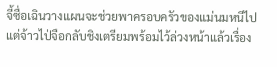จี้ซื่อเฉินวางแผนจะช่วยพาครอบครัวของแม่นมหนีไป แต่จ้าวไป่จือกลับชิงเตรียมพร้อมไว้ล่วงหน้าแล้วเรื่อง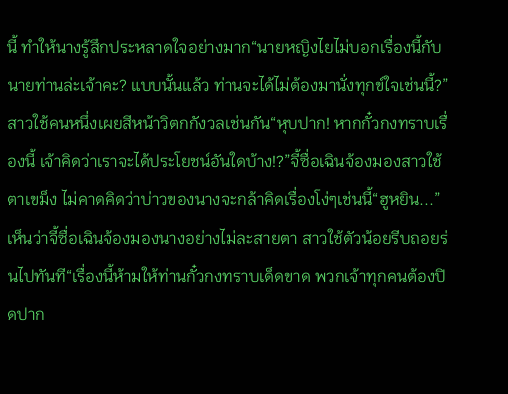นี้ ทำให้นางรู้สึกประหลาดใจอย่างมาก“นายหญิงไยไม่บอกเรื่องนี้กับนายท่านล่ะเจ้าคะ? แบบนั้นแล้ว ท่านจะได้ไม่ต้องมานั่งทุกข์ใจเช่นนี้?”สาวใช้คนหนึ่งเผยสีหน้าวิตกกังวลเช่นกัน“หุบปาก! หากกั๋วกงทราบเรื่องนี้ เจ้าคิดว่าเราจะได้ประโยชน์อันใดบ้าง!?”จี้ซื่อเฉินจ้องมองสาวใช้ตาเขม็ง ไม่คาดคิดว่าบ่าวของนางจะกล้าคิดเรื่องโง่ๆเช่นนี้“ฮูหยิน...”เห็นว่าจี้ซื่อเฉินจ้องมองนางอย่างไม่ละสายตา สาวใช้ตัวน้อยรีบถอยร่นไปทันที“เรื่องนี้ห้ามให้ท่านกั๋วกงทราบเด็ดขาด พวกเจ้าทุกคนต้องปิดปาก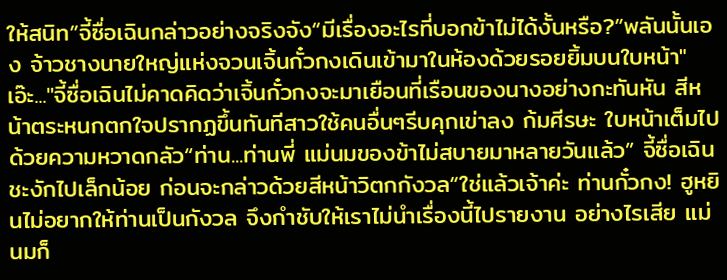ให้สนิท”จี้ซื่อเฉินกล่าวอย่างจริงจัง“มีเรื่องอะไรที่บอกข้าไม่ได้งั้นหรือ?”พลันนั้นเอง จ้าวชางนายใหญ่แห่งจวนเจิ้นกั๋วกงเดินเข้ามาในห้องด้วยรอยยิ้มบนใบหน้า"เอ๊ะ..."จี้ซื่อเฉินไม่คาดคิดว่าเจิ้นกั๋วกงจะมาเยือนที่เรือนของนางอย่างกะทันหัน สีหน้าตระหนกตกใจปรากฏขึ้นทันทีสาวใช้คนอื่นๆรีบคุกเข่าลง ก้มศีรษะ ใบหน้าเต็มไปด้วยความหวาดกลัว“ท่าน...ท่านพี่ แม่นมของข้าไม่สบายมาหลายวันแล้ว” จี้ซื่อเฉินชะงักไปเล็กน้อย ก่อนจะกล่าวด้วยสีหน้าวิตกกังวล“ใช่แล้วเจ้าค่ะ ท่านกั๋วกง! ฮูหยินไม่อยากให้ท่านเป็นกังวล จึงกำชับให้เราไม่นำเรื่องนี้ไปรายงาน อย่างไรเสีย แม่นมก็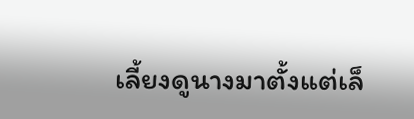เลี้ยงดูนางมาตั้งแต่เล็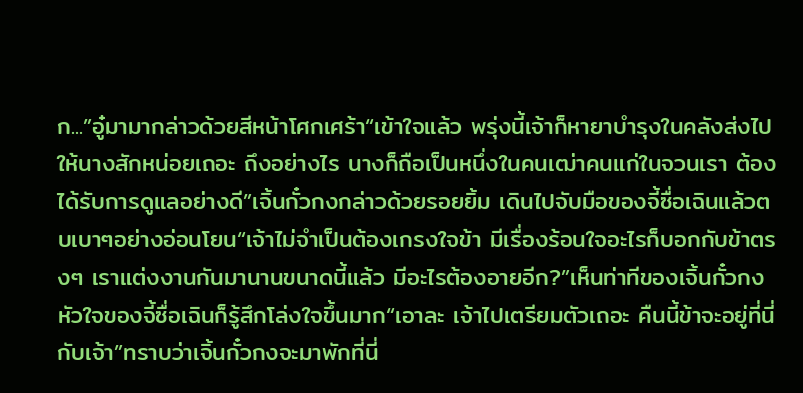ก...”อู๋มามากล่าวด้วยสีหน้าโศกเศร้า“เข้าใจแล้ว พรุ่งนี้เจ้าก็หายาบำรุงในคลังส่งไปให้นางสักหน่อยเถอะ ถึงอย่างไร นางก็ถือเป็นหนึ่งในคนเฒ่าคนแก่ในจวนเรา ต้องได้รับการดูแลอย่างดี”เจิ้นกั๋วกงกล่าวด้วยรอยยิ้ม เดินไปจับมือของจี้ซื่อเฉินแล้วตบเบาๆอย่างอ่อนโยน“เจ้าไม่จำเป็นต้องเกรงใจข้า มีเรื่องร้อนใจอะไรก็บอกกับข้าตรงๆ เราแต่งงานกันมานานขนาดนี้แล้ว มีอะไรต้องอายอีก?”เห็นท่าทีของเจิ้นกั๋วกง หัวใจของจี้ซื่อเฉินก็รู้สึกโล่งใจขึ้นมาก“เอาละ เจ้าไปเตรียมตัวเถอะ คืนนี้ข้าจะอยู่ที่นี่กับเจ้า”ทราบว่าเจิ้นกั๋วกงจะมาพักที่นี่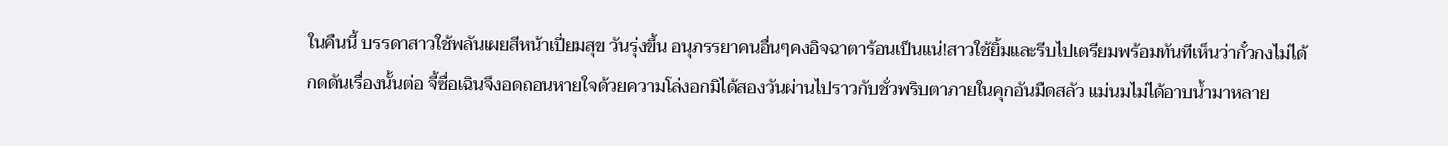ในคืนนี้ บรรดาสาวใช้พลันเผยสีหน้าเปี่ยมสุข วันรุ่งขึ้น อนุภรรยาคนอื่นๆคงอิจฉาตาร้อนเป็นแน่!สาวใช้ยิ้มและรีบไปเตรียมพร้อมทันทีเห็นว่ากั๋วกงไม่ได้กดดันเรื่องนั้นต่อ จี้ซื่อเฉินจึงอดถอนหายใจด้วยความโล่งอกมิได้สองวันผ่านไปราวกับชั่วพริบตาภายในคุกอันมืดสลัว แม่นมไม่ได้อาบน้ำมาหลาย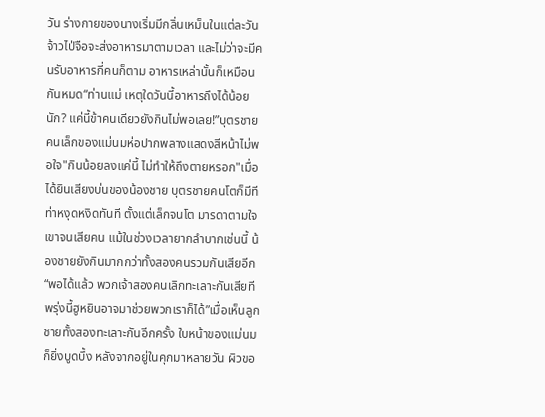วัน ร่างกายของนางเริ่มมีกลิ่นเหม็นในแต่ละวัน จ้าวไป่จือจะส่งอาหารมาตามเวลา และไม่ว่าจะมีคนรับอาหารกี่คนก็ตาม อาหารเหล่านั้นก็เหมือนกันหมด“ท่านแม่ เหตุใดวันนี้อาหารถึงได้น้อยนัก? แค่นี้ข้าคนเดียวยังกินไม่พอเลย!”บุตรชายคนเล็กของแม่นมห่อปากพลางแสดงสีหน้าไม่พอใจ"กินน้อยลงแค่นี้ ไม่ทำให้ถึงตายหรอก"เมื่อได้ยินเสียงบ่นของน้องชาย บุตรชายคนโตก็มีทีท่าหงุดหงิดทันที ตั้งแต่เล็กจนโต มารดาตามใจเขาจนเสียคน แม้ในช่วงเวลายากลำบากเช่นนี้ น้องชายยังกินมากกว่าทั้งสองคนรวมกันเสียอีก“พอได้แล้ว พวกเจ้าสองคนเลิกทะเลาะกันเสียที พรุ่งนี้ฮูหยินอาจมาช่วยพวกเราก็ได้”เมื่อเห็นลูกชายทั้งสองทะเลาะกันอีกครั้ง ใบหน้าของแม่นมก็ยิ่งบูดบึ้ง หลังจากอยู่ในคุกมาหลายวัน ผิวขอ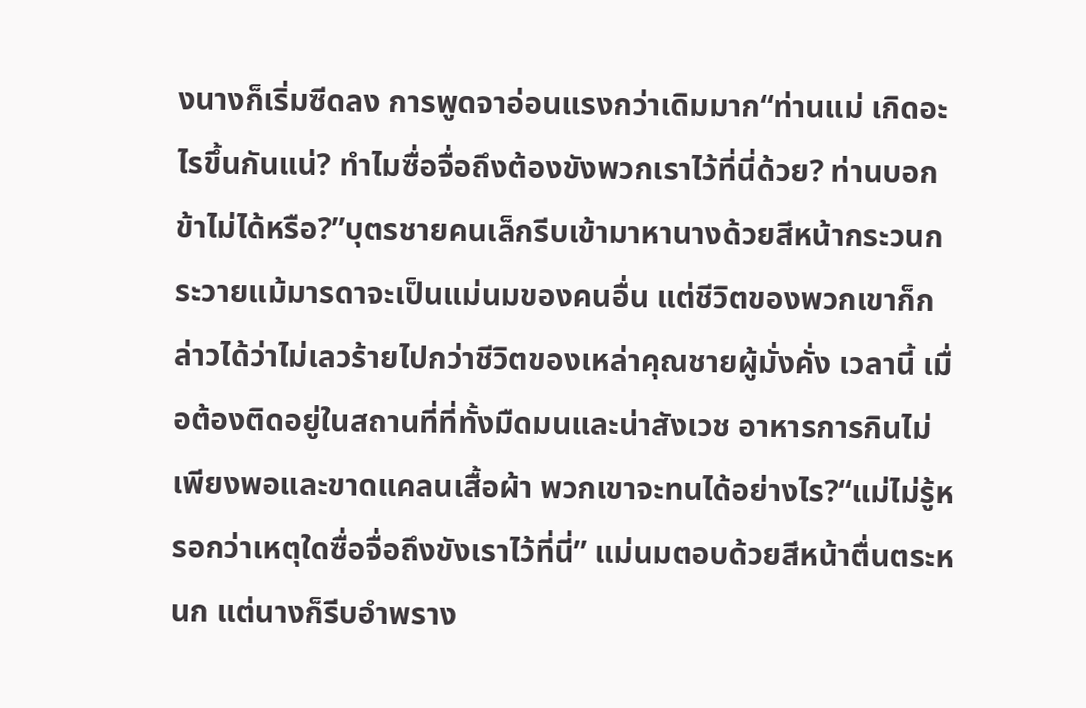งนางก็เริ่มซีดลง การพูดจาอ่อนแรงกว่าเดิมมาก“ท่านแม่ เกิดอะไรขึ้นกันแน่? ทำไมซื่อจื่อถึงต้องขังพวกเราไว้ที่นี่ด้วย? ท่านบอกข้าไม่ได้หรือ?”บุตรชายคนเล็กรีบเข้ามาหานางด้วยสีหน้ากระวนกระวายแม้มารดาจะเป็นแม่นมของคนอื่น แต่ชีวิตของพวกเขาก็กล่าวได้ว่าไม่เลวร้ายไปกว่าชีวิตของเหล่าคุณชายผู้มั่งคั่ง เวลานี้ เมื่อต้องติดอยู่ในสถานที่ที่ทั้งมืดมนและน่าสังเวช อาหารการกินไม่เพียงพอและขาดแคลนเสื้อผ้า พวกเขาจะทนได้อย่างไร?“แม่ไม่รู้หรอกว่าเหตุใดซื่อจื่อถึงขังเราไว้ที่นี่” แม่นมตอบด้วยสีหน้าตื่นตระหนก แต่นางก็รีบอำพราง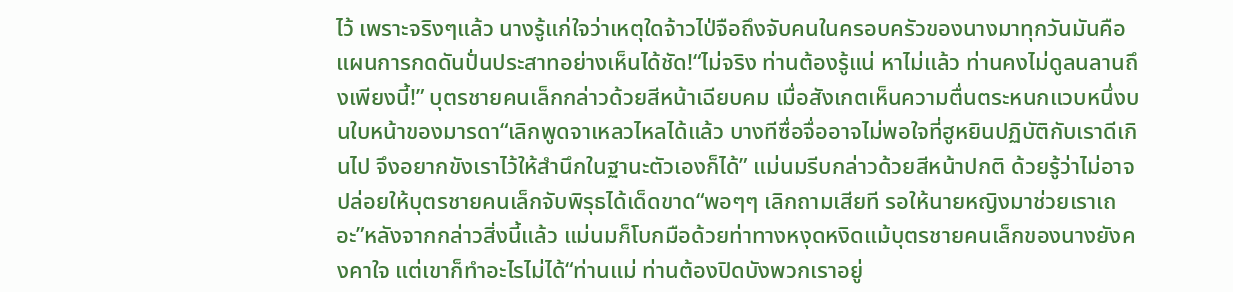ไว้ เพราะจริงๆแล้ว นางรู้แก่ใจว่าเหตุใดจ้าวไป่จือถึงจับคนในครอบครัวของนางมาทุกวันมันคือแผนการกดดันปั่นประสาทอย่างเห็นได้ชัด!“ไม่จริง ท่านต้องรู้แน่ หาไม่แล้ว ท่านคงไม่ดูลนลานถึงเพียงนี้!” บุตรชายคนเล็กกล่าวด้วยสีหน้าเฉียบคม เมื่อสังเกตเห็นความตื่นตระหนกแวบหนึ่งบนใบหน้าของมารดา“เลิกพูดจาเหลวไหลได้แล้ว บางทีซื่อจื่ออาจไม่พอใจที่ฮูหยินปฏิบัติกับเราดีเกินไป จึงอยากขังเราไว้ให้สำนึกในฐานะตัวเองก็ได้” แม่นมรีบกล่าวด้วยสีหน้าปกติ ด้วยรู้ว่าไม่อาจปล่อยให้บุตรชายคนเล็กจับพิรุธได้เด็ดขาด“พอๆๆ เลิกถามเสียที รอให้นายหญิงมาช่วยเราเถอะ”หลังจากกล่าวสิ่งนี้แล้ว แม่นมก็โบกมือด้วยท่าทางหงุดหงิดแม้บุตรชายคนเล็กของนางยังคงคาใจ แต่เขาก็ทำอะไรไม่ได้“ท่านแม่ ท่านต้องปิดบังพวกเราอยู่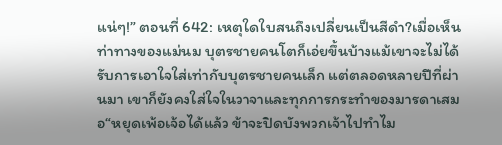แน่ๆ!” ตอนที่ 642: เหตุใดใบสนถึงเปลี่ยนเป็นสีดำ?เมื่อเห็นท่าทางของแม่นม บุตรชายคนโตก็เอ่ยขึ้นบ้างแม้เขาจะไม่ได้รับการเอาใจใส่เท่ากับบุตรชายคนเล็ก แต่ตลอดหลายปีที่ผ่านมา เขาก็ยังคงใส่ใจในวาจาและทุกการกระทำของมารดาเสมอ“หยุดเพ้อเจ้อได้แล้ว ข้าจะปิดบังพวกเจ้าไปทำไม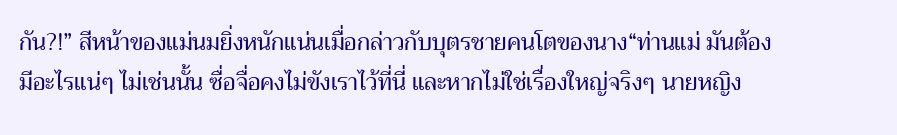กัน?!” สีหน้าของแม่นมยิ่งหนักแน่นเมื่อกล่าวกับบุตรชายคนโตของนาง“ท่านแม่ มันต้องมีอะไรแน่ๆ ไม่เช่นนั้น ซื่อจื่อคงไม่ขังเราไว้ที่นี่ และหากไม่ใช่เรื่องใหญ่จริงๆ นายหญิง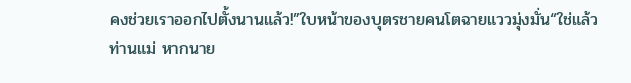คงช่วยเราออกไปตั้งนานแล้ว!”ใบหน้าของบุตรชายคนโตฉายแววมุ่งมั่น“ใช่แล้ว ท่านแม่ หากนาย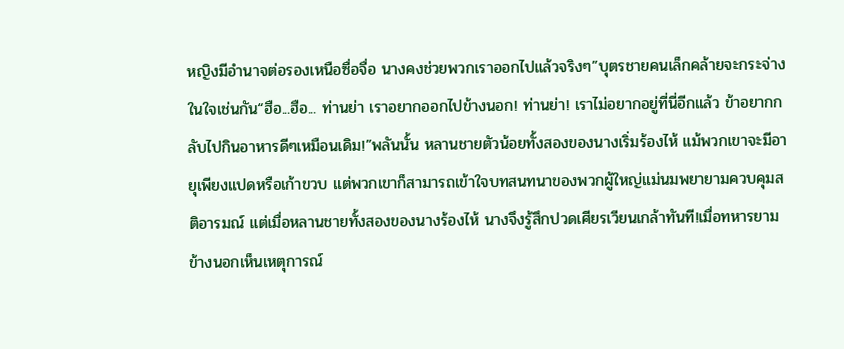หญิงมีอำนาจต่อรองเหนือซื่อจื่อ นางคงช่วยพวกเราออกไปแล้วจริงๆ”บุตรชายคนเล็กคล้ายจะกระจ่างในใจเช่นกัน“ฮือ...ฮือ... ท่านย่า เราอยากออกไปข้างนอก! ท่านย่า! เราไม่อยากอยู่ที่นี่อีกแล้ว ข้าอยากกลับไปกินอาหารดีๆเหมือนเดิม!”พลันนั้น หลานชายตัวน้อยทั้งสองของนางเริ่มร้องไห้ แม้พวกเขาจะมีอายุเพียงแปดหรือเก้าขวบ แต่พวกเขาก็สามารถเข้าใจบทสนทนาของพวกผู้ใหญ่แม่นมพยายามควบคุมสติอารมณ์ แต่เมื่อหลานชายทั้งสองของนางร้องไห้ นางจึงรู้สึกปวดเศียรเวียนเกล้าทันที!เมื่อทหารยามข้างนอกเห็นเหตุการณ์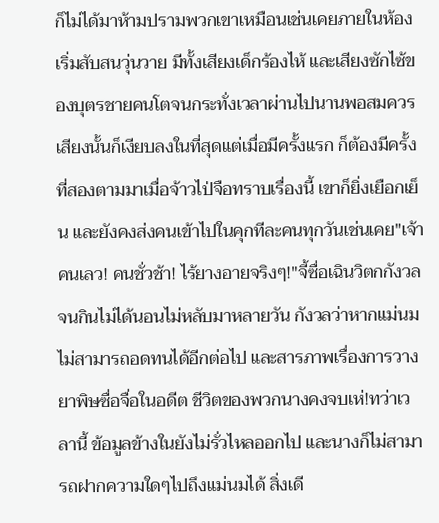ก็ไม่ได้มาห้ามปรามพวกเขาเหมือนเช่นเคยภายในห้องเริ่มสับสนวุ่นวาย มีทั้งเสียงเด็กร้องไห้ และเสียงซักไซ้ของบุตรชายคนโตจนกระทั่งเวลาผ่านไปนานพอสมควร เสียงนั้นก็เงียบลงในที่สุดแต่เมื่อมีครั้งแรก ก็ต้องมีครั้งที่สองตามมาเมื่อจ้าวไป่จือทราบเรื่องนี้ เขาก็ยิ่งเยือกเย็น และยังคงส่งคนเข้าไปในคุกทีละคนทุกวันเช่นเคย"เจ้าคนเลว! คนชั่วช้า! ไร้ยางอายจริงๆ!"จี้ซื่อเฉินวิตกกังวลจนกินไม่ได้นอนไม่หลับมาหลายวัน กังวลว่าหากแม่นมไม่สามารถอดทนได้อีกต่อไป และสารภาพเรื่องการวางยาพิษซื่อจื่อในอดีต ชีวิตของพวกนางคงจบเห่!ทว่าเวลานี้ ข้อมูลข้างในยังไม่รั่วไหลออกไป และนางก็ไม่สามารถฝากความใดๆไปถึงแม่นมได้ สิ่งเดี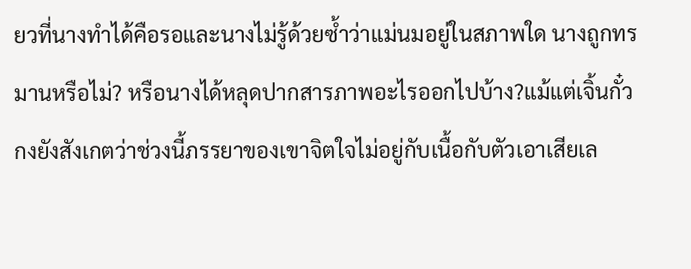ยวที่นางทำได้คือรอและนางไม่รู้ด้วยซ้ำว่าแม่นมอยู่ในสภาพใด นางถูกทรมานหรือไม่? หรือนางได้หลุดปากสารภาพอะไรออกไปบ้าง?แม้แต่เจิ้นกั๋วกงยังสังเกตว่าช่วงนี้ภรรยาของเขาจิตใจไม่อยู่กับเนื้อกับตัวเอาเสียเล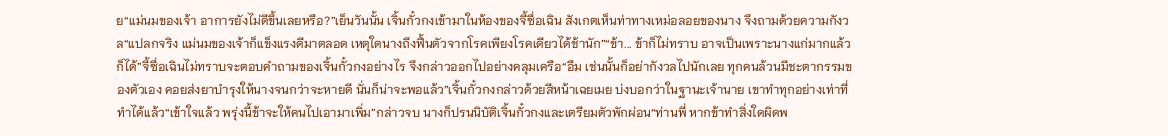ย“แม่นมของเจ้า อาการยังไม่ดีขึ้นเลยหรือ?”เย็นวันนั้น เจิ้นกั๋วกงเข้ามาในห้องของจี้ซื่อเฉิน สังเกตเห็นท่าทางเหม่อลอยของนาง จึงถามด้วยความกังวล“แปลกจริง แม่นมของเจ้าก็แข็งแรงดีมาตลอด เหตุใดนางถึงฟื้นตัวจากโรคเพียงโรคเดียวได้ช้านัก”“ข้า... ข้าก็ไม่ทราบ อาจเป็นเพราะนางแก่มากแล้วก็ได้”จี้ซื่อเฉินไม่ทราบจะตอบคำถามของเจิ้นกั๋วกงอย่างไร จึงกล่าวออกไปอย่างคลุมเครือ“อืม เช่นนั้นก็อย่ากังวลไปนักเลย ทุกคนล้วนมีชะตากรรมของตัวเอง คอยส่งยาบำรุงให้นางจนกว่าจะหายดี นั่นก็น่าจะพอแล้ว”เจิ้นกั๋วกงกล่าวด้วยสีหน้าเฉยเมย บ่งบอกว่าในฐานะเจ้านาย เขาทำทุกอย่างเท่าที่ทำได้แล้ว“เข้าใจแล้ว พรุ่งนี้ข้าจะให้คนไปเอามาเพิ่ม”กล่าวจบ นางก็ปรนนิบัติเจิ้นกั๋วกงและเตรียมตัวพักผ่อน“ท่านพี่ หากข้าทำสิ่งใดผิดพ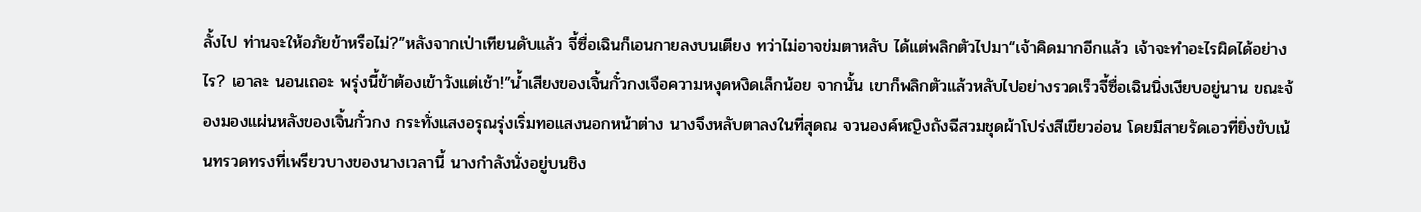ลั้งไป ท่านจะให้อภัยข้าหรือไม่?”หลังจากเป่าเทียนดับแล้ว จี้ซื่อเฉินก็เอนกายลงบนเตียง ทว่าไม่อาจข่มตาหลับ ได้แต่พลิกตัวไปมา“เจ้าคิดมากอีกแล้ว เจ้าจะทำอะไรผิดได้อย่างไร? เอาละ นอนเถอะ พรุ่งนี้ข้าต้องเข้าวังแต่เช้า!”น้ำเสียงของเจิ้นกั๋วกงเจือความหงุดหงิดเล็กน้อย จากนั้น เขาก็พลิกตัวแล้วหลับไปอย่างรวดเร็วจี้ซื่อเฉินนิ่งเงียบอยู่นาน ขณะจ้องมองแผ่นหลังของเจิ้นกั๋วกง กระทั่งแสงอรุณรุ่งเริ่มทอแสงนอกหน้าต่าง นางจึงหลับตาลงในที่สุดณ จวนองค์หญิงถังฉีสวมชุดผ้าโปร่งสีเขียวอ่อน โดยมีสายรัดเอวที่ยิ่งขับเน้นทรวดทรงที่เพรียวบางของนางเวลานี้ นางกำลังนั่งอยู่บนชิง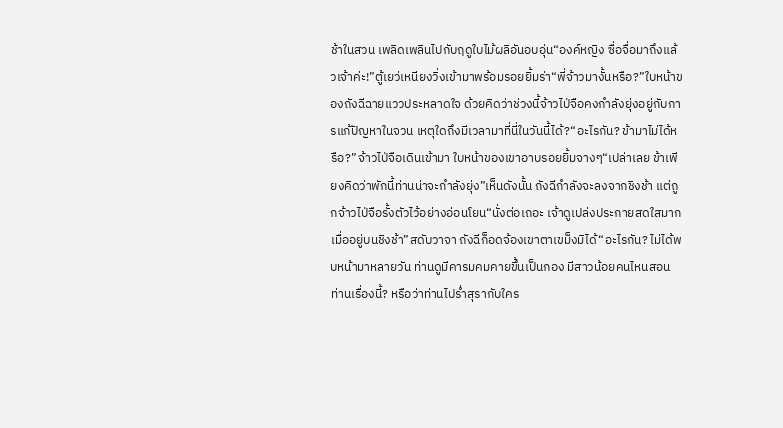ช้าในสวน เพลิดเพลินไปกับฤดูใบไม้ผลิอันอบอุ่น“องค์หญิง ซื่อจื่อมาถึงแล้วเจ้าค่ะ!”ตู้เยว่เหนียงวิ่งเข้ามาพร้อมรอยยิ้มร่า“พี่จ้าวมางั้นหรือ?”ใบหน้าของถังฉีฉายแววประหลาดใจ ด้วยคิดว่าช่วงนี้จ้าวไป่จือคงกำลังยุ่งอยู่กับการแก้ปัญหาในจวน เหตุใดถึงมีเวลามาที่นี่ในวันนี้ได้?“อะไรกัน? ข้ามาไม่ได้หรือ?”จ้าวไป่จือเดินเข้ามา ใบหน้าของเขาอาบรอยยิ้มจางๆ“เปล่าเลย ข้าเพียงคิดว่าพักนี้ท่านน่าจะกำลังยุ่ง”เห็นดังนั้น ถังฉีกำลังจะลงจากชิงช้า แต่ถูกจ้าวไป่จือรั้งตัวไว้อย่างอ่อนโยน“นั่งต่อเถอะ เจ้าดูเปล่งประกายสดใสมากเมื่ออยู่บนชิงช้า”สดับวาจา ถังฉีก็อดจ้องเขาตาเขม็งมิได้“อะไรกัน? ไม่ได้พบหน้ามาหลายวัน ท่านดูมีคารมคมคายขึ้นเป็นกอง มีสาวน้อยคนไหนสอนท่านเรื่องนี้? หรือว่าท่านไปร่ำสุรากับใคร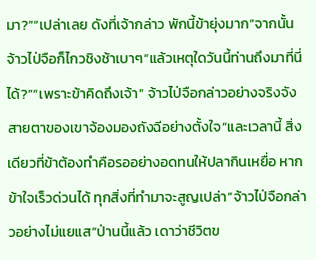มา?”“เปล่าเลย ดังที่เจ้ากล่าว พักนี้ข้ายุ่งมาก”จากนั้น จ้าวไป่จือก็ไกวชิงช้าเบาๆ“แล้วเหตุใดวันนี้ท่านถึงมาที่นี่ได้?”“เพราะข้าคิดถึงเจ้า” จ้าวไป่จือกล่าวอย่างจริงจัง สายตาของเขาจ้องมองถังฉีอย่างตั้งใจ“และเวลานี้ สิ่งเดียวที่ข้าต้องทำคือรออย่างอดทนให้ปลากินเหยื่อ หากข้าใจเร็วด่วนได้ ทุกสิ่งที่ทำมาจะสูญเปล่า”จ้าวไป่จือกล่าวอย่างไม่แยแส“ป่านนี้แล้ว เดาว่าชีวิตข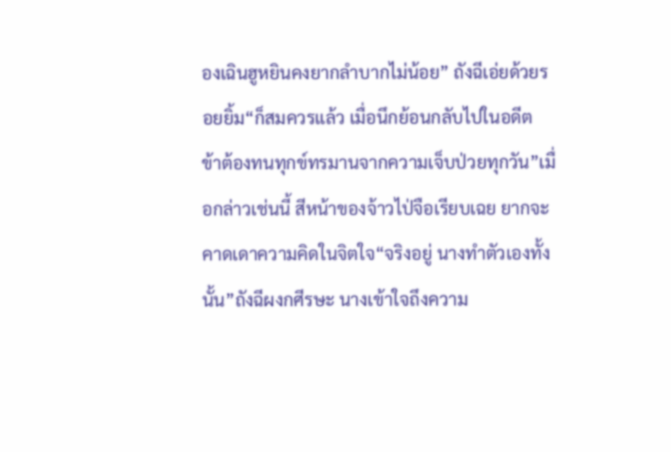องเฉินฮูหยินคงยากลำบากไม่น้อย” ถังฉีเอ่ยด้วยรอยยิ้ม“ก็สมควรแล้ว เมื่อนึกย้อนกลับไปในอดีต ข้าต้องทนทุกข์ทรมานจากความเจ็บป่วยทุกวัน”เมื่อกล่าวเช่นนี้ สีหน้าของจ้าวไป่จือเรียบเฉย ยากจะคาดเดาความคิดในจิตใจ“จริงอยู่ นางทำตัวเองทั้งนั้น”ถังฉีผงกศีรษะ นางเข้าใจถึงความ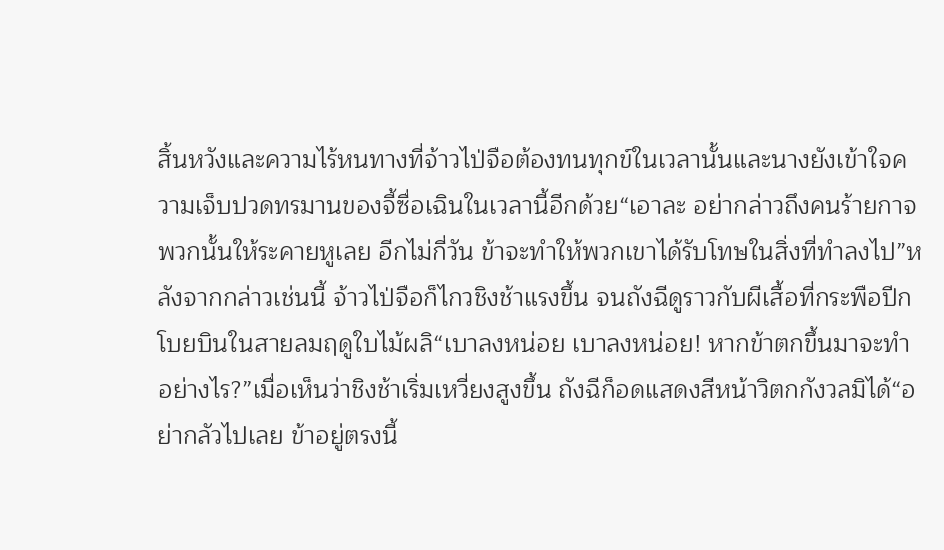สิ้นหวังและความไร้หนทางที่จ้าวไป่จือต้องทนทุกข์ในเวลานั้นและนางยังเข้าใจความเจ็บปวดทรมานของจี้ซื่อเฉินในเวลานี้อีกด้วย“เอาละ อย่ากล่าวถึงคนร้ายกาจพวกนั้นให้ระคายหูเลย อีกไม่กี่วัน ข้าจะทำให้พวกเขาได้รับโทษในสิ่งที่ทำลงไป”หลังจากกล่าวเช่นนี้ จ้าวไป่จือก็ไกวชิงช้าแรงขึ้น จนถังฉีดูราวกับผีเสื้อที่กระพือปีกโบยบินในสายลมฤดูใบไม้ผลิ“เบาลงหน่อย เบาลงหน่อย! หากข้าตกขึ้นมาจะทำอย่างไร?”เมื่อเห็นว่าชิงช้าเริ่มเหวี่ยงสูงขึ้น ถังฉีก็อดแสดงสีหน้าวิตกกังวลมิได้“อย่ากลัวไปเลย ข้าอยู่ตรงนี้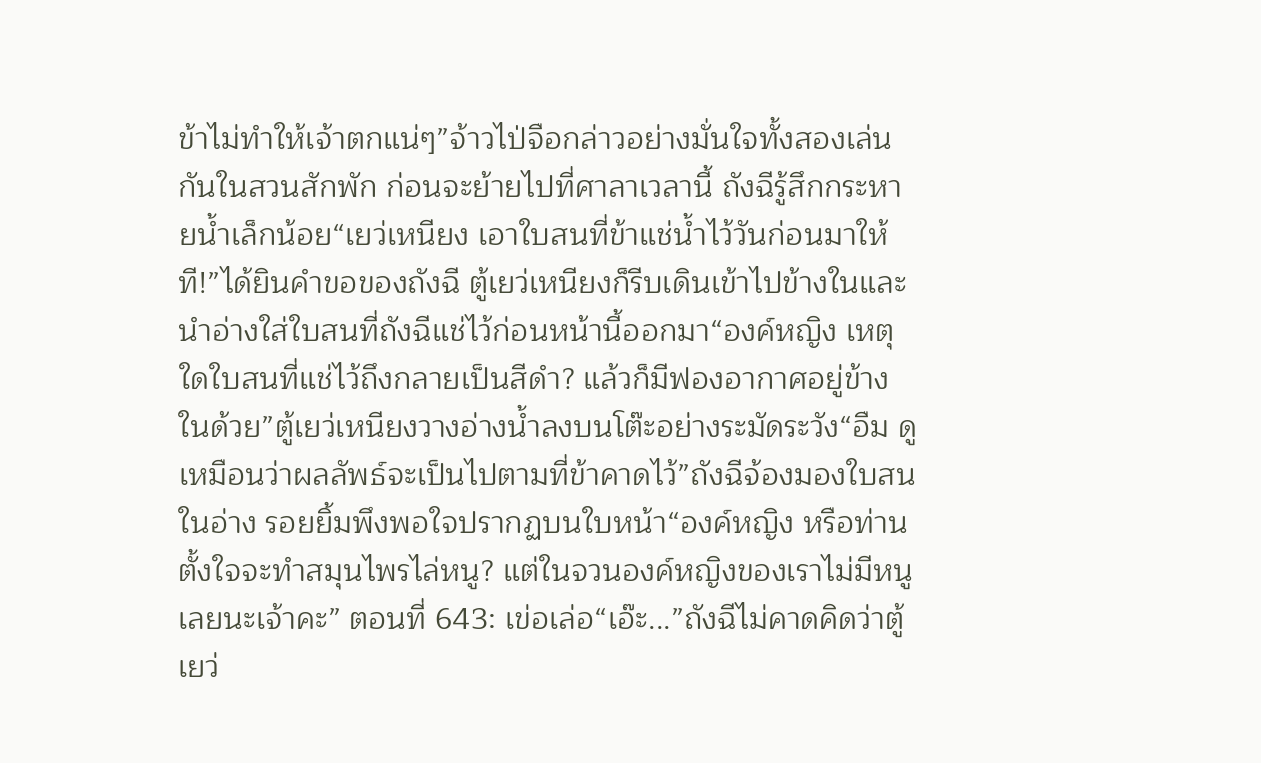ข้าไม่ทำให้เจ้าตกแน่ๆ”จ้าวไป่จือกล่าวอย่างมั่นใจทั้งสองเล่นกันในสวนสักพัก ก่อนจะย้ายไปที่ศาลาเวลานี้ ถังฉีรู้สึกกระหายน้ำเล็กน้อย“เยว่เหนียง เอาใบสนที่ข้าแช่น้ำไว้วันก่อนมาให้ที!”ได้ยินคำขอของถังฉี ตู้เยว่เหนียงก็รีบเดินเข้าไปข้างในและนำอ่างใส่ใบสนที่ถังฉีแช่ไว้ก่อนหน้านี้ออกมา“องค์หญิง เหตุใดใบสนที่แช่ไว้ถึงกลายเป็นสีดำ? แล้วก็มีฟองอากาศอยู่ข้างในด้วย”ตู้เยว่เหนียงวางอ่างน้ำลงบนโต๊ะอย่างระมัดระวัง“อืม ดูเหมือนว่าผลลัพธ์จะเป็นไปตามที่ข้าคาดไว้”ถังฉีจ้องมองใบสนในอ่าง รอยยิ้มพึงพอใจปรากฏบนใบหน้า“องค์หญิง หรือท่านตั้งใจจะทำสมุนไพรไล่หนู? แต่ในจวนองค์หญิงของเราไม่มีหนูเลยนะเจ้าคะ” ตอนที่ 643: เข่อเล่อ“เอ๊ะ...”ถังฉีไม่คาดคิดว่าตู้เยว่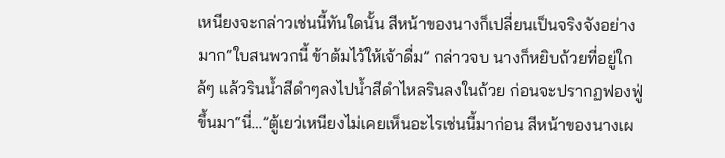เหนียงจะกล่าวเช่นนี้ทันใดนั้น สีหน้าของนางก็เปลี่ยนเป็นจริงจังอย่างมาก“ใบสนพวกนี้ ข้าต้มไว้ให้เจ้าดื่ม” กล่าวจบ นางก็หยิบถ้วยที่อยู่ใกล้ๆ แล้วรินน้ำสีดำๆลงไปน้ำสีดำไหลรินลงในถ้วย ก่อนจะปรากฏฟองฟู่ขึ้นมา“นี่…”ตู้เยว่เหนียงไม่เคยเห็นอะไรเช่นนี้มาก่อน สีหน้าของนางเผ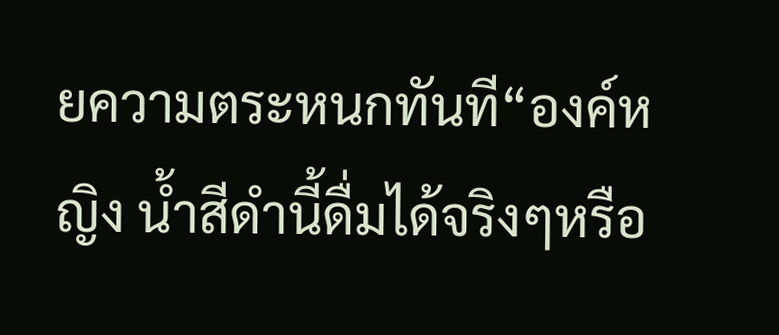ยความตระหนกทันที“องค์หญิง น้ำสีดำนี้ดื่มได้จริงๆหรือ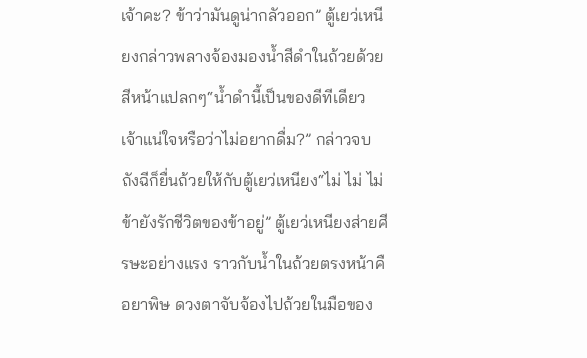เจ้าคะ? ข้าว่ามันดูน่ากลัวออก” ตู้เยว่เหนียงกล่าวพลางจ้องมองน้ำสีดำในถ้วยด้วยสีหน้าแปลกๆ“น้ำดำนี้เป็นของดีทีเดียว เจ้าแน่ใจหรือว่าไม่อยากดื่ม?” กล่าวจบ ถังฉีก็ยื่นถ้วยให้กับตู้เยว่เหนียง“ไม่ ไม่ ไม่ ข้ายังรักชีวิตของข้าอยู่” ตู้เยว่เหนียงส่ายศีรษะอย่างแรง ราวกับน้ำในถ้วยตรงหน้าคือยาพิษ ดวงตาจับจ้องไปถ้วยในมือของ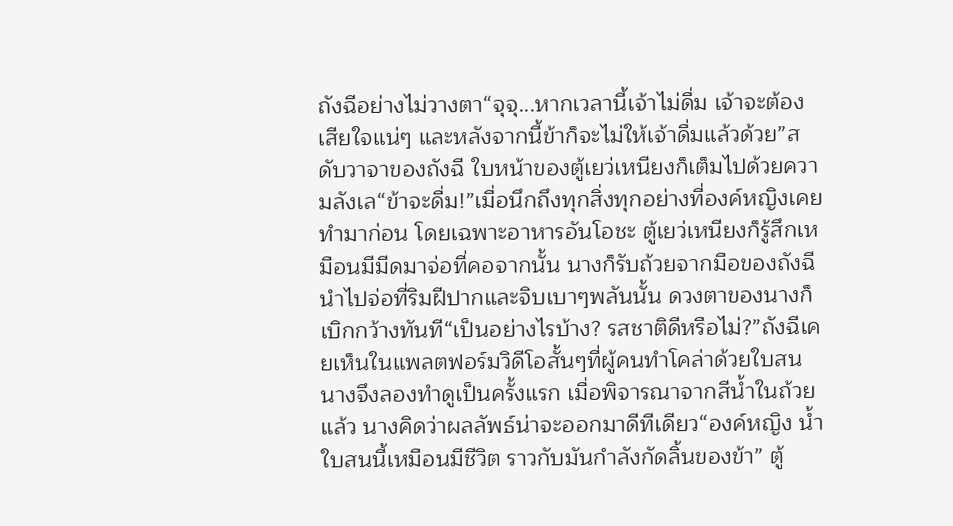ถังฉีอย่างไม่วางตา“จุจุ...หากเวลานี้เจ้าไม่ดื่ม เจ้าจะต้องเสียใจแน่ๆ และหลังจากนี้ข้าก็จะไม่ให้เจ้าดื่มแล้วด้วย”สดับวาจาของถังฉี ใบหน้าของตู้เยว่เหนียงก็เต็มไปด้วยความลังเล“ข้าจะดื่ม!”เมื่อนึกถึงทุกสิ่งทุกอย่างที่องค์หญิงเคยทำมาก่อน โดยเฉพาะอาหารอันโอชะ ตู้เยว่เหนียงก็รู้สึกเหมือนมีมีดมาจ่อที่คอจากนั้น นางก็รับถ้วยจากมือของถังฉี นำไปจ่อที่ริมฝีปากและจิบเบาๆพลันนั้น ดวงตาของนางก็เบิกกว้างทันที“เป็นอย่างไรบ้าง? รสชาติดีหรือไม่?”ถังฉีเคยเห็นในแพลตฟอร์มวิดีโอสั้นๆที่ผู้คนทำโคล่าด้วยใบสน นางจึงลองทำดูเป็นครั้งแรก เมื่อพิจารณาจากสีน้ำในถ้วยแล้ว นางคิดว่าผลลัพธ์น่าจะออกมาดีทีเดียว“องค์หญิง น้ำใบสนนี้เหมือนมีชีวิต ราวกับมันกำลังกัดลิ้นของข้า” ตู้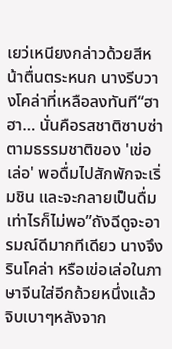เยว่เหนียงกล่าวด้วยสีหน้าตื่นตระหนก นางรีบวางโคล่าที่เหลือลงทันที“ฮาฮา… นั่นคือรสชาติซาบซ่าตามธรรมชาติของ 'เข่อเล่อ' พอดื่มไปสักพักจะเริ่มชิน และจะกลายเป็นดื่มเท่าไรก็ไม่พอ”ถังฉีดูจะอารมณ์ดีมากทีเดียว นางจึงรินโคล่า หรือเข่อเล่อในภาษาจีนใส่อีกถ้วยหนึ่งแล้วจิบเบาๆหลังจาก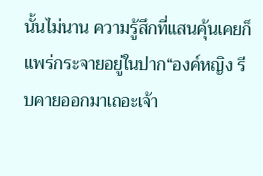นั้นไม่นาน ความรู้สึกที่แสนคุ้นเคยก็แพร่กระจายอยู่ในปาก“องค์หญิง รีบคายออกมาเถอะเจ้า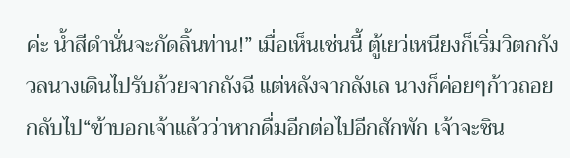ค่ะ น้ำสีดำนั่นจะกัดลิ้นท่าน!” เมื่อเห็นเช่นนี้ ตู้เยว่เหนียงก็เริ่มวิตกกังวลนางเดินไปรับถ้วยจากถังฉี แต่หลังจากลังเล นางก็ค่อยๆก้าวถอยกลับไป“ข้าบอกเจ้าแล้วว่าหากดื่มอีกต่อไปอีกสักพัก เจ้าจะชิน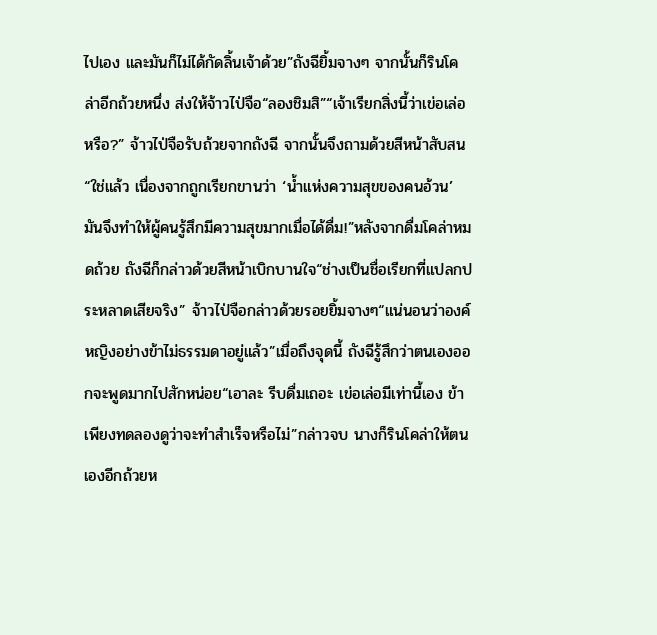ไปเอง และมันก็ไม่ได้กัดลิ้นเจ้าด้วย”ถังฉียิ้มจางๆ จากนั้นก็รินโคล่าอีกถ้วยหนึ่ง ส่งให้จ้าวไป่จือ“ลองชิมสิ”“เจ้าเรียกสิ่งนี้ว่าเข่อเล่อหรือ?” จ้าวไป่จือรับถ้วยจากถังฉี จากนั้นจึงถามด้วยสีหน้าสับสน“ใช่แล้ว เนื่องจากถูกเรียกขานว่า ‘น้ำแห่งความสุขของคนอ้วน’ มันจึงทำให้ผู้คนรู้สึกมีความสุขมากเมื่อได้ดื่ม!”หลังจากดื่มโคล่าหมดถ้วย ถังฉีก็กล่าวด้วยสีหน้าเบิกบานใจ“ช่างเป็นชื่อเรียกที่แปลกประหลาดเสียจริง” จ้าวไป่จือกล่าวด้วยรอยยิ้มจางๆ“แน่นอนว่าองค์หญิงอย่างข้าไม่ธรรมดาอยู่แล้ว”เมื่อถึงจุดนี้ ถังฉีรู้สึกว่าตนเองออกจะพูดมากไปสักหน่อย“เอาละ รีบดื่มเถอะ เข่อเล่อมีเท่านี้เอง ข้าเพียงทดลองดูว่าจะทำสำเร็จหรือไม่”กล่าวจบ นางก็รินโคล่าให้ตนเองอีกถ้วยห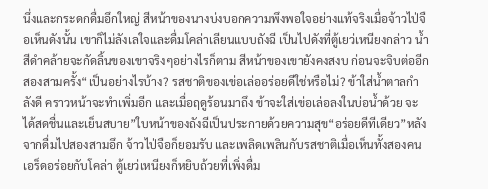นึ่งและกระดกดื่มอึกใหญ่ สีหน้าของนางบ่งบอกความพึงพอใจอย่างแท้จริงเมื่อจ้าวไป่จือเห็นดังนั้น เขาก็ไม่ลังเลใจและดื่มโคล่าเลียนแบบถังฉี เป็นไปดังที่ตู้เยว่เหนียงกล่าว น้ำสีดำคล้ายจะกัดลิ้นของเขาจริงๆอย่างไรก็ตาม สีหน้าของเขายังคงสงบ ก่อนจะจิบต่ออีกสองสามครั้ง“เป็นอย่างไรบ้าง? รสชาติของเข่อเล่ออร่อยดีใช่หรือไม่? ข้าใส่น้ำตาลกำลังดี คราวหน้าจะทำเพิ่มอีก และเมื่อฤดูร้อนมาถึง ข้าจะใส่เข่อเล่อลงในบ่อน้ำด้วย จะได้สดชื่นและเย็นสบาย”ใบหน้าของถังฉีเป็นประกายด้วยความสุข“อร่อยดีทีเดียว”หลังจากดื่มไปสองสามอึก จ้าวไป่จือก็ยอมรับ และเพลิดเพลินกับรสชาติเมื่อเห็นทั้งสองคนเอร็ดอร่อยกับโคล่า ตู้เยว่เหนียงก็หยิบถ้วยที่เพิ่งดื่ม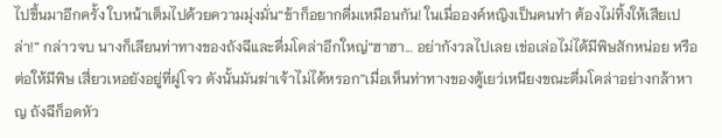ไปขึ้นมาอีกครั้ง ใบหน้าเต็มไปด้วยความมุ่งมั่น“ข้าก็อยากดื่มเหมือนกัน! ในเมื่อองค์หญิงเป็นคนทำ ต้องไม่ทิ้งให้เสียเปล่า!” กล่าวจบ นางก็เลียนท่าทางของถังฉีและดื่มโคล่าอึกใหญ่“ฮาฮา... อย่ากังวลไปเลย เข่อเล่อไม่ได้มีพิษสักหน่อย หรือต่อให้มีพิษ เสี่ยวเหอยังอยู่ที่ฝูโจว ดังนั้นมันฆ่าเจ้าไม่ได้หรอก”เมื่อเห็นท่าทางของตู้เยว่เหนียงขณะดื่มโคล่าอย่างกล้าหาญ ถังฉีก็อดหัว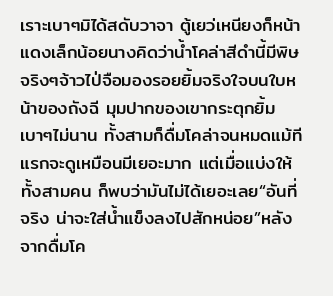เราะเบาๆมิได้สดับวาจา ตู้เยว่เหนียงก็หน้าแดงเล็กน้อยนางคิดว่าน้ำโคล่าสีดำนี้มีพิษจริงๆจ้าวไป่จือมองรอยยิ้มจริงใจบนใบหน้าของถังฉี มุมปากของเขากระตุกยิ้มเบาๆไม่นาน ทั้งสามก็ดื่มโคล่าจนหมดแม้ทีแรกจะดูเหมือนมีเยอะมาก แต่เมื่อแบ่งให้ทั้งสามคน ก็พบว่ามันไม่ได้เยอะเลย“อันที่จริง น่าจะใส่น้ำแข็งลงไปสักหน่อย”หลังจากดื่มโค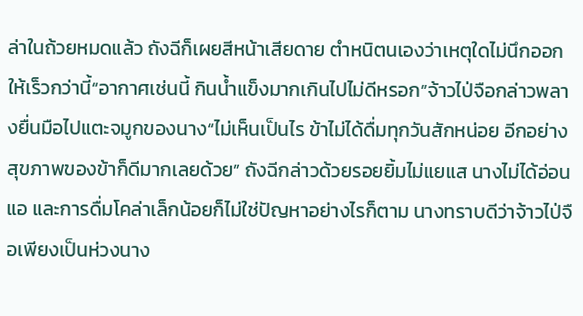ล่าในถ้วยหมดแล้ว ถังฉีก็เผยสีหน้าเสียดาย ตำหนิตนเองว่าเหตุใดไม่นึกออกให้เร็วกว่านี้“อากาศเช่นนี้ กินน้ำแข็งมากเกินไปไม่ดีหรอก”จ้าวไป่จือกล่าวพลางยื่นมือไปแตะจมูกของนาง“ไม่เห็นเป็นไร ข้าไม่ได้ดื่มทุกวันสักหน่อย อีกอย่าง สุขภาพของข้าก็ดีมากเลยด้วย” ถังฉีกล่าวด้วยรอยยิ้มไม่แยแส นางไม่ได้อ่อนแอ และการดื่มโคล่าเล็กน้อยก็ไม่ใช่ปัญหาอย่างไรก็ตาม นางทราบดีว่าจ้าวไป่จือเพียงเป็นห่วงนาง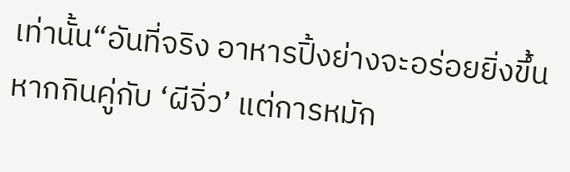เท่านั้น“อันที่จริง อาหารปิ้งย่างจะอร่อยยิ่งขึ้นหากกินคู่กับ ‘ผีจิ่ว’ แต่การหมัก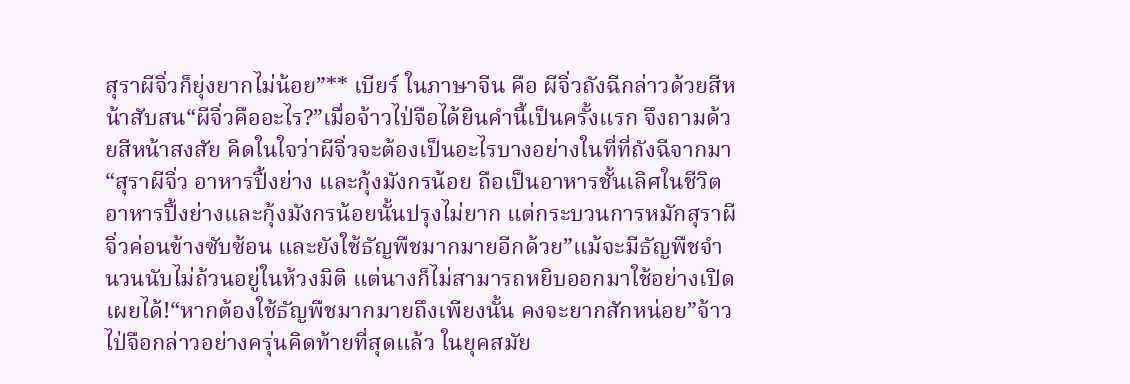สุราผีจิ่วก็ยุ่งยากไม่น้อย”** เบียร์ ในภาษาจีน คือ ผีจิ่วถังฉีกล่าวด้วยสีหน้าสับสน“ผีจิ่วคืออะไร?”เมื่อจ้าวไป่จือได้ยินคำนี้เป็นครั้งแรก จึงถามด้วยสีหน้าสงสัย คิดในใจว่าผีจิ่วจะต้องเป็นอะไรบางอย่างในที่ที่ถังฉีจากมา“สุราผีจิ่ว อาหารปิ้งย่าง และกุ้งมังกรน้อย ถือเป็นอาหารชั้นเลิศในชีวิต อาหารปิ้งย่างและกุ้งมังกรน้อยนั้นปรุงไม่ยาก แต่กระบวนการหมักสุราผีจิ่วค่อนข้างซับซ้อน และยังใช้ธัญพืชมากมายอีกด้วย”แม้จะมีธัญพืชจำนวนนับไม่ถ้วนอยู่ในห้วงมิติ แต่นางก็ไม่สามารถหยิบออกมาใช้อย่างเปิดเผยได้!“หากต้องใช้ธัญพืชมากมายถึงเพียงนั้น คงจะยากสักหน่อย”จ้าวไป่จือกล่าวอย่างครุ่นคิดท้ายที่สุดแล้ว ในยุคสมัย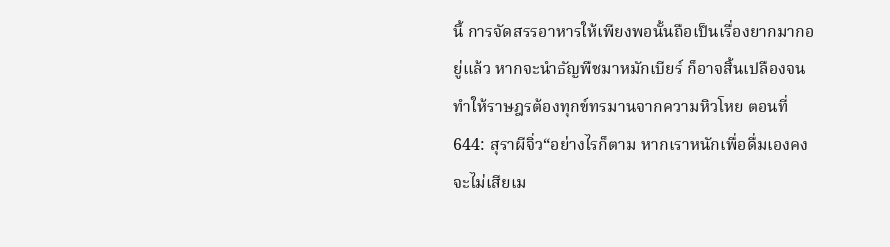นี้ การจัดสรรอาหารให้เพียงพอนั้นถือเป็นเรื่องยากมากอยู่แล้ว หากจะนำธัญพืชมาหมักเบียร์ ก็อาจสิ้นเปลืองจนทำให้ราษฎรต้องทุกข์ทรมานจากความหิวโหย ตอนที่ 644: สุราผีจิ่ว“อย่างไรก็ตาม หากเราหนักเพื่อดื่มเองคงจะไม่เสียเม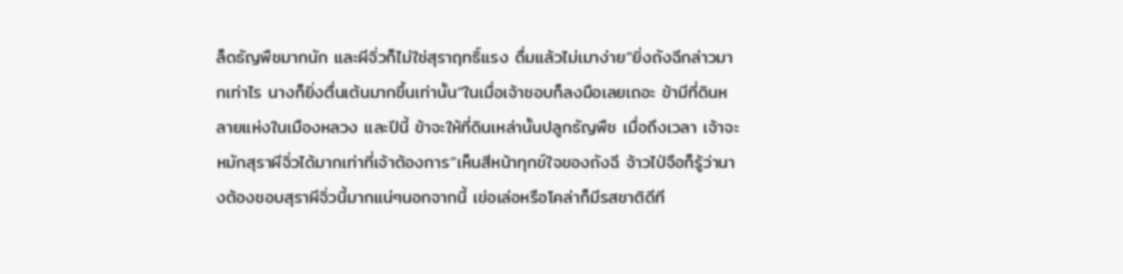ล็ดธัญพืชมากนัก และผีจิ่วก็ไม่ใช่สุราฤทธิ์แรง ดื่มแล้วไม่เมาง่าย”ยิ่งถังฉีกล่าวมากเท่าไร นางก็ยิ่งตื่นเต้นมากขึ้นเท่านั้น“ในเมื่อเจ้าชอบก็ลงมือเลยเถอะ ข้ามีที่ดินหลายแห่งในเมืองหลวง และปีนี้ ข้าจะให้ที่ดินเหล่านั้นปลูกธัญพืช เมื่อถึงเวลา เจ้าจะหมักสุราผีจิ่วได้มากเท่าที่เจ้าต้องการ”เห็นสีหน้าทุกข์ใจของถังฉี จ้าวไป่จือก็รู้ว่านางต้องชอบสุราผีจิ่วนี้มากแน่ๆนอกจากนี้ เข่อเล่อหรือโคล่าก็มีรสชาติดีที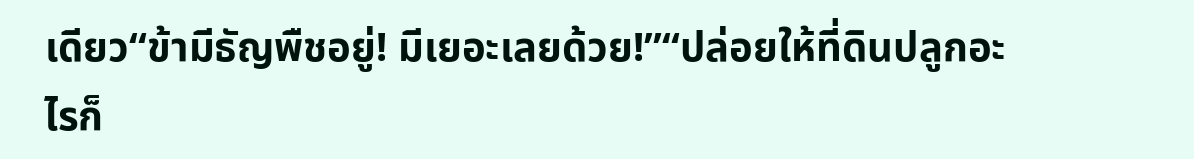เดียว“ข้ามีธัญพืชอยู่! มีเยอะเลยด้วย!”“ปล่อยให้ที่ดินปลูกอะไรก็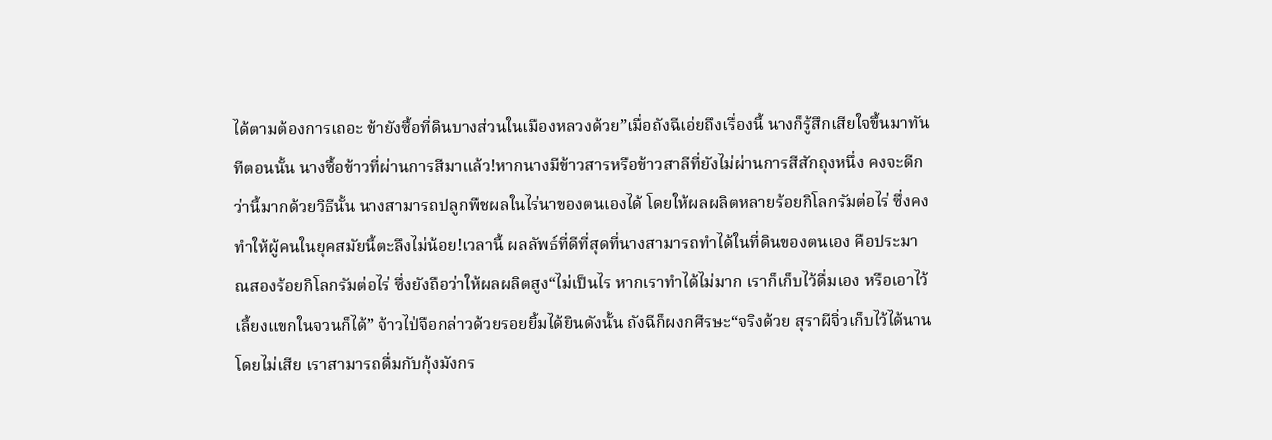ได้ตามต้องการเถอะ ข้ายังซื้อที่ดินบางส่วนในเมืองหลวงด้วย”เมื่อถังฉีเอ่ยถึงเรื่องนี้ นางก็รู้สึกเสียใจขึ้นมาทันทีตอนนั้น นางซื้อข้าวที่ผ่านการสีมาแล้ว!หากนางมีข้าวสารหรือข้าวสาลีที่ยังไม่ผ่านการสีสักถุงหนึ่ง คงจะดีกว่านี้มากด้วยวิธีนั้น นางสามารถปลูกพืชผลในไร่นาของตนเองได้ โดยให้ผลผลิตหลายร้อยกิโลกรัมต่อไร่ ซึ่งคงทำให้ผู้คนในยุคสมัยนี้ตะลึงไม่น้อย!เวลานี้ ผลลัพธ์ที่ดีที่สุดที่นางสามารถทำได้ในที่ดินของตนเอง คือประมาณสองร้อยกิโลกรัมต่อไร่ ซึ่งยังถือว่าให้ผลผลิตสูง“ไม่เป็นไร หากเราทำได้ไม่มาก เราก็เก็บไว้ดื่มเอง หรือเอาไว้เลี้ยงแขกในจวนก็ได้” จ้าวไป่จือกล่าวด้วยรอยยิ้มได้ยินดังนั้น ถังฉีก็ผงกศีรษะ“จริงด้วย สุราผีจิ่วเก็บไว้ได้นานโดยไม่เสีย เราสามารถดื่มกับกุ้งมังกร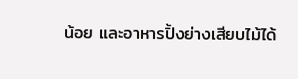น้อย และอาหารปิ้งย่างเสียบไม้ได้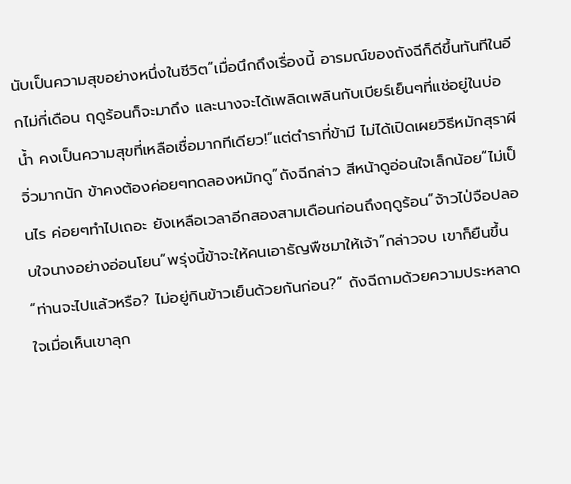นับเป็นความสุขอย่างหนึ่งในชีวิต”เมื่อนึกถึงเรื่องนี้ อารมณ์ของถังฉีก็ดีขึ้นทันทีในอีกไม่กี่เดือน ฤดูร้อนก็จะมาถึง และนางจะได้เพลิดเพลินกับเบียร์เย็นๆที่แช่อยู่ในบ่อน้ำ คงเป็นความสุขที่เหลือเชื่อมากทีเดียว!“แต่ตำราที่ข้ามี ไม่ได้เปิดเผยวิธีหมักสุราผีจิ่วมากนัก ข้าคงต้องค่อยๆทดลองหมักดู”ถังฉีกล่าว สีหน้าดูอ่อนใจเล็กน้อย“ไม่เป็นไร ค่อยๆทำไปเถอะ ยังเหลือเวลาอีกสองสามเดือนก่อนถึงฤดูร้อน”จ้าวไป่จือปลอบใจนางอย่างอ่อนโยน“พรุ่งนี้ข้าจะให้คนเอาธัญพืชมาให้เจ้า”กล่าวจบ เขาก็ยืนขึ้น“ท่านจะไปแล้วหรือ? ไม่อยู่กินข้าวเย็นด้วยกันก่อน?” ถังฉีถามด้วยความประหลาดใจเมื่อเห็นเขาลุก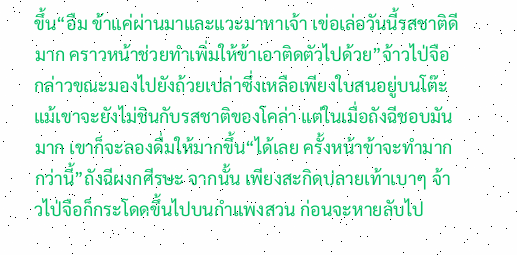ขึ้น“อืม ข้าแค่ผ่านมาและแวะมาหาเจ้า เข่อเล่อวันนี้รสชาติดีมาก คราวหน้าช่วยทำเพิ่มให้ข้าเอาติดตัวไปด้วย”จ้าวไป่จือกล่าวขณะมองไปยังถ้วยเปล่าซึ่งเหลือเพียงใบสนอยู่บนโต๊ะแม้เขาจะยังไม่ชินกับรสชาติของโคล่า แต่ในเมื่อถังฉีชอบมันมาก เขาก็จะลองดื่มให้มากขึ้น“ได้เลย ครั้งหน้าข้าจะทำมากกว่านี้”ถังฉีผงกศีรษะ จากนั้น เพียงสะกิดปลายเท้าเบาๆ จ้าวไป่จือก็กระโดดขึ้นไปบนกำแพงสวน ก่อนจะหายลับไป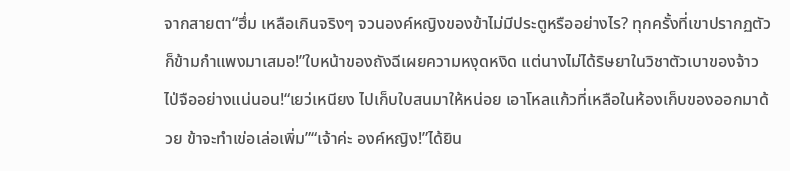จากสายตา“ฮึ่ม เหลือเกินจริงๆ จวนองค์หญิงของข้าไม่มีประตูหรืออย่างไร? ทุกครั้งที่เขาปรากฏตัวก็ข้ามกำแพงมาเสมอ!”ใบหน้าของถังฉีเผยความหงุดหงิด แต่นางไม่ได้ริษยาในวิชาตัวเบาของจ้าวไป่จืออย่างแน่นอน!“เยว่เหนียง ไปเก็บใบสนมาให้หน่อย เอาโหลแก้วที่เหลือในห้องเก็บของออกมาด้วย ข้าจะทำเข่อเล่อเพิ่ม”“เจ้าค่ะ องค์หญิง!”ได้ยิน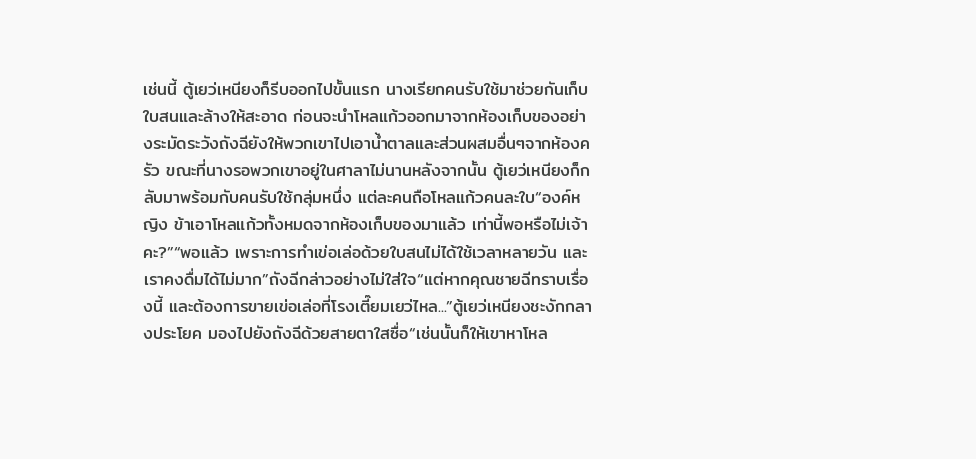เช่นนี้ ตู้เยว่เหนียงก็รีบออกไปขั้นแรก นางเรียกคนรับใช้มาช่วยกันเก็บใบสนและล้างให้สะอาด ก่อนจะนำโหลแก้วออกมาจากห้องเก็บของอย่างระมัดระวังถังฉียังให้พวกเขาไปเอาน้ำตาลและส่วนผสมอื่นๆจากห้องครัว ขณะที่นางรอพวกเขาอยู่ในศาลาไม่นานหลังจากนั้น ตู้เยว่เหนียงก็กลับมาพร้อมกับคนรับใช้กลุ่มหนึ่ง แต่ละคนถือโหลแก้วคนละใบ“องค์หญิง ข้าเอาโหลแก้วทั้งหมดจากห้องเก็บของมาแล้ว เท่านี้พอหรือไม่เจ้าคะ?”“พอแล้ว เพราะการทำเข่อเล่อด้วยใบสนไม่ได้ใช้เวลาหลายวัน และเราคงดื่มได้ไม่มาก”ถังฉีกล่าวอย่างไม่ใส่ใจ“แต่หากคุณชายฉีทราบเรื่องนี้ และต้องการขายเข่อเล่อที่โรงเตี๊ยมเยว่ไหล...”ตู้เยว่เหนียงชะงักกลางประโยค มองไปยังถังฉีด้วยสายตาใสซื่อ“เช่นนั้นก็ให้เขาหาโหล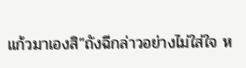แก้วมาเองสิ”ถังฉีกล่าวอย่างไม่ใส่ใจ ห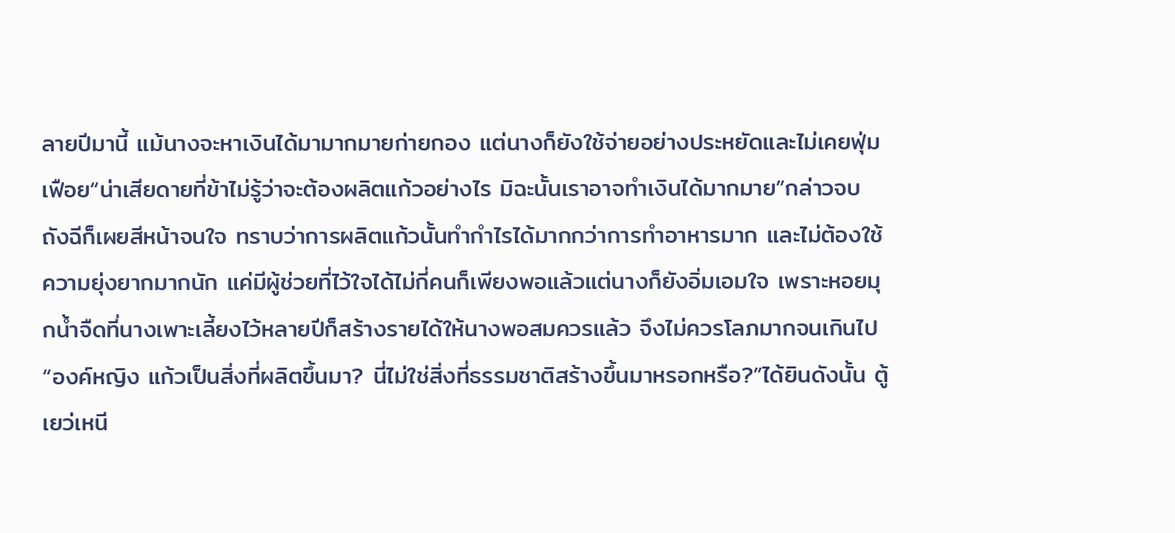ลายปีมานี้ แม้นางจะหาเงินได้มามากมายก่ายกอง แต่นางก็ยังใช้จ่ายอย่างประหยัดและไม่เคยฟุ่มเฟือย“น่าเสียดายที่ข้าไม่รู้ว่าจะต้องผลิตแก้วอย่างไร มิฉะนั้นเราอาจทำเงินได้มากมาย”กล่าวจบ ถังฉีก็เผยสีหน้าจนใจ ทราบว่าการผลิตแก้วนั้นทำกำไรได้มากกว่าการทำอาหารมาก และไม่ต้องใช้ความยุ่งยากมากนัก แค่มีผู้ช่วยที่ไว้ใจได้ไม่กี่คนก็เพียงพอแล้วแต่นางก็ยังอิ่มเอมใจ เพราะหอยมุกน้ำจืดที่นางเพาะเลี้ยงไว้หลายปีก็สร้างรายได้ให้นางพอสมควรแล้ว จึงไม่ควรโลภมากจนเกินไป“องค์หญิง แก้วเป็นสิ่งที่ผลิตขึ้นมา? นี่ไม่ใช่สิ่งที่ธรรมชาติสร้างขึ้นมาหรอกหรือ?”ได้ยินดังนั้น ตู้เยว่เหนี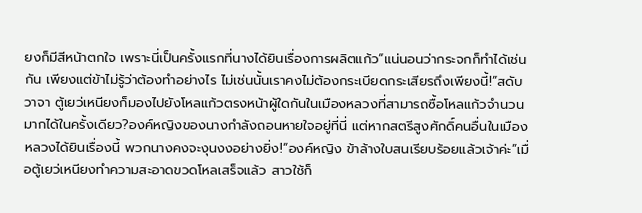ยงก็มีสีหน้าตกใจ เพราะนี่เป็นครั้งแรกที่นางได้ยินเรื่องการผลิตแก้ว“แน่นอนว่ากระจกก็ทำได้เช่นกัน เพียงแต่ข้าไม่รู้ว่าต้องทำอย่างไร ไม่เช่นนั้นเราคงไม่ต้องกระเบียดกระเสียรถึงเพียงนี้!”สดับวาจา ตู้เยว่เหนียงก็มองไปยังโหลแก้วตรงหน้าผู้ใดกันในเมืองหลวงที่สามารถซื้อโหลแก้วจำนวนมากได้ในครั้งเดียว?องค์หญิงของนางกำลังถอนหายใจอยู่ที่นี่ แต่หากสตรีสูงศักดิ์คนอื่นในเมืองหลวงได้ยินเรื่องนี้ พวกนางคงจะงุนงงอย่างยิ่ง!“องค์หญิง ข้าล้างใบสนเรียบร้อยแล้วเจ้าค่ะ”เมื่อตู้เยว่เหนียงทำความสะอาดขวดโหลเสร็จแล้ว สาวใช้ก็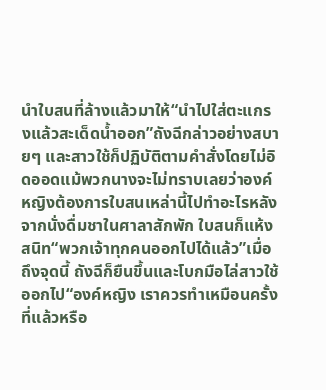นำใบสนที่ล้างแล้วมาให้“นำไปใส่ตะแกรงแล้วสะเด็ดน้ำออก”ถังฉีกล่าวอย่างสบายๆ และสาวใช้ก็ปฏิบัติตามคำสั่งโดยไม่อิดออดแม้พวกนางจะไม่ทราบเลยว่าองค์หญิงต้องการใบสนเหล่านี้ไปทำอะไรหลังจากนั่งดื่มชาในศาลาสักพัก ใบสนก็แห้งสนิท“พวกเจ้าทุกคนออกไปได้แล้ว”เมื่อถึงจุดนี้ ถังฉีก็ยืนขึ้นและโบกมือไล่สาวใช้ออกไป“องค์หญิง เราควรทำเหมือนครั้งที่แล้วหรือ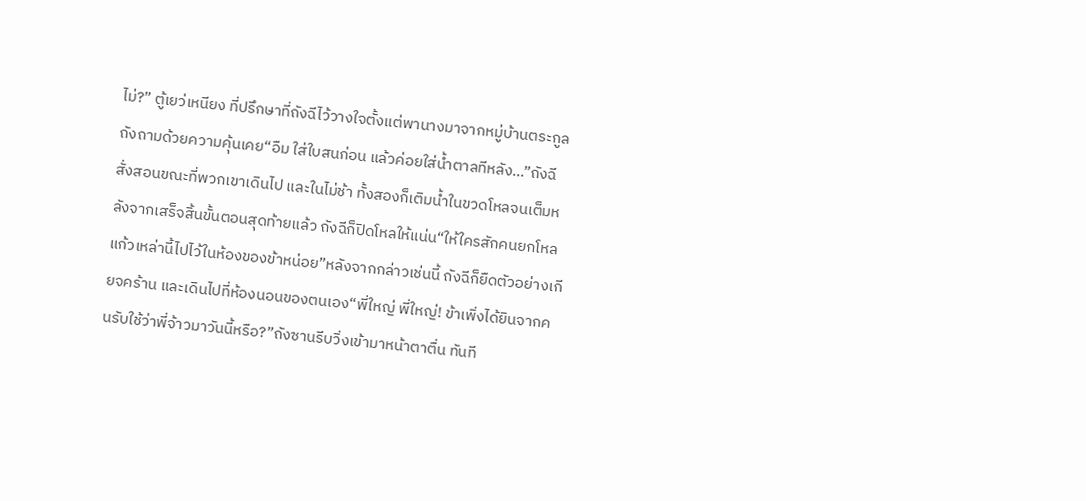ไม่?” ตู้เยว่เหนียง ที่ปรึกษาที่ถังฉีไว้วางใจตั้งแต่พานางมาจากหมู่บ้านตระกูลถังถามด้วยความคุ้นเคย“อืม ใส่ใบสนก่อน แล้วค่อยใส่น้ำตาลทีหลัง…”ถังฉีสั่งสอนขณะที่พวกเขาเดินไป และในไม่ช้า ทั้งสองก็เติมน้ำในขวดโหลจนเต็มหลังจากเสร็จสิ้นขั้นตอนสุดท้ายแล้ว ถังฉีก็ปิดโหลให้แน่น“ให้ใครสักคนยกโหลแก้วเหล่านี้ไปไว้ในห้องของข้าหน่อย”หลังจากกล่าวเช่นนี้ ถังฉีก็ยืดตัวอย่างเกียจคร้าน และเดินไปที่ห้องนอนของตนเอง“พี่ใหญ่ พี่ใหญ่! ข้าเพิ่งได้ยินจากคนรับใช้ว่าพี่จ้าวมาวันนี้หรือ?”ถังซานรีบวิ่งเข้ามาหน้าตาตื่น ทันที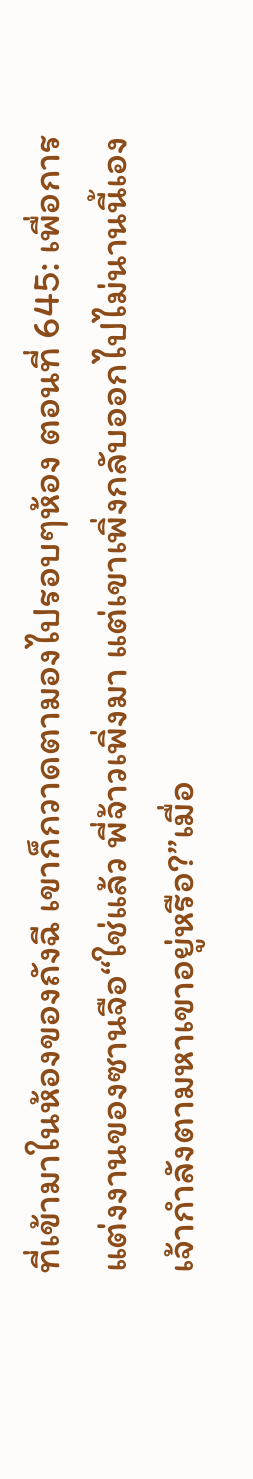ที่เข้ามาในห้องของถังฉี เขาก็กวาดตามองไปรอบๆห้อง ตอนที่ 645: เพื่อการแต่งงานของซานจือ“ใช่แล้ว พี่จ้าวเพิ่งมา แต่เขาเพิ่งกลับออกไปไม่นานนี้เอง เจ้ากำลังตามหาเขาอยู่หรือ?”เมื่อ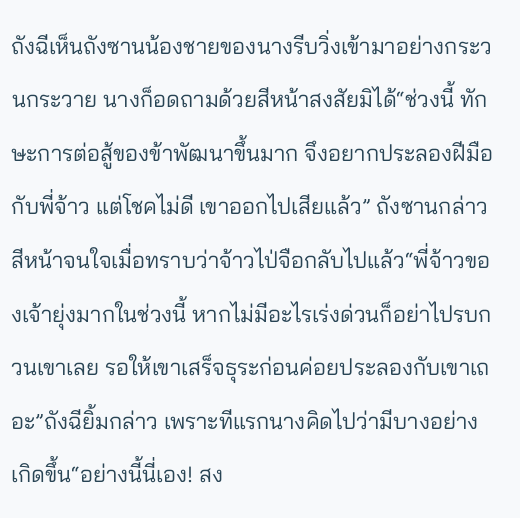ถังฉีเห็นถังซานน้องชายของนางรีบวิ่งเข้ามาอย่างกระวนกระวาย นางก็อดถามด้วยสีหน้าสงสัยมิได้“ช่วงนี้ ทักษะการต่อสู้ของข้าพัฒนาขึ้นมาก จึงอยากประลองฝีมือกับพี่จ้าว แต่โชคไม่ดี เขาออกไปเสียแล้ว” ถังซานกล่าว สีหน้าจนใจเมื่อทราบว่าจ้าวไป่จือกลับไปแล้ว“พี่จ้าวของเจ้ายุ่งมากในช่วงนี้ หากไม่มีอะไรเร่งด่วนก็อย่าไปรบกวนเขาเลย รอให้เขาเสร็จธุระก่อนค่อยประลองกับเขาเถอะ”ถังฉียิ้มกล่าว เพราะทีแรกนางคิดไปว่ามีบางอย่างเกิดขึ้น“อย่างนี้นี่เอง! สง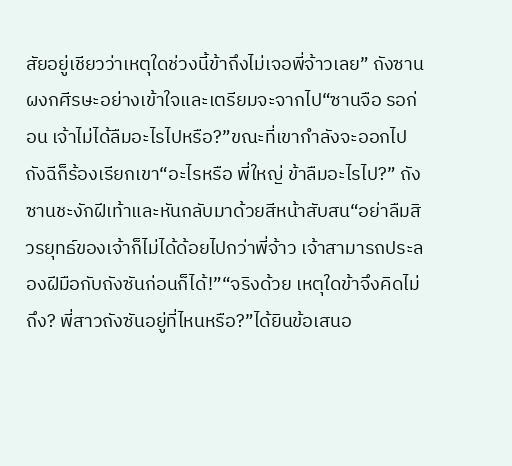สัยอยู่เชียวว่าเหตุใดช่วงนี้ข้าถึงไม่เจอพี่จ้าวเลย” ถังซานผงกศีรษะอย่างเข้าใจและเตรียมจะจากไป“ซานจือ รอก่อน เจ้าไม่ได้ลืมอะไรไปหรือ?”ขณะที่เขากำลังจะออกไป ถังฉีก็ร้องเรียกเขา“อะไรหรือ พี่ใหญ่ ข้าลืมอะไรไป?” ถังซานชะงักฝีเท้าและหันกลับมาด้วยสีหน้าสับสน“อย่าลืมสิ วรยุทธ์ของเจ้าก็ไม่ได้ด้อยไปกว่าพี่จ้าว เจ้าสามารถประลองฝีมือกับถังซันก่อนก็ได้!”“จริงด้วย เหตุใดข้าจึงคิดไม่ถึง? พี่สาวถังซันอยู่ที่ไหนหรือ?”ได้ยินข้อเสนอ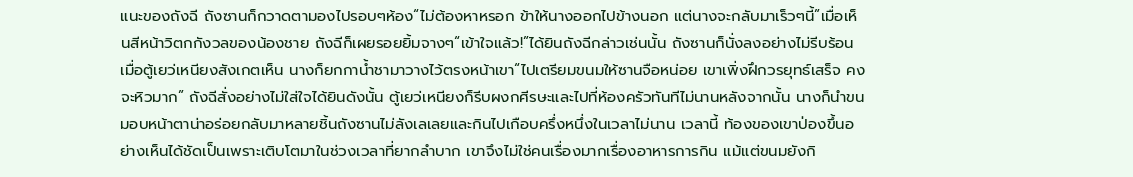แนะของถังฉี ถังซานก็กวาดตามองไปรอบๆห้อง“ไม่ต้องหาหรอก ข้าให้นางออกไปข้างนอก แต่นางจะกลับมาเร็วๆนี้”เมื่อเห็นสีหน้าวิตกกังวลของน้องชาย ถังฉีก็เผยรอยยิ้มจางๆ“เข้าใจแล้ว!”ได้ยินถังฉีกล่าวเช่นนั้น ถังซานก็นั่งลงอย่างไม่รีบร้อนเมื่อตู้เยว่เหนียงสังเกตเห็น นางก็ยกกาน้ำชามาวางไว้ตรงหน้าเขา“ไปเตรียมขนมให้ซานจือหน่อย เขาเพิ่งฝึกวรยุทธ์เสร็จ คงจะหิวมาก” ถังฉีสั่งอย่างไม่ใส่ใจได้ยินดังนั้น ตู้เยว่เหนียงก็รีบผงกศีรษะและไปที่ห้องครัวทันทีไม่นานหลังจากนั้น นางก็นำขนมอบหน้าตาน่าอร่อยกลับมาหลายชิ้นถังซานไม่ลังเลเลยและกินไปเกือบครึ่งหนึ่งในเวลาไม่นาน เวลานี้ ท้องของเขาป่องขึ้นอย่างเห็นได้ชัดเป็นเพราะเติบโตมาในช่วงเวลาที่ยากลำบาก เขาจึงไม่ใช่คนเรื่องมากเรื่องอาหารการกิน แม้แต่ขนมยังกิ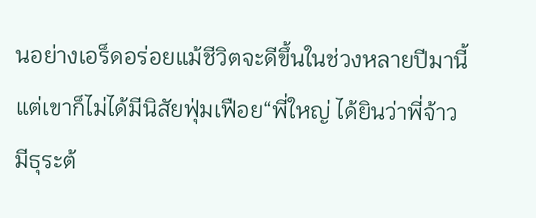นอย่างเอร็ดอร่อยแม้ชีวิตจะดีขึ้นในช่วงหลายปีมานี้ แต่เขาก็ไม่ได้มีนิสัยฟุ่มเฟือย“พี่ใหญ่ ได้ยินว่าพี่จ้าวมีธุระต้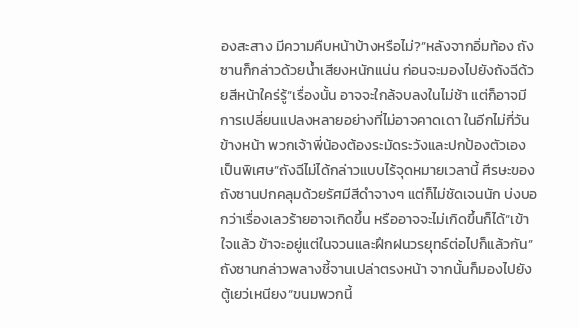องสะสาง มีความคืบหน้าบ้างหรือไม่?”หลังจากอิ่มท้อง ถังซานก็กล่าวด้วยน้ำเสียงหนักแน่น ก่อนจะมองไปยังถังฉีด้วยสีหน้าใคร่รู้“เรื่องนั้น อาจจะใกล้จบลงในไม่ช้า แต่ก็อาจมีการเปลี่ยนแปลงหลายอย่างที่ไม่อาจคาดเดา ในอีกไม่กี่วันข้างหน้า พวกเจ้าพี่น้องต้องระมัดระวังและปกป้องตัวเองเป็นพิเศษ”ถังฉีไม่ได้กล่าวแบบไร้จุดหมายเวลานี้ ศีรษะของถังซานปกคลุมด้วยรัศมีสีดำจางๆ แต่ก็ไม่ชัดเจนนัก บ่งบอกว่าเรื่องเลวร้ายอาจเกิดขึ้น หรืออาจจะไม่เกิดขึ้นก็ได้“เข้าใจแล้ว ข้าจะอยู่แต่ในจวนและฝึกฝนวรยุทธ์ต่อไปก็แล้วกัน” ถังซานกล่าวพลางชี้จานเปล่าตรงหน้า จากนั้นก็มองไปยังตู้เยว่เหนียง“ขนมพวกนี้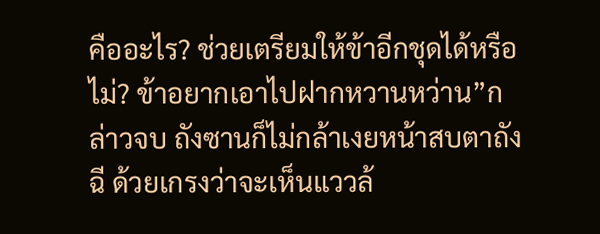คืออะไร? ช่วยเตรียมให้ข้าอีกชุดได้หรือไม่? ข้าอยากเอาไปฝากหวานหว่าน”กล่าวจบ ถังซานก็ไม่กล้าเงยหน้าสบตาถังฉี ด้วยเกรงว่าจะเห็นแววล้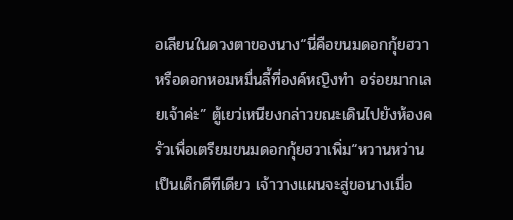อเลียนในดวงตาของนาง“นี่คือขนมดอกกุ้ยฮวา หรือดอกหอมหมื่นลี้ที่องค์หญิงทำ อร่อยมากเลยเจ้าค่ะ” ตู้เยว่เหนียงกล่าวขณะเดินไปยังห้องครัวเพื่อเตรียมขนมดอกกุ้ยฮวาเพิ่ม“หวานหว่านเป็นเด็กดีทีเดียว เจ้าวางแผนจะสู่ขอนางเมื่อ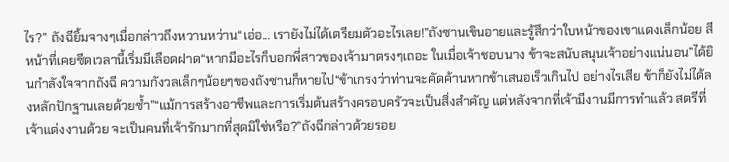ไร?” ถังฉียิ้มจางๆเมื่อกล่าวถึงหวานหว่าน“เอ่อ... เรายังไม่ได้เตรียมตัวอะไรเลย!”ถังซานเขินอายและรู้สึกว่าใบหน้าของเขาแดงเล็กน้อย สีหน้าที่เคยซีดเวลานี้เริ่มมีเลือดฝาด“หากมีอะไรก็บอกพี่สาวของเจ้ามาตรงๆเถอะ ในเมื่อเจ้าชอบนาง ข้าจะสนับสนุนเจ้าอย่างแน่นอน”ได้ยินกำลังใจจากถังฉี ความกังวลเล็กๆน้อยๆของถังซานก็หายไป“ข้าเกรงว่าท่านจะคัดค้านหากข้าเสนอเร็วเกินไป อย่างไรเสีย ข้าก็ยังไม่ได้ลงหลักปักฐานเลยด้วยซ้ำ”“แม้การสร้างอาชีพและการเริ่มต้นสร้างครอบครัวจะเป็นสิ่งสำคัญ แต่หลังจากที่เจ้ามีงานมีการทำแล้ว สตรีที่เจ้าแต่งงานด้วย จะเป็นคนที่เจ้ารักมากที่สุดมิใช่หรือ?”ถังฉีกล่าวด้วยรอย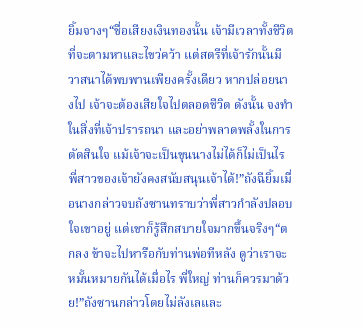ยิ้มจางๆ“ชื่อเสียงเงินทองนั้น เจ้ามีเวลาทั้งชีวิตที่จะตามหาและไขว่คว้า แต่สตรีที่เจ้ารักนั้นมีวาสนาได้พบพานเพียงครั้งเดียว หากปล่อยนางไป เจ้าจะต้องเสียใจไปตลอดชีวิต ดังนั้น จงทำในสิ่งที่เจ้าปรารถนา และอย่าพลาดพลั้งในการตัดสินใจ แม้เจ้าจะเป็นขุนนางไม่ได้ก็ไม่เป็นไร พี่สาวของเจ้ายังคงสนับสนุนเจ้าได้!”ถังฉียิ้มเมื่อนางกล่าวจบถังซานทราบว่าพี่สาวกำลังปลอบใจเขาอยู่ แต่เขาก็รู้สึกสบายใจมากขึ้นจริงๆ“ตกลง ข้าจะไปหารือกับท่านพ่อทีหลัง ดูว่าเราจะหมั้นหมายกันได้เมื่อไร พี่ใหญ่ ท่านก็ควรมาด้วย!”ถังซานกล่าวโดยไม่ลังเลและ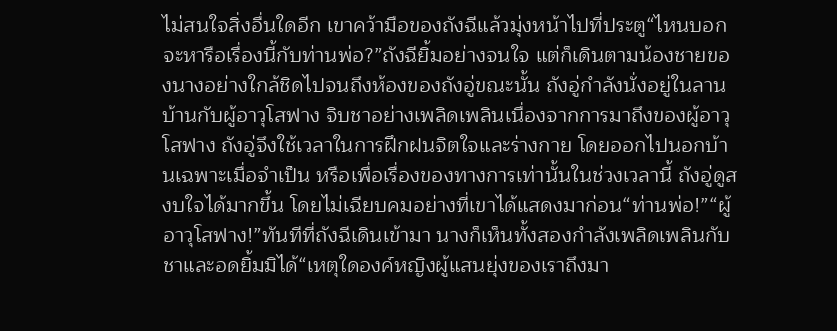ไม่สนใจสิ่งอื่นใดอีก เขาคว้ามือของถังฉีแล้วมุ่งหน้าไปที่ประตู“ไหนบอกจะหารือเรื่องนี้กับท่านพ่อ?”ถังฉียิ้มอย่างจนใจ แต่ก็เดินตามน้องชายของนางอย่างใกล้ชิดไปจนถึงห้องของถังอู่ขณะนั้น ถังอู่กำลังนั่งอยู่ในลานบ้านกับผู้อาวุโสฟาง จิบชาอย่างเพลิดเพลินเนื่องจากการมาถึงของผู้อาวุโสฟาง ถังอู่จึงใช้เวลาในการฝึกฝนจิตใจและร่างกาย โดยออกไปนอกบ้านเฉพาะเมื่อจำเป็น หรือเพื่อเรื่องของทางการเท่านั้นในช่วงเวลานี้ ถังอู่ดูสงบใจได้มากขึ้น โดยไม่เฉียบคมอย่างที่เขาได้แสดงมาก่อน“ท่านพ่อ!”“ผู้อาวุโสฟาง!”ทันทีที่ถังฉีเดินเข้ามา นางก็เห็นทั้งสองกำลังเพลิดเพลินกับชาและอดยิ้มมิได้“เหตุใดองค์หญิงผู้แสนยุ่งของเราถึงมา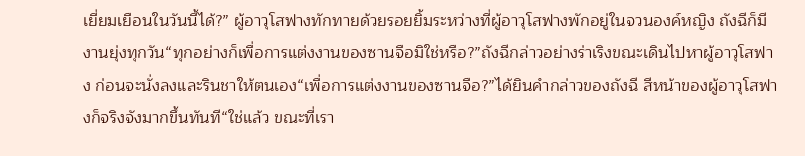เยี่ยมเยือนในวันนี้ได้?” ผู้อาวุโสฟางทักทายด้วยรอยยิ้มระหว่างที่ผู้อาวุโสฟางพักอยู่ในจวนองค์หญิง ถังฉีก็มีงานยุ่งทุกวัน“ทุกอย่างก็เพื่อการแต่งงานของซานจือมิใช่หรือ?”ถังฉีกล่าวอย่างร่าเริงขณะเดินไปหาผู้อาวุโสฟาง ก่อนจะนั่งลงและรินชาให้ตนเอง“เพื่อการแต่งงานของซานจือ?”ได้ยินคำกล่าวของถังฉี สีหน้าของผู้อาวุโสฟางก็จริงจังมากขึ้นทันที“ใช่แล้ว ขณะที่เรา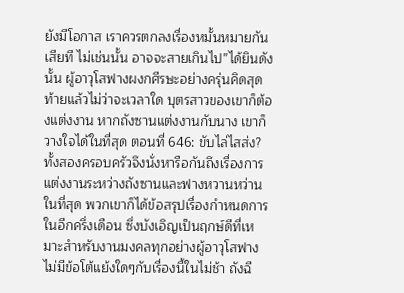ยังมีโอกาส เราควรตกลงเรื่องหมั้นหมายกันเสียที ไม่เช่นนั้น อาจจะสายเกินไป”ได้ยินดังนั้น ผู้อาวุโสฟางผงกศีรษะอย่างครุ่นคิดสุดท้ายแล้วไม่ว่าจะเวลาใด บุตรสาวของเขาก็ต้องแต่งงาน หากถังซานแต่งงานกับนาง เขาก็วางใจได้ในที่สุด ตอนที่ 646: ขับไล่ไสส่ง?ทั้งสองครอบครัวจึงนั่งหารือกันถึงเรื่องการแต่งงานระหว่างถังซานและฟางหวานหว่านในที่สุด พวกเขาก็ได้ข้อสรุปเรื่องกำหนดการในอีกครึ่งเดือน ซึ่งบังเอิญเป็นฤกษ์ดีที่เหมาะสำหรับงานมงคลทุกอย่างผู้อาวุโสฟางไม่มีข้อโต้แย้งใดๆกับเรื่องนี้ในไม่ช้า ถังฉี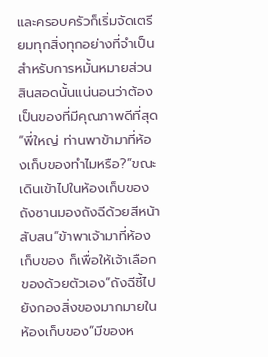และครอบครัวก็เริ่มจัดเตรียมทุกสิ่งทุกอย่างที่จำเป็นสำหรับการหมั้นหมายส่วนสินสอดนั้นแน่นอนว่าต้องเป็นของที่มีคุณภาพดีที่สุด“พี่ใหญ่ ท่านพาข้ามาที่ห้องเก็บของทำไมหรือ?”ขณะเดินเข้าไปในห้องเก็บของ ถังซานมองถังฉีด้วยสีหน้าสับสน“ข้าพาเจ้ามาที่ห้องเก็บของ ก็เพื่อให้เจ้าเลือกของด้วยตัวเอง”ถังฉีชี้ไปยังกองสิ่งของมากมายในห้องเก็บของ“มีของห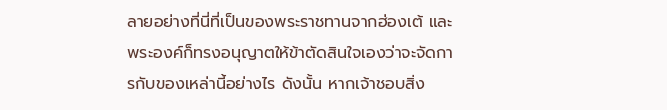ลายอย่างที่นี่ที่เป็นของพระราชทานจากฮ่องเต้ และพระองค์ก็ทรงอนุญาตให้ข้าตัดสินใจเองว่าจะจัดการกับของเหล่านี้อย่างไร ดังนั้น หากเจ้าชอบสิ่ง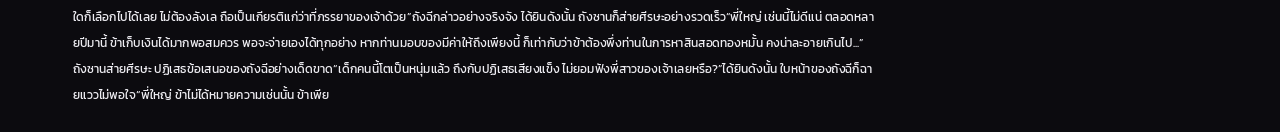ใดก็เลือกไปได้เลย ไม่ต้องลังเล ถือเป็นเกียรติแก่ว่าที่ภรรยาของเจ้าด้วย”ถังฉีกล่าวอย่างจริงจัง ได้ยินดังนั้น ถังซานก็ส่ายศีรษะอย่างรวดเร็ว“พี่ใหญ่ เช่นนี้ไม่ดีแน่ ตลอดหลายปีมานี้ ข้าเก็บเงินได้มากพอสมควร พอจะจ่ายเองได้ทุกอย่าง หากท่านมอบของมีค่าให้ถึงเพียงนี้ ก็เท่ากับว่าข้าต้องพึ่งท่านในการหาสินสอดทองหมั้น คงน่าละอายเกินไป...”ถังซานส่ายศีรษะ ปฏิเสธข้อเสนอของถังฉีอย่างเด็ดขาด“เด็กคนนี้โตเป็นหนุ่มแล้ว ถึงกับปฏิเสธเสียงแข็ง ไม่ยอมฟังพี่สาวของเจ้าเลยหรือ?”ได้ยินดังนั้น ใบหน้าของถังฉีก็ฉายแววไม่พอใจ“พี่ใหญ่ ข้าไม่ได้หมายความเช่นนั้น ข้าเพีย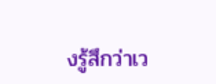งรู้สึกว่าเว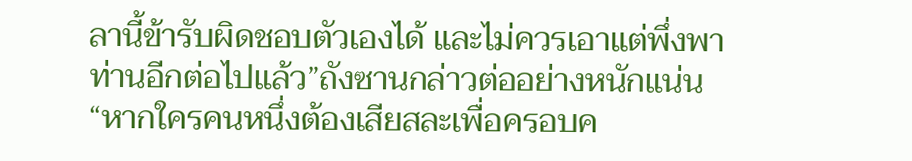ลานี้ข้ารับผิดชอบตัวเองได้ และไม่ควรเอาแต่พึ่งพาท่านอีกต่อไปแล้ว”ถังซานกล่าวต่ออย่างหนักแน่น“หากใครคนหนึ่งต้องเสียสละเพื่อครอบค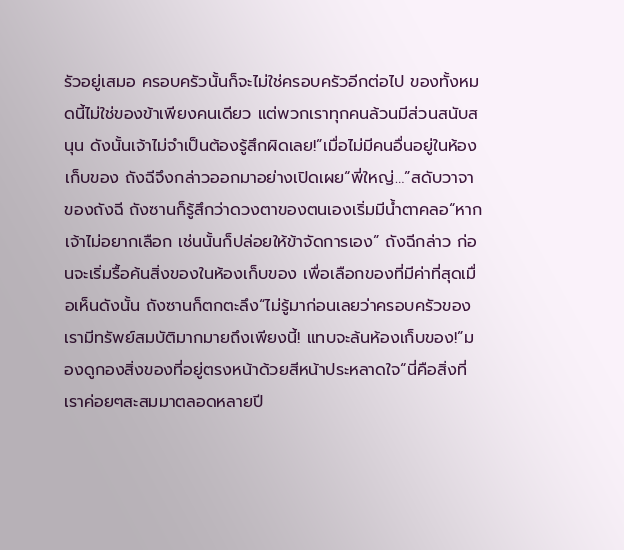รัวอยู่เสมอ ครอบครัวนั้นก็จะไม่ใช่ครอบครัวอีกต่อไป ของทั้งหมดนี้ไม่ใช่ของข้าเพียงคนเดียว แต่พวกเราทุกคนล้วนมีส่วนสนับสนุน ดังนั้นเจ้าไม่จำเป็นต้องรู้สึกผิดเลย!”เมื่อไม่มีคนอื่นอยู่ในห้องเก็บของ ถังฉีจึงกล่าวออกมาอย่างเปิดเผย“พี่ใหญ่…”สดับวาจาของถังฉี ถังซานก็รู้สึกว่าดวงตาของตนเองเริ่มมีน้ำตาคลอ“หากเจ้าไม่อยากเลือก เช่นนั้นก็ปล่อยให้ข้าจัดการเอง” ถังฉีกล่าว ก่อนจะเริ่มรื้อค้นสิ่งของในห้องเก็บของ เพื่อเลือกของที่มีค่าที่สุดเมื่อเห็นดังนั้น ถังซานก็ตกตะลึง“ไม่รู้มาก่อนเลยว่าครอบครัวของเรามีทรัพย์สมบัติมากมายถึงเพียงนี้! แทบจะล้นห้องเก็บของ!”มองดูกองสิ่งของที่อยู่ตรงหน้าด้วยสีหน้าประหลาดใจ“นี่คือสิ่งที่เราค่อยๆสะสมมาตลอดหลายปี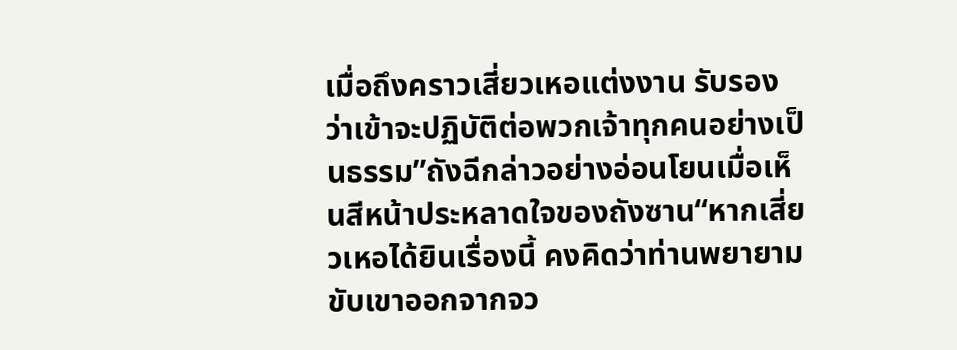เมื่อถึงคราวเสี่ยวเหอแต่งงาน รับรองว่าเข้าจะปฏิบัติต่อพวกเจ้าทุกคนอย่างเป็นธรรม”ถังฉีกล่าวอย่างอ่อนโยนเมื่อเห็นสีหน้าประหลาดใจของถังซาน“หากเสี่ยวเหอได้ยินเรื่องนี้ คงคิดว่าท่านพยายามขับเขาออกจากจว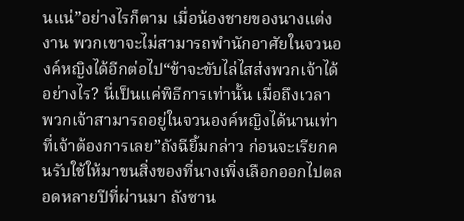นแน่”อย่างไรก็ตาม เมื่อน้องชายของนางแต่งงาน พวกเขาจะไม่สามารถพำนักอาศัยในจวนองค์หญิงได้อีกต่อไป“ข้าจะขับไล่ไสส่งพวกเจ้าได้อย่างไร? นี่เป็นแค่พิธีการเท่านั้น เมื่อถึงเวลา พวกเจ้าสามารถอยู่ในจวนองค์หญิงได้นานเท่าที่เจ้าต้องการเลย”ถังฉียิ้มกล่าว ก่อนจะเรียกคนรับใช้ให้มาขนสิ่งของที่นางเพิ่งเลือกออกไปตลอดหลายปีที่ผ่านมา ถังซาน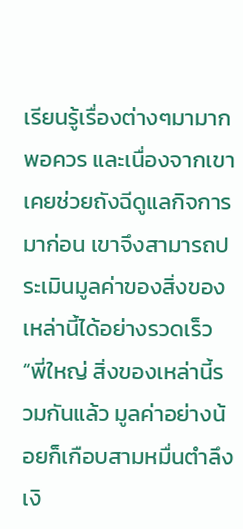เรียนรู้เรื่องต่างๆมามากพอควร และเนื่องจากเขาเคยช่วยถังฉีดูแลกิจการมาก่อน เขาจึงสามารถประเมินมูลค่าของสิ่งของเหล่านี้ได้อย่างรวดเร็ว“พี่ใหญ่ สิ่งของเหล่านี้รวมกันแล้ว มูลค่าอย่างน้อยก็เกือบสามหมื่นตำลึงเงิ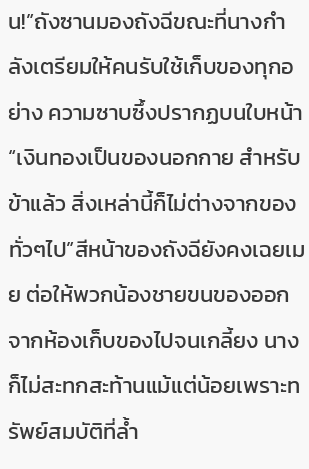น!”ถังซานมองถังฉีขณะที่นางกำลังเตรียมให้คนรับใช้เก็บของทุกอย่าง ความซาบซึ้งปรากฏบนใบหน้า“เงินทองเป็นของนอกกาย สำหรับข้าแล้ว สิ่งเหล่านี้ก็ไม่ต่างจากของทั่วๆไป”สีหน้าของถังฉียังคงเฉยเมย ต่อให้พวกน้องชายขนของออกจากห้องเก็บของไปจนเกลี้ยง นางก็ไม่สะทกสะท้านแม้แต่น้อยเพราะทรัพย์สมบัติที่ล้ำ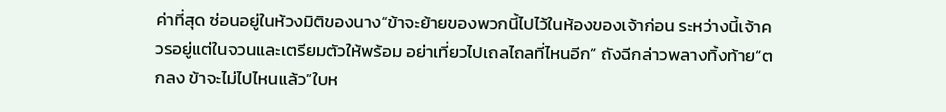ค่าที่สุด ซ่อนอยู่ในห้วงมิติของนาง“ข้าจะย้ายของพวกนี้ไปไว้ในห้องของเจ้าก่อน ระหว่างนี้เจ้าควรอยู่แต่ในจวนและเตรียมตัวให้พร้อม อย่าเที่ยวไปเถลไถลที่ไหนอีก” ถังฉีกล่าวพลางทิ้งท้าย“ตกลง ข้าจะไม่ไปไหนแล้ว”ใบห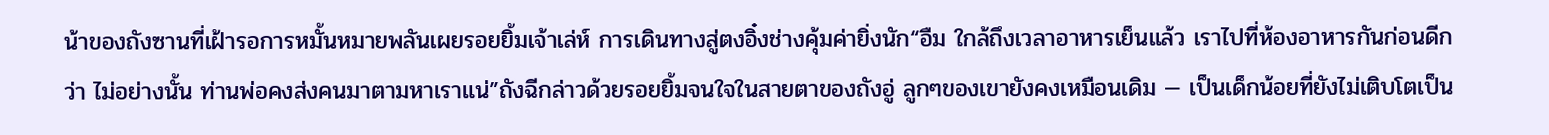น้าของถังซานที่เฝ้ารอการหมั้นหมายพลันเผยรอยยิ้มเจ้าเล่ห์ การเดินทางสู่ตงอิ๋งช่างคุ้มค่ายิ่งนัก“อืม ใกล้ถึงเวลาอาหารเย็นแล้ว เราไปที่ห้องอาหารกันก่อนดีกว่า ไม่อย่างนั้น ท่านพ่อคงส่งคนมาตามหาเราแน่”ถังฉีกล่าวด้วยรอยยิ้มจนใจในสายตาของถังอู่ ลูกๆของเขายังคงเหมือนเดิม — เป็นเด็กน้อยที่ยังไม่เติบโตเป็น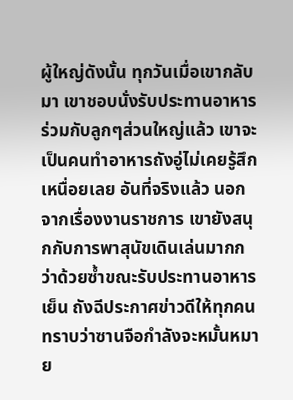ผู้ใหญ่ดังนั้น ทุกวันเมื่อเขากลับมา เขาชอบนั่งรับประทานอาหารร่วมกับลูกๆส่วนใหญ่แล้ว เขาจะเป็นคนทำอาหารถังอู่ไม่เคยรู้สึกเหนื่อยเลย อันที่จริงแล้ว นอกจากเรื่องงานราชการ เขายังสนุกกับการพาสุนัขเดินเล่นมากกว่าด้วยซ้ำขณะรับประทานอาหารเย็น ถังฉีประกาศข่าวดีให้ทุกคนทราบว่าซานจือกำลังจะหมั้นหมาย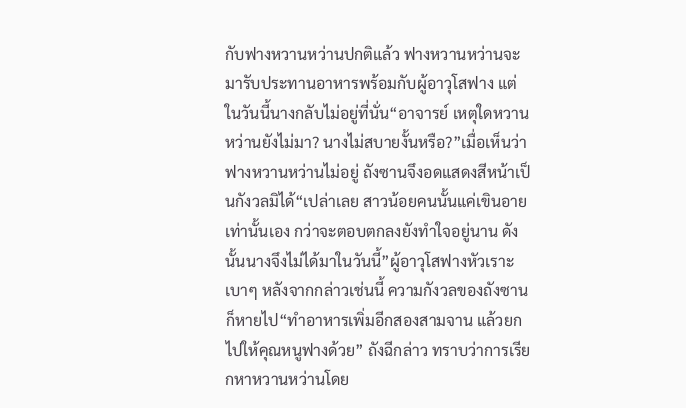กับฟางหวานหว่านปกติแล้ว ฟางหวานหว่านจะมารับประทานอาหารพร้อมกับผู้อาวุโสฟาง แต่ในวันนี้นางกลับไม่อยู่ที่นั่น“อาจารย์ เหตุใดหวานหว่านยังไม่มา? นางไม่สบายงั้นหรือ?”เมื่อเห็นว่าฟางหวานหว่านไม่อยู่ ถังซานจึงอดแสดงสีหน้าเป็นกังวลมิได้“เปล่าเลย สาวน้อยคนนั้นแค่เขินอายเท่านั้นเอง กว่าจะตอบตกลงยังทำใจอยู่นาน ดังนั้นนางจึงไม่ได้มาในวันนี้”ผู้อาวุโสฟางหัวเราะเบาๆ หลังจากกล่าวเช่นนี้ ความกังวลของถังซานก็หายไป“ทำอาหารเพิ่มอีกสองสามจาน แล้วยกไปให้คุณหนูฟางด้วย” ถังฉีกล่าว ทราบว่าการเรียกหาหวานหว่านโดย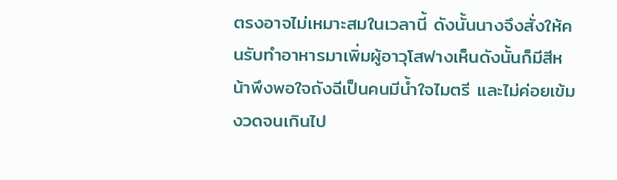ตรงอาจไม่เหมาะสมในเวลานี้ ดังนั้นนางจึงสั่งให้คนรับทำอาหารมาเพิ่มผู้อาวุโสฟางเห็นดังนั้นก็มีสีหน้าพึงพอใจถังฉีเป็นคนมีน้ำใจไมตรี และไม่ค่อยเข้มงวดจนเกินไป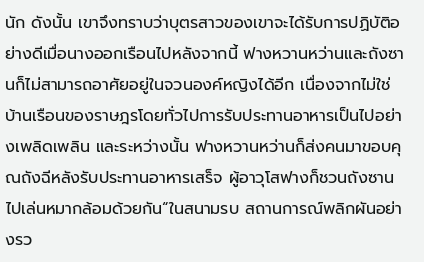นัก ดังนั้น เขาจึงทราบว่าบุตรสาวของเขาจะได้รับการปฏิบัติอย่างดีเมื่อนางออกเรือนไปหลังจากนี้ ฟางหวานหว่านและถังซานก็ไม่สามารถอาศัยอยู่ในจวนองค์หญิงได้อีก เนื่องจากไม่ใช่บ้านเรือนของราษฎรโดยทั่วไปการรับประทานอาหารเป็นไปอย่างเพลิดเพลิน และระหว่างนั้น ฟางหวานหว่านก็ส่งคนมาขอบคุณถังฉีหลังรับประทานอาหารเสร็จ ผู้อาวุโสฟางก็ชวนถังซานไปเล่นหมากล้อมด้วยกัน“ในสนามรบ สถานการณ์พลิกผันอย่างรว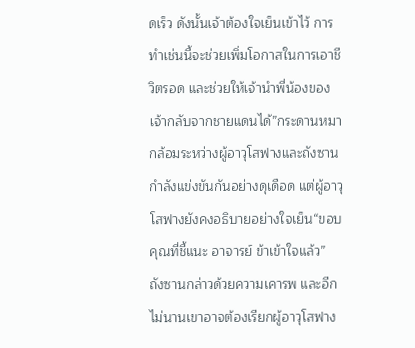ดเร็ว ดังนั้นเจ้าต้องใจเย็นเข้าไว้ การทำเช่นนี้จะช่วยเพิ่มโอกาสในการเอาชีวิตรอด และช่วยให้เจ้านำพี่น้องของเจ้ากลับจากชายแดนได้”กระดานหมากล้อมระหว่างผู้อาวุโสฟางและถังซานกำลังแข่งขันกันอย่างดุเดือด แต่ผู้อาวุโสฟางยังคงอธิบายอย่างใจเย็น“ขอบคุณที่ชี้แนะ อาจารย์ ข้าเข้าใจแล้ว” ถังซานกล่าวด้วยความเคารพ และอีกไม่นานเขาอาจต้องเรียกผู้อาวุโสฟาง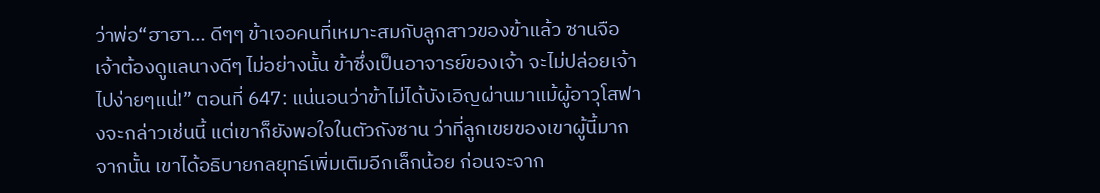ว่าพ่อ“ฮาฮา… ดีๆๆ ข้าเจอคนที่เหมาะสมกับลูกสาวของข้าแล้ว ซานจือ เจ้าต้องดูแลนางดีๆ ไม่อย่างนั้น ข้าซึ่งเป็นอาจารย์ของเจ้า จะไม่ปล่อยเจ้าไปง่ายๆแน่!” ตอนที่ 647: แน่นอนว่าข้าไม่ได้บังเอิญผ่านมาแม้ผู้อาวุโสฟางจะกล่าวเช่นนี้ แต่เขาก็ยังพอใจในตัวถังซาน ว่าที่ลูกเขยของเขาผู้นี้มากจากนั้น เขาได้อธิบายกลยุทธ์เพิ่มเติมอีกเล็กน้อย ก่อนจะจาก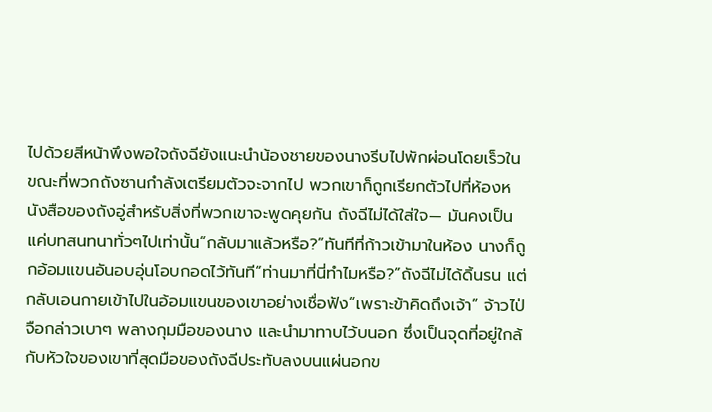ไปด้วยสีหน้าพึงพอใจถังฉียังแนะนำน้องชายของนางรีบไปพักผ่อนโดยเร็วในขณะที่พวกถังซานกำลังเตรียมตัวจะจากไป พวกเขาก็ถูกเรียกตัวไปที่ห้องหนังสือของถังอู่สำหรับสิ่งที่พวกเขาจะพูดคุยกัน ถังฉีไม่ได้ใส่ใจ— มันคงเป็นแค่บทสนทนาทั่วๆไปเท่านั้น“กลับมาแล้วหรือ?”ทันทีที่ก้าวเข้ามาในห้อง นางก็ถูกอ้อมแขนอันอบอุ่นโอบกอดไว้ทันที“ท่านมาที่นี่ทำไมหรือ?”ถังฉีไม่ได้ดิ้นรน แต่กลับเอนกายเข้าไปในอ้อมแขนของเขาอย่างเชื่อฟัง“เพราะข้าคิดถึงเจ้า” จ้าวไป่จือกล่าวเบาๆ พลางกุมมือของนาง และนำมาทาบไว้บนอก ซึ่งเป็นจุดที่อยู่ใกล้กับหัวใจของเขาที่สุดมือของถังฉีประทับลงบนแผ่นอกข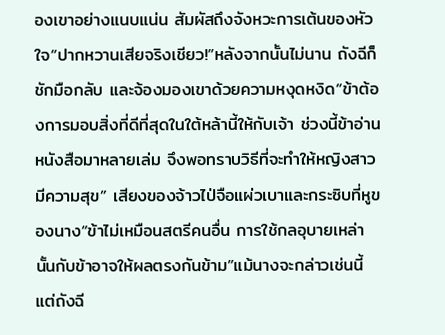องเขาอย่างแนบแน่น สัมผัสถึงจังหวะการเต้นของหัวใจ“ปากหวานเสียจริงเชียว!”หลังจากนั้นไม่นาน ถังฉีก็ชักมือกลับ และจ้องมองเขาด้วยความหงุดหงิด“ข้าต้องการมอบสิ่งที่ดีที่สุดในใต้หล้านี้ให้กับเจ้า ช่วงนี้ข้าอ่านหนังสือมาหลายเล่ม จึงพอทราบวิธีที่จะทำให้หญิงสาวมีความสุข” เสียงของจ้าวไป่จือแผ่วเบาและกระซิบที่หูของนาง“ข้าไม่เหมือนสตรีคนอื่น การใช้กลอุบายเหล่านั้นกับข้าอาจให้ผลตรงกันข้าม”แม้นางจะกล่าวเช่นนี้ แต่ถังฉี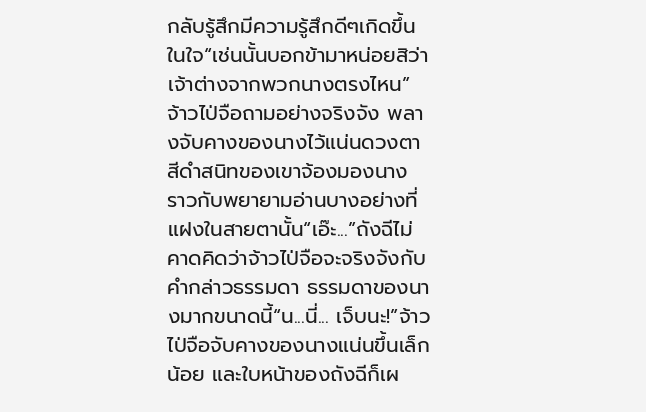กลับรู้สึกมีความรู้สึกดีๆเกิดขึ้นในใจ“เช่นนั้นบอกข้ามาหน่อยสิว่าเจ้าต่างจากพวกนางตรงไหน” จ้าวไป่จือถามอย่างจริงจัง พลางจับคางของนางไว้แน่นดวงตาสีดำสนิทของเขาจ้องมองนาง ราวกับพยายามอ่านบางอย่างที่แฝงในสายตานั้น“เอ๊ะ...”ถังฉีไม่คาดคิดว่าจ้าวไป่จือจะจริงจังกับคำกล่าวธรรมดา ธรรมดาของนางมากขนาดนี้“น...นี่... เจ็บนะ!”จ้าวไป่จือจับคางของนางแน่นขึ้นเล็กน้อย และใบหน้าของถังฉีก็เผ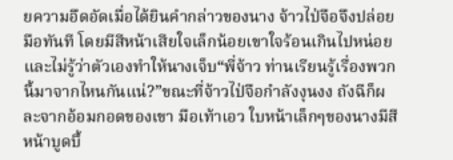ยความอึดอัดเมื่อได้ยินคำกล่าวของนาง จ้าวไป่จือจึงปล่อยมือทันที โดยมีสีหน้าเสียใจเล็กน้อยเขาใจร้อนเกินไปหน่อย และไม่รู้ว่าตัวเองทำให้นางเจ็บ“พี่จ้าว ท่านเรียนรู้เรื่องพวกนี้มาจากไหนกันแน่?”ขณะที่จ้าวไป่จือกำลังงุนงง ถังฉีก็ผละจากอ้อมกอดของเขา มือเท้าเอว ใบหน้าเล็กๆของนางมีสีหน้าบูดบึ้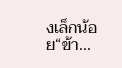งเล็กน้อย“ข้า...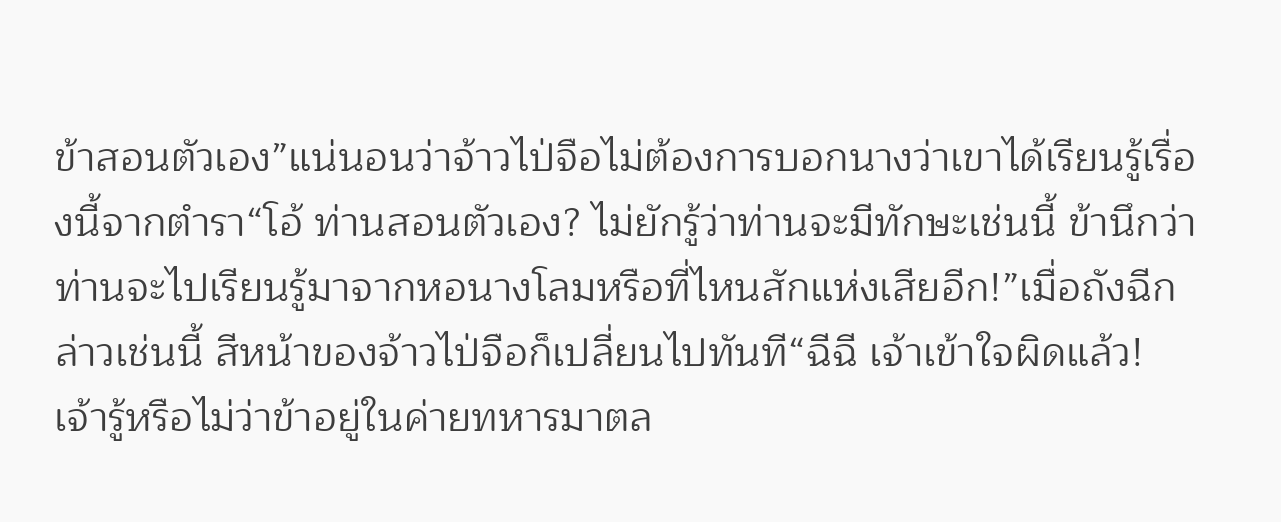ข้าสอนตัวเอง”แน่นอนว่าจ้าวไป่จือไม่ต้องการบอกนางว่าเขาได้เรียนรู้เรื่องนี้จากตำรา“โอ้ ท่านสอนตัวเอง? ไม่ยักรู้ว่าท่านจะมีทักษะเช่นนี้ ข้านึกว่าท่านจะไปเรียนรู้มาจากหอนางโลมหรือที่ไหนสักแห่งเสียอีก!”เมื่อถังฉีกล่าวเช่นนี้ สีหน้าของจ้าวไป่จือก็เปลี่ยนไปทันที“ฉีฉี เจ้าเข้าใจผิดแล้ว! เจ้ารู้หรือไม่ว่าข้าอยู่ในค่ายทหารมาตล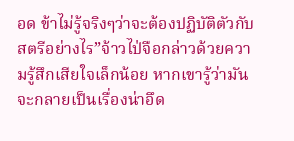อด ข้าไม่รู้จริงๆว่าจะต้องปฏิบัติตัวกับสตรีอย่างไร”จ้าวไป่จือกล่าวด้วยความรู้สึกเสียใจเล็กน้อย หากเขารู้ว่ามันจะกลายเป็นเรื่องน่าอึด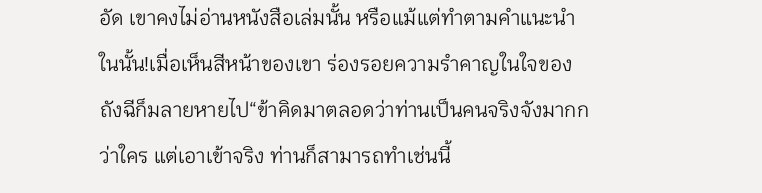อัด เขาคงไม่อ่านหนังสือเล่มนั้น หรือแม้แต่ทำตามคำแนะนำในนั้น!เมื่อเห็นสีหน้าของเขา ร่องรอยความรำคาญในใจของถังฉีก็มลายหายไป“ข้าคิดมาตลอดว่าท่านเป็นคนจริงจังมากกว่าใคร แต่เอาเข้าจริง ท่านก็สามารถทำเช่นนี้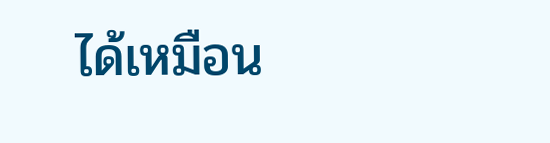ได้เหมือน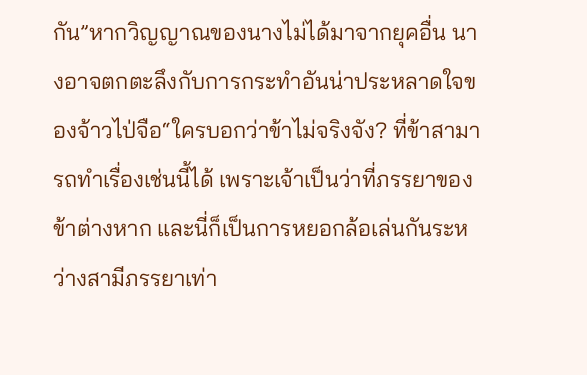กัน”หากวิญญาณของนางไม่ได้มาจากยุคอื่น นางอาจตกตะลึงกับการกระทำอันน่าประหลาดใจของจ้าวไป่จือ“ใครบอกว่าข้าไม่จริงจัง? ที่ข้าสามารถทำเรื่องเช่นนี้ได้ เพราะเจ้าเป็นว่าที่ภรรยาของข้าต่างหาก และนี่ก็เป็นการหยอกล้อเล่นกันระหว่างสามีภรรยาเท่า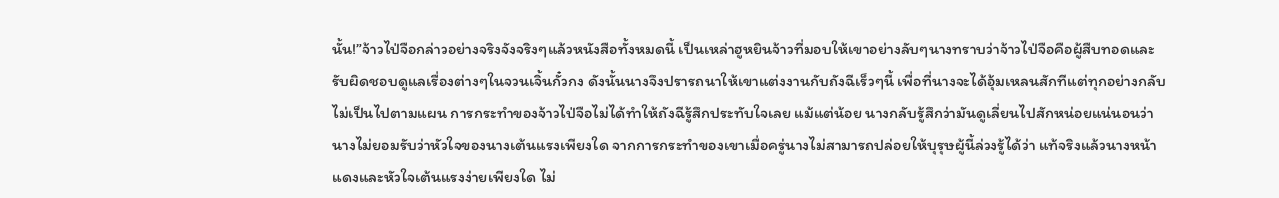นั้น!”จ้าวไป่จือกล่าวอย่างจริงจังจริงๆแล้วหนังสือทั้งหมดนี้ เป็นเหล่าฮูหยินจ้าวที่มอบให้เขาอย่างลับๆนางทราบว่าจ้าวไป่จือคือผู้สืบทอดและรับผิดชอบดูแลเรื่องต่างๆในจวนเจิ้นกั๋วกง ดังนั้นนางจึงปรารถนาให้เขาแต่งงานกับถังฉีเร็วๆนี้ เพื่อที่นางจะได้อุ้มเหลนสักทีแต่ทุกอย่างกลับไม่เป็นไปตามแผน การกระทำของจ้าวไป่จือไม่ได้ทำให้ถังฉีรู้สึกประทับใจเลย แม้แต่น้อย นางกลับรู้สึกว่ามันดูเลี่ยนไปสักหน่อยแน่นอนว่านางไม่ยอมรับว่าหัวใจของนางเต้นแรงเพียงใด จากการกระทำของเขาเมื่อครู่นางไม่สามารถปล่อยให้บุรุษผู้นี้ล่วงรู้ได้ว่า แท้จริงแล้วนางหน้าแดงและหัวใจเต้นแรงง่ายเพียงใด ไม่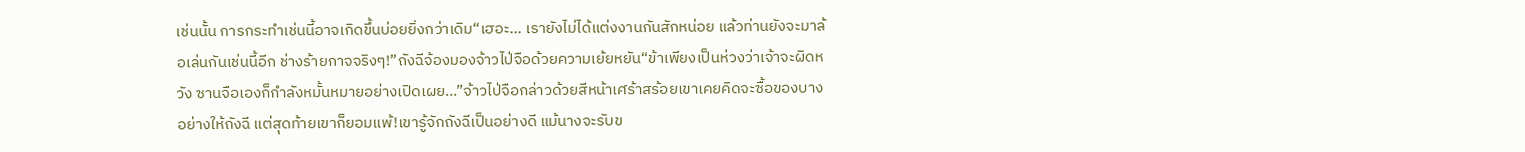เช่นนั้น การกระทำเช่นนี้อาจเกิดขึ้นบ่อยยิ่งกว่าเดิม“เฮอะ... เรายังไม่ได้แต่งงานกันสักหน่อย แล้วท่านยังจะมาล้อเล่นกันเช่นนี้อีก ช่างร้ายกาจจริงๆ!”ถังฉีจ้องมองจ้าวไป่จือด้วยความเย้ยหยัน“ข้าเพียงเป็นห่วงว่าเจ้าจะผิดหวัง ซานจือเองก็กำลังหมั้นหมายอย่างเปิดเผย...”จ้าวไป่จือกล่าวด้วยสีหน้าเศร้าสร้อยเขาเคยคิดจะซื้อของบางอย่างให้ถังฉี แต่สุดท้ายเขาก็ยอมแพ้!เขารู้จักถังฉีเป็นอย่างดี แม้นางจะรับข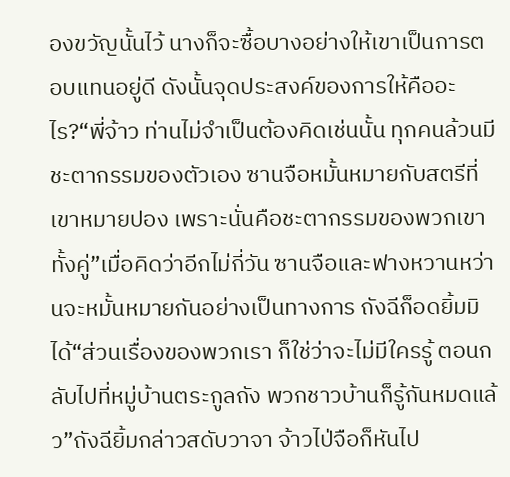องขวัญนั้นไว้ นางก็จะซื้อบางอย่างให้เขาเป็นการตอบแทนอยู่ดี ดังนั้นจุดประสงค์ของการให้คืออะไร?“พี่จ้าว ท่านไม่จำเป็นต้องคิดเช่นนั้น ทุกคนล้วนมีชะตากรรมของตัวเอง ซานจือหมั้นหมายกับสตรีที่เขาหมายปอง เพราะนั่นคือชะตากรรมของพวกเขาทั้งคู่”เมื่อคิดว่าอีกไม่กี่วัน ซานจือและฟางหวานหว่านจะหมั้นหมายกันอย่างเป็นทางการ ถังฉีก็อดยิ้มมิได้“ส่วนเรื่องของพวกเรา ก็ใช่ว่าจะไม่มีใครรู้ ตอนกลับไปที่หมู่บ้านตระกูลถัง พวกชาวบ้านก็รู้กันหมดแล้ว”ถังฉียิ้มกล่าวสดับวาจา จ้าวไป่จือก็หันไป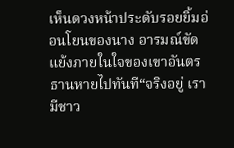เห็นดวงหน้าประดับรอยยิ้มอ่อนโยนของนาง อารมณ์ขัดแย้งภายในใจของเขาอันตรธานหายไปทันที“จริงอยู่ เรามีชาว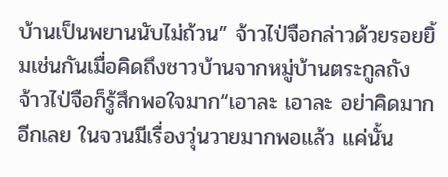บ้านเป็นพยานนับไม่ถ้วน” จ้าวไป่จือกล่าวด้วยรอยยิ้มเช่นกันเมื่อคิดถึงชาวบ้านจากหมู่บ้านตระกูลถัง จ้าวไป่จือก็รู้สึกพอใจมาก“เอาละ เอาละ อย่าคิดมากอีกเลย ในจวนมีเรื่องวุ่นวายมากพอแล้ว แค่นั้น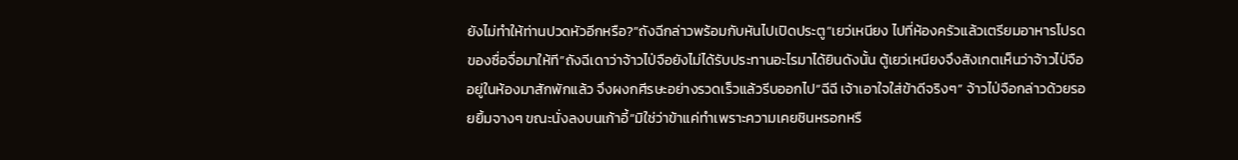ยังไม่ทำให้ท่านปวดหัวอีกหรือ?”ถังฉีกล่าวพร้อมกับหันไปเปิดประตู“เยว่เหนียง ไปที่ห้องครัวแล้วเตรียมอาหารโปรดของซื่อจื่อมาให้ที”ถังฉีเดาว่าจ้าวไป่จือยังไม่ได้รับประทานอะไรมาได้ยินดังนั้น ตู้เยว่เหนียงจึงสังเกตเห็นว่าจ้าวไป่จืออยู่ในห้องมาสักพักแล้ว จึงผงกศีรษะอย่างรวดเร็วแล้วรีบออกไป“ฉีฉี เจ้าเอาใจใส่ข้าดีจริงๆ” จ้าวไป่จือกล่าวด้วยรอยยิ้มจางๆ ขณะนั่งลงบนเก้าอี้“มิใช่ว่าข้าแค่ทำเพราะความเคยชินหรอกหรื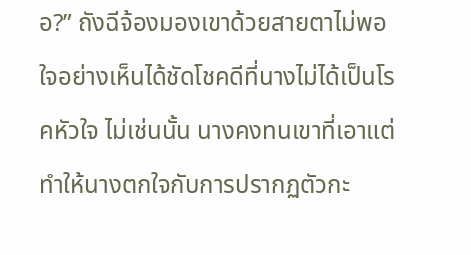อ?” ถังฉีจ้องมองเขาด้วยสายตาไม่พอใจอย่างเห็นได้ชัดโชคดีที่นางไม่ได้เป็นโรคหัวใจ ไม่เช่นนั้น นางคงทนเขาที่เอาแต่ทำให้นางตกใจกับการปรากฏตัวกะ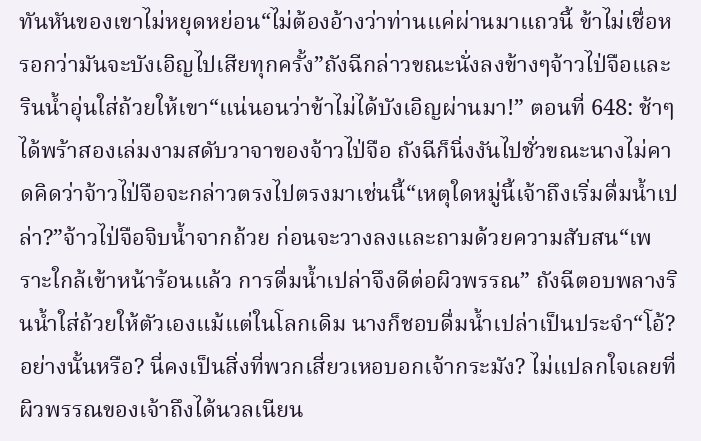ทันหันของเขาไม่หยุดหย่อน“ไม่ต้องอ้างว่าท่านแค่ผ่านมาแถวนี้ ข้าไม่เชื่อหรอกว่ามันจะบังเอิญไปเสียทุกครั้ง”ถังฉีกล่าวขณะนั่งลงข้างๆจ้าวไป่จือและรินน้ำอุ่นใส่ถ้วยให้เขา“แน่นอนว่าข้าไม่ได้บังเอิญผ่านมา!” ตอนที่ 648: ช้าๆ ได้พร้าสองเล่มงามสดับวาจาของจ้าวไป่จือ ถังฉีก็นิ่งงันไปชั่วขณะนางไม่คาดคิดว่าจ้าวไป่จือจะกล่าวตรงไปตรงมาเช่นนี้“เหตุใดหมู่นี้เจ้าถึงเริ่มดื่มน้ำเปล่า?”จ้าวไป่จือจิบน้ำจากถ้วย ก่อนจะวางลงและถามด้วยความสับสน“เพราะใกล้เข้าหน้าร้อนแล้ว การดื่มน้ำเปล่าจึงดีต่อผิวพรรณ” ถังฉีตอบพลางรินน้ำใส่ถ้วยให้ตัวเองแม้แต่ในโลกเดิม นางก็ชอบดื่มน้ำเปล่าเป็นประจำ“โอ้? อย่างนั้นหรือ? นี่คงเป็นสิ่งที่พวกเสี่ยวเหอบอกเจ้ากระมัง? ไม่แปลกใจเลยที่ผิวพรรณของเจ้าถึงได้นวลเนียน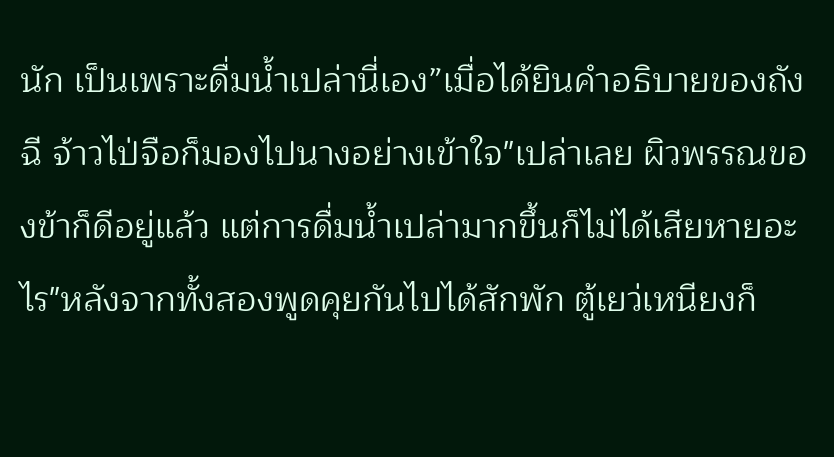นัก เป็นเพราะดื่มน้ำเปล่านี่เอง”เมื่อได้ยินคำอธิบายของถังฉี จ้าวไป่จือก็มองไปนางอย่างเข้าใจ"เปล่าเลย ผิวพรรณของข้าก็ดีอยู่แล้ว แต่การดื่มน้ำเปล่ามากขึ้นก็ไม่ได้เสียหายอะไร"หลังจากทั้งสองพูดคุยกันไปได้สักพัก ตู้เยว่เหนียงก็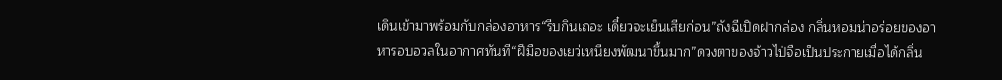เดินเข้ามาพร้อมกับกล่องอาหาร“รีบกินเถอะ เดี๋ยวจะเย็นเสียก่อน”ถังฉีเปิดฝากล่อง กลิ่นหอมน่าอร่อยของอาหารอบอวลในอากาศทันที“ฝีมือของเยว่เหนียงพัฒนาขึ้นมาก”ดวงตาของจ้าวไป่จือเป็นประกายเมื่อได้กลิ่น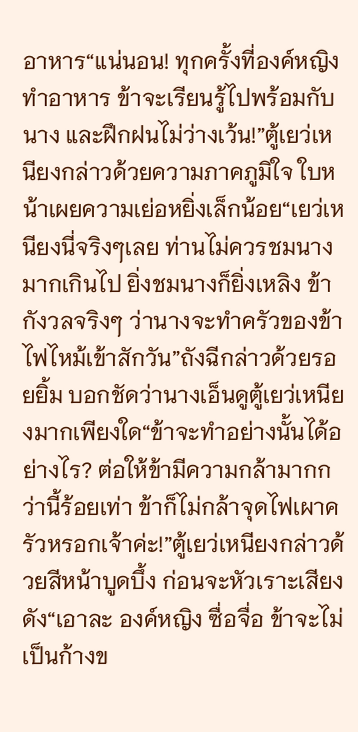อาหาร“แน่นอน! ทุกครั้งที่องค์หญิงทำอาหาร ข้าจะเรียนรู้ไปพร้อมกับนาง และฝึกฝนไม่ว่างเว้น!”ตู้เยว่เหนียงกล่าวด้วยความภาคภูมิใจ ใบหน้าเผยความเย่อหยิ่งเล็กน้อย“เยว่เหนียงนี่จริงๆเลย ท่านไม่ควรชมนางมากเกินไป ยิ่งชมนางก็ยิ่งเหลิง ข้ากังวลจริงๆ ว่านางจะทำครัวของข้าไฟไหม้เข้าสักวัน”ถังฉีกล่าวด้วยรอยยิ้ม บอกชัดว่านางเอ็นดูตู้เยว่เหนียงมากเพียงใด“ข้าจะทำอย่างนั้นได้อย่างไร? ต่อให้ข้ามีความกล้ามากกว่านี้ร้อยเท่า ข้าก็ไม่กล้าจุดไฟเผาครัวหรอกเจ้าค่ะ!”ตู้เยว่เหนียงกล่าวด้วยสีหน้าบูดบึ้ง ก่อนจะหัวเราะเสียงดัง“เอาละ องค์หญิง ซื่อจื่อ ข้าจะไม่เป็นก้างข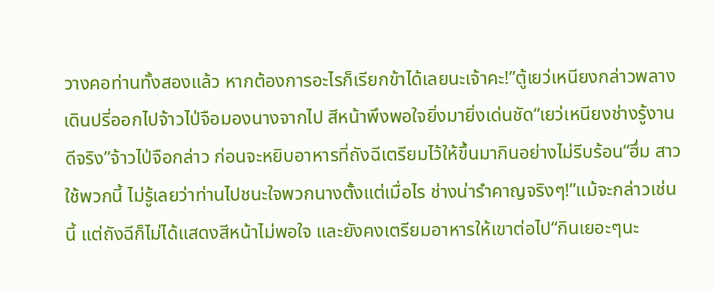วางคอท่านทั้งสองแล้ว หากต้องการอะไรก็เรียกข้าได้เลยนะเจ้าคะ!”ตู้เยว่เหนียงกล่าวพลางเดินปรี่ออกไปจ้าวไป่จือมองนางจากไป สีหน้าพึงพอใจยิ่งมายิ่งเด่นชัด“เยว่เหนียงช่างรู้งานดีจริง”จ้าวไป่จือกล่าว ก่อนจะหยิบอาหารที่ถังฉีเตรียมไว้ให้ขึ้นมากินอย่างไม่รีบร้อน“ฮึ่ม สาวใช้พวกนี้ ไม่รู้เลยว่าท่านไปชนะใจพวกนางตั้งแต่เมื่อไร ช่างน่ารำคาญจริงๆ!”แม้จะกล่าวเช่นนี้ แต่ถังฉีก็ไม่ได้แสดงสีหน้าไม่พอใจ และยังคงเตรียมอาหารให้เขาต่อไป“กินเยอะๆนะ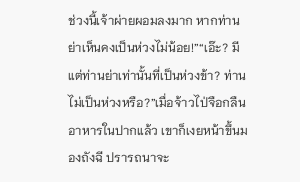ช่วงนี้เจ้าผ่ายผอมลงมาก หากท่านย่าเห็นคงเป็นห่วงไม่น้อย!”“เอ๊ะ? มีแต่ท่านย่าเท่านั้นที่เป็นห่วงข้า? ท่านไม่เป็นห่วงหรือ?”เมื่อจ้าวไป่จือกลืนอาหารในปากแล้ว เขาก็เงยหน้าขึ้นมองถังฉี ปรารถนาจะ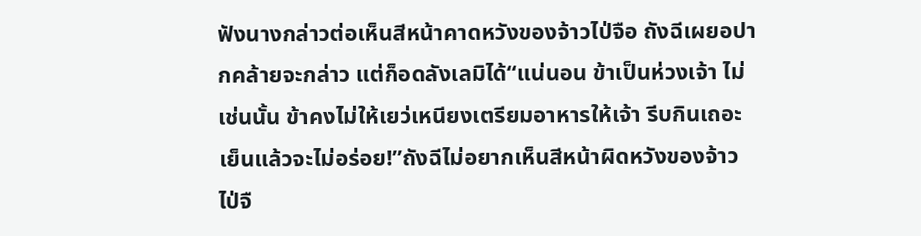ฟังนางกล่าวต่อเห็นสีหน้าคาดหวังของจ้าวไป่จือ ถังฉีเผยอปากคล้ายจะกล่าว แต่ก็อดลังเลมิได้“แน่นอน ข้าเป็นห่วงเจ้า ไม่เช่นนั้น ข้าคงไม่ให้เยว่เหนียงเตรียมอาหารให้เจ้า รีบกินเถอะ เย็นแล้วจะไม่อร่อย!”ถังฉีไม่อยากเห็นสีหน้าผิดหวังของจ้าวไป่จื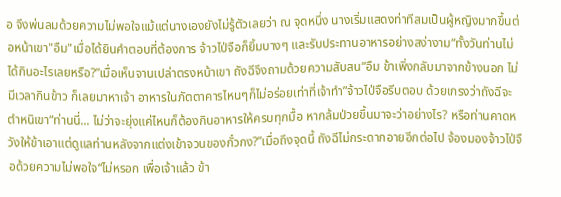อ จึงพ่นลมด้วยความไม่พอใจแม้แต่นางเองยังไม่รู้ตัวเลยว่า ณ จุดหนึ่ง นางเริ่มแสดงท่าทีสมเป็นผู้หญิงมากขึ้นต่อหน้าเขา"อืม"เมื่อได้ยินคำตอบที่ต้องการ จ้าวไป่จือก็ยิ้มบางๆ และรับประทานอาหารอย่างสง่างาม“ทั้งวันท่านไม่ได้กินอะไรเลยหรือ?”เมื่อเห็นจานเปล่าตรงหน้าเขา ถังฉีจึงถามด้วยความสับสน“อืม ข้าเพิ่งกลับมาจากข้างนอก ไม่มีเวลากินข้าว ก็เลยมาหาเจ้า อาหารในภัตตาคารไหนๆก็ไม่อร่อยเท่าที่เจ้าทำ”จ้าวไป่จือรีบตอบ ด้วยเกรงว่าถังฉีจะตำหนิเขา“ท่านนี่... ไม่ว่าจะยุ่งแค่ไหนก็ต้องกินอาหารให้ครบทุกมื้อ หากล้มป่วยขึ้นมาจะว่าอย่างไร? หรือท่านคาดหวังให้ข้าเอาแต่ดูแลท่านหลังจากแต่งเข้าจวนของกั๋วกง?”เมื่อถึงจุดนี้ ถังฉีไม่กระดากอายอีกต่อไป จ้องมองจ้าวไป่จือด้วยความไม่พอใจ“ไม่หรอก เพื่อเจ้าแล้ว ข้า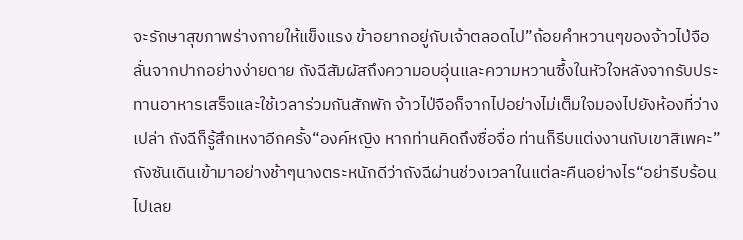จะรักษาสุขภาพร่างกายให้แข็งแรง ข้าอยากอยู่กับเจ้าตลอดไป”ถ้อยคำหวานๆของจ้าวไป่จือลั่นจากปากอย่างง่ายดาย ถังฉีสัมผัสถึงความอบอุ่นและความหวานซึ้งในหัวใจหลังจากรับประทานอาหารเสร็จและใช้เวลาร่วมกันสักพัก จ้าวไป่จือก็จากไปอย่างไม่เต็มใจมองไปยังห้องที่ว่างเปล่า ถังฉีก็รู้สึกเหงาอีกครั้ง“องค์หญิง หากท่านคิดถึงซื่อจื่อ ท่านก็รีบแต่งงานกับเขาสิเพคะ”ถังซันเดินเข้ามาอย่างช้าๆนางตระหนักดีว่าถังฉีผ่านช่วงเวลาในแต่ละคืนอย่างไร“อย่ารีบร้อนไปเลย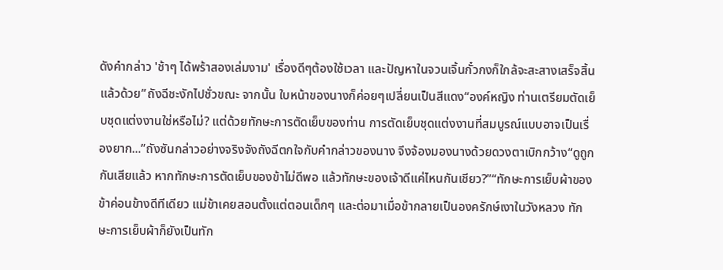ดังคำกล่าว 'ช้าๆ ได้พร้าสองเล่มงาม' เรื่องดีๆต้องใช้เวลา และปัญหาในจวนเจิ้นกั๋วกงก็ใกล้จะสะสางเสร็จสิ้นแล้วด้วย”ถังฉีชะงักไปชั่วขณะ จากนั้น ใบหน้าของนางก็ค่อยๆเปลี่ยนเป็นสีแดง“องค์หญิง ท่านเตรียมตัดเย็บชุดแต่งงานใช่หรือไม่? แต่ด้วยทักษะการตัดเย็บของท่าน การตัดเย็บชุดแต่งงานที่สมบูรณ์แบบอาจเป็นเรื่องยาก...”ถังซันกล่าวอย่างจริงจังถังฉีตกใจกับคำกล่าวของนาง จึงจ้องมองนางด้วยดวงตาเบิกกว้าง“ดูถูกกันเสียแล้ว หากทักษะการตัดเย็บของข้าไม่ดีพอ แล้วทักษะของเจ้าดีแค่ไหนกันเชียว?”“ทักษะการเย็บผ้าของข้าค่อนข้างดีทีเดียว แม่ข้าเคยสอนตั้งแต่ตอนเด็กๆ และต่อมาเมื่อข้ากลายเป็นองครักษ์เงาในวังหลวง ทักษะการเย็บผ้าก็ยังเป็นทัก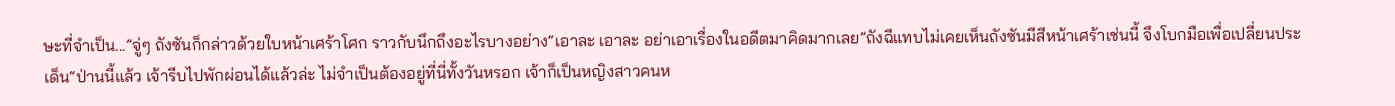ษะที่จำเป็น...”จู่ๆ ถังซันก็กล่าวด้วยใบหน้าเศร้าโศก ราวกับนึกถึงอะไรบางอย่าง“เอาละ เอาละ อย่าเอาเรื่องในอดีตมาคิดมากเลย”ถังฉีแทบไม่เคยเห็นถังซันมีสีหน้าเศร้าเช่นนี้ จึงโบกมือเพื่อเปลี่ยนประเด็น“ป่านนี้แล้ว เจ้ารีบไปพักผ่อนได้แล้วล่ะ ไม่จำเป็นต้องอยู่ที่นี่ทั้งวันหรอก เจ้าก็เป็นหญิงสาวคนห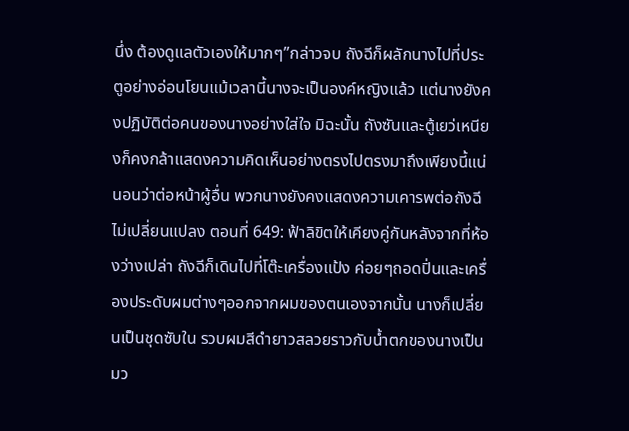นึ่ง ต้องดูแลตัวเองให้มากๆ”กล่าวจบ ถังฉีก็ผลักนางไปที่ประตูอย่างอ่อนโยนแม้เวลานี้นางจะเป็นองค์หญิงแล้ว แต่นางยังคงปฏิบัติต่อคนของนางอย่างใส่ใจ มิฉะนั้น ถังซันและตู้เยว่เหนียงก็คงกล้าแสดงความคิดเห็นอย่างตรงไปตรงมาถึงเพียงนี้แน่นอนว่าต่อหน้าผู้อื่น พวกนางยังคงแสดงความเคารพต่อถังฉีไม่เปลี่ยนแปลง ตอนที่ 649: ฟ้าลิขิตให้เคียงคู่กันหลังจากที่ห้องว่างเปล่า ถังฉีก็เดินไปที่โต๊ะเครื่องแป้ง ค่อยๆถอดปิ่นและเครื่องประดับผมต่างๆออกจากผมของตนเองจากนั้น นางก็เปลี่ยนเป็นชุดซับใน รวบผมสีดำยาวสลวยราวกับน้ำตกของนางเป็นมว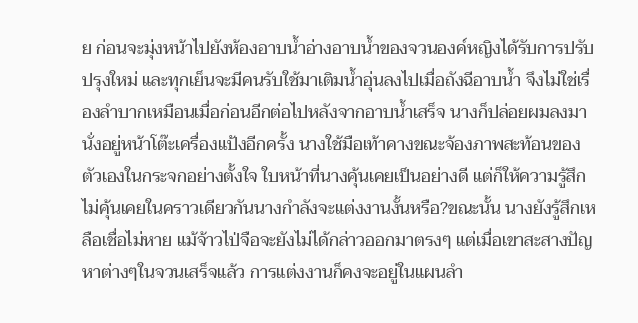ย ก่อนจะมุ่งหน้าไปยังห้องอาบน้ำอ่างอาบน้ำของจวนองค์หญิงได้รับการปรับปรุงใหม่ และทุกเย็นจะมีคนรับใช้มาเติมน้ำอุ่นลงไปเมื่อถังฉีอาบน้ำ จึงไม่ใช่เรื่องลำบากเหมือนเมื่อก่อนอีกต่อไปหลังจากอาบน้ำเสร็จ นางก็ปล่อยผมลงมา นั่งอยู่หน้าโต๊ะเครื่องแป้งอีกครั้ง นางใช้มือเท้าคางขณะจ้องภาพสะท้อนของตัวเองในกระจกอย่างตั้งใจ ใบหน้าที่นางคุ้นเคยเป็นอย่างดี แต่ก็ให้ความรู้สึกไม่คุ้นเคยในคราวเดียวกันนางกำลังจะแต่งงานงั้นหรือ?ขณะนั้น นางยังรู้สึกเหลือเชื่อไม่หาย แม้จ้าวไป่จือจะยังไม่ได้กล่าวออกมาตรงๆ แต่เมื่อเขาสะสางปัญหาต่างๆในจวนเสร็จแล้ว การแต่งงานก็คงจะอยู่ในแผนลำ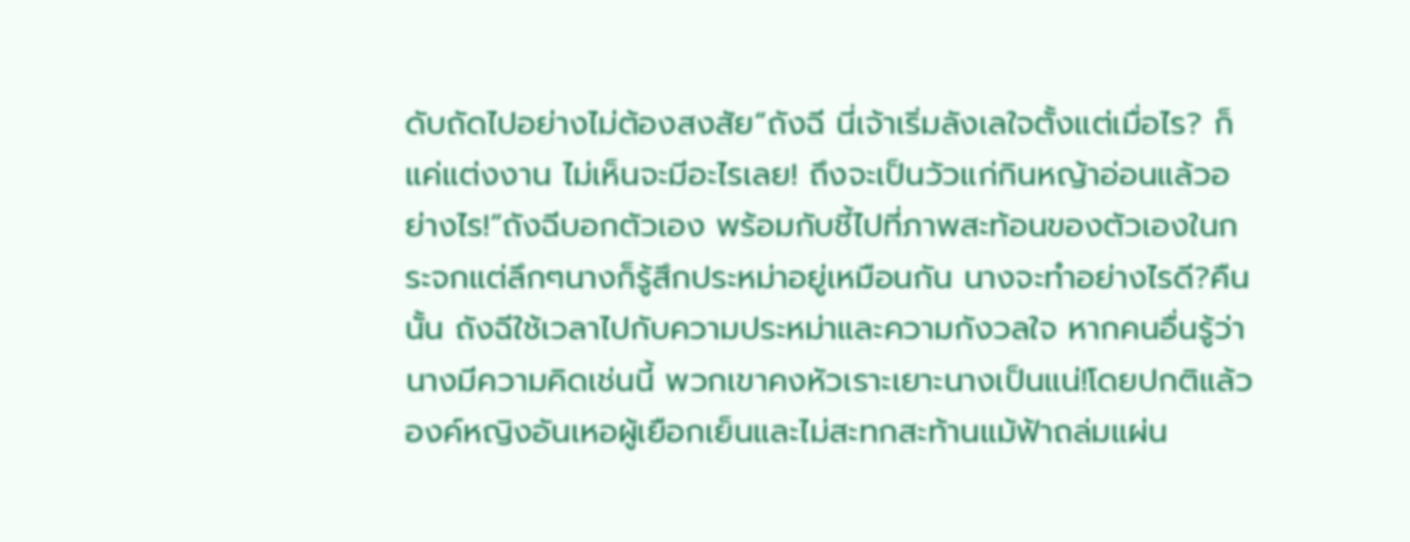ดับถัดไปอย่างไม่ต้องสงสัย“ถังฉี นี่เจ้าเริ่มลังเลใจตั้งแต่เมื่อไร? ก็แค่แต่งงาน ไม่เห็นจะมีอะไรเลย! ถึงจะเป็นวัวแก่กินหญ้าอ่อนแล้วอย่างไร!”ถังฉีบอกตัวเอง พร้อมกับชี้ไปที่ภาพสะท้อนของตัวเองในกระจกแต่ลึกๆนางก็รู้สึกประหม่าอยู่เหมือนกัน นางจะทำอย่างไรดี?คืนนั้น ถังฉีใช้เวลาไปกับความประหม่าและความกังวลใจ หากคนอื่นรู้ว่านางมีความคิดเช่นนี้ พวกเขาคงหัวเราะเยาะนางเป็นแน่!โดยปกติแล้ว องค์หญิงอันเหอผู้เยือกเย็นและไม่สะทกสะท้านแม้ฟ้าถล่มแผ่น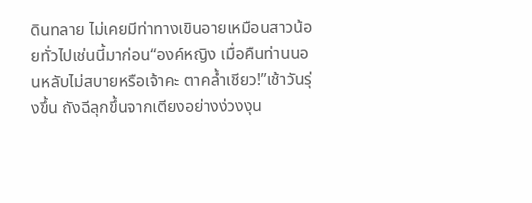ดินทลาย ไม่เคยมีท่าทางเขินอายเหมือนสาวน้อยทั่วไปเช่นนี้มาก่อน“องค์หญิง เมื่อคืนท่านนอนหลับไม่สบายหรือเจ้าคะ ตาคล้ำเชียว!”เช้าวันรุ่งขึ้น ถังฉีลุกขึ้นจากเตียงอย่างง่วงงุน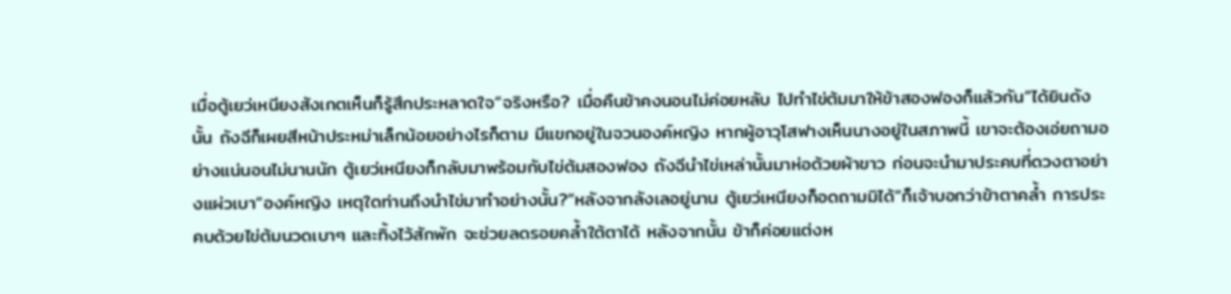เมื่อตู้เยว่เหนียงสังเกตเห็นก็รู้สึกประหลาดใจ“จริงหรือ? เมื่อคืนข้าคงนอนไม่ค่อยหลับ ไปทำไข่ต้มมาให้ข้าสองฟองก็แล้วกัน”ได้ยินดังนั้น ถังฉีก็เผยสีหน้าประหม่าเล็กน้อยอย่างไรก็ตาม มีแขกอยู่ในจวนองค์หญิง หากผู้อาวุโสฟางเห็นนางอยู่ในสภาพนี้ เขาจะต้องเอ่ยถามอย่างแน่นอนไม่นานนัก ตู้เยว่เหนียงก็กลับมาพร้อมกับไข่ต้มสองฟอง ถังฉีนำไข่เหล่านั้นมาห่อด้วยผ้าขาว ก่อนจะนำมาประคบที่ดวงตาอย่างแผ่วเบา“องค์หญิง เหตุใดท่านถึงนำไข่มาทำอย่างนั้น?”หลังจากลังเลอยู่นาน ตู้เยว่เหนียงก็อดถามมิได้“ก็เจ้าบอกว่าข้าตาคล้ำ การประคบด้วยไข่ต้มนวดเบาๆ และทิ้งไว้สักพัก จะช่วยลดรอยคล้ำใต้ตาได้ หลังจากนั้น ข้าก็ค่อยแต่งห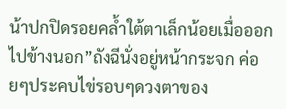น้าปกปิดรอยคล้ำใต้ตาเล็กน้อยเมื่อออกไปข้างนอก”ถังฉีนั่งอยู่หน้ากระจก ค่อยๆประคบไข่รอบๆดวงตาของ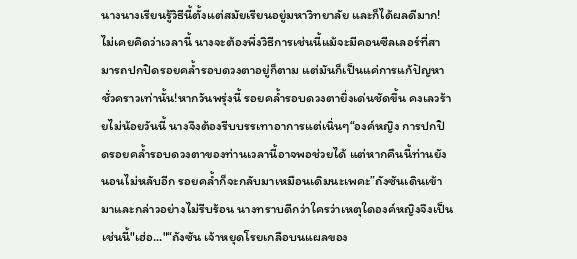นางนางเรียนรู้วิธีนี้ตั้งแต่สมัยเรียนอยู่มหาวิทยาลัย และก็ได้ผลดีมาก!ไม่เคยคิดว่าเวลานี้ นางจะต้องพึ่งวิธีการเช่นนี้แม้จะมีคอนซีลเลอร์ที่สามารถปกปิดรอยคล้ำรอบดวงตาอยู่ก็ตาม แต่มันก็เป็นแค่การแก้ปัญหาชั่วคราวเท่านั้น!หากวันพรุ่งนี้ รอยคล้ำรอบดวงตายิ่งเด่นชัดขึ้น คงเลวร้ายไม่น้อยวันนี้ นางจึงต้องรีบบรรเทาอาการแต่เนิ่นๆ“องค์หญิง การปกปิดรอยคล้ำรอบดวงตาของท่านเวลานี้อาจพอช่วยได้ แต่หากคืนนี้ท่านยังนอนไม่หลับอีก รอยคล้ำก็จะกลับมาเหมือนเดิมนะเพคะ”ถังซันเดินเข้ามาและกล่าวอย่างไม่รีบร้อน นางทราบดีกว่าใครว่าเหตุใดองค์หญิงจึงเป็นเช่นนี้"เฮ่อ..."“ถังซัน เจ้าหยุดโรยเกลือบนแผลของ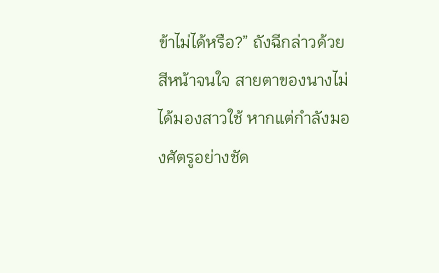ข้าไม่ได้หรือ?” ถังฉีกล่าวด้วยสีหน้าจนใจ สายตาของนางไม่ได้มองสาวใช้ หากแต่กำลังมองศัตรูอย่างชัด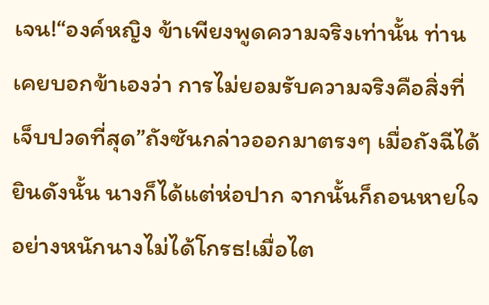เจน!“องค์หญิง ข้าเพียงพูดความจริงเท่านั้น ท่านเคยบอกข้าเองว่า การไม่ยอมรับความจริงคือสิ่งที่เจ็บปวดที่สุด”ถังซันกล่าวออกมาตรงๆ เมื่อถังฉีได้ยินดังนั้น นางก็ได้แต่ห่อปาก จากนั้นก็ถอนหายใจอย่างหนักนางไม่ได้โกรธ!เมื่อไต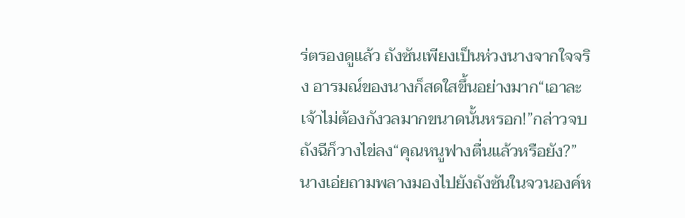ร่ตรองดูแล้ว ถังซันเพียงเป็นห่วงนางจากใจจริง อารมณ์ของนางก็สดใสขึ้นอย่างมาก“เอาละ เจ้าไม่ต้องกังวลมากขนาดนั้นหรอก!”กล่าวจบ ถังฉีก็วางไข่ลง“คุณหนูฟางตื่นแล้วหรือยัง?”นางเอ่ยถามพลางมองไปยังถังซันในจวนองค์ห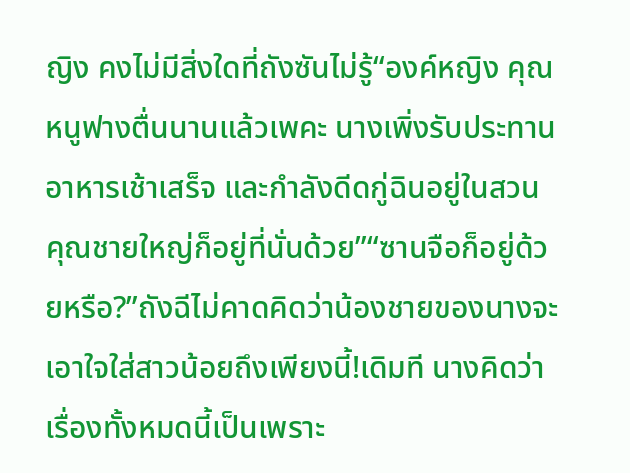ญิง คงไม่มีสิ่งใดที่ถังซันไม่รู้“องค์หญิง คุณหนูฟางตื่นนานแล้วเพคะ นางเพิ่งรับประทานอาหารเช้าเสร็จ และกำลังดีดกู่ฉินอยู่ในสวน คุณชายใหญ่ก็อยู่ที่นั่นด้วย”“ซานจือก็อยู่ด้วยหรือ?”ถังฉีไม่คาดคิดว่าน้องชายของนางจะเอาใจใส่สาวน้อยถึงเพียงนี้!เดิมที นางคิดว่าเรื่องทั้งหมดนี้เป็นเพราะ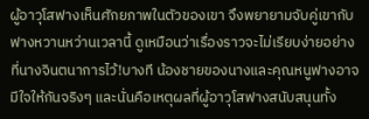ผู้อาวุโสฟางเห็นศักยภาพในตัวของเขา จึงพยายามจับคู่เขากับฟางหวานหว่านเวลานี้ ดูเหมือนว่าเรื่องราวจะไม่เรียบง่ายอย่างที่นางจินตนาการไว้!บางที น้องชายของนางและคุณหนูฟางอาจมีใจให้กันจริงๆ และนั่นคือเหตุผลที่ผู้อาวุโสฟางสนับสนุนทั้ง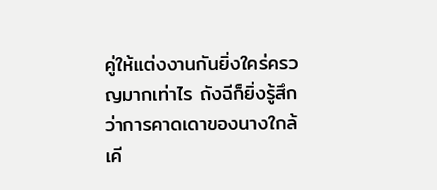คู่ให้แต่งงานกันยิ่งใคร่ครวญมากเท่าไร ถังฉีก็ยิ่งรู้สึกว่าการคาดเดาของนางใกล้เคี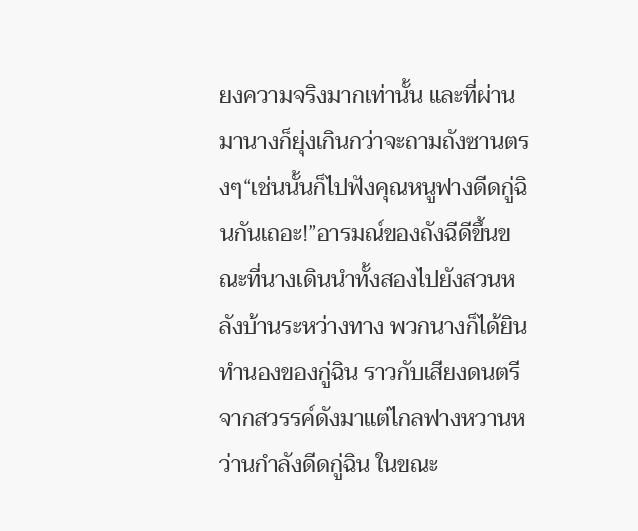ยงความจริงมากเท่านั้น และที่ผ่านมานางก็ยุ่งเกินกว่าจะถามถังซานตรงๆ“เช่นนั้นก็ไปฟังคุณหนูฟางดีดกู่ฉินกันเถอะ!”อารมณ์ของถังฉีดีขึ้นขณะที่นางเดินนำทั้งสองไปยังสวนหลังบ้านระหว่างทาง พวกนางก็ได้ยินทำนองของกู่ฉิน ราวกับเสียงดนตรีจากสวรรค์ดังมาแต่ไกลฟางหวานหว่านกำลังดีดกู่ฉิน ในขณะ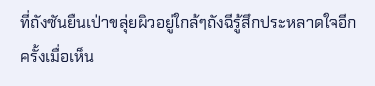ที่ถังซันยืนเป่าขลุ่ยผิวอยู่ใกล้ๆถังฉีรู้สึกประหลาดใจอีกครั้งเมื่อเห็น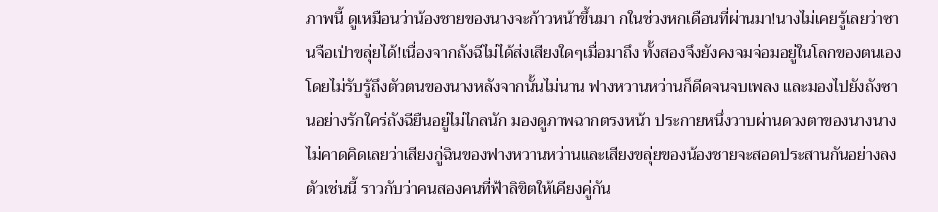ภาพนี้ ดูเหมือนว่าน้องชายของนางจะก้าวหน้าขึ้นมา กในช่วงหกเดือนที่ผ่านมา!นางไม่เคยรู้เลยว่าซานจือเป่าขลุ่ยได้!เนื่องจากถังฉีไม่ได้ส่งเสียงใดๆเมื่อมาถึง ทั้งสองจึงยังคงจมจ่อมอยู่ในโลกของตนเอง โดยไม่รับรู้ถึงตัวตนของนางหลังจากนั้นไม่นาน ฟางหวานหว่านก็ดีดจนจบเพลง และมองไปยังถังซานอย่างรักใคร่ถังฉียืนอยู่ไม่ไกลนัก มองดูภาพฉากตรงหน้า ประกายหนึ่งวาบผ่านดวงตาของนางนางไม่คาดคิดเลยว่าเสียงกู่ฉินของฟางหวานหว่านและเสียงขลุ่ยของน้องชายจะสอดประสานกันอย่างลงตัวเช่นนี้ ราวกับว่าคนสองคนที่ฟ้าลิขิตให้เคียงคู่กัน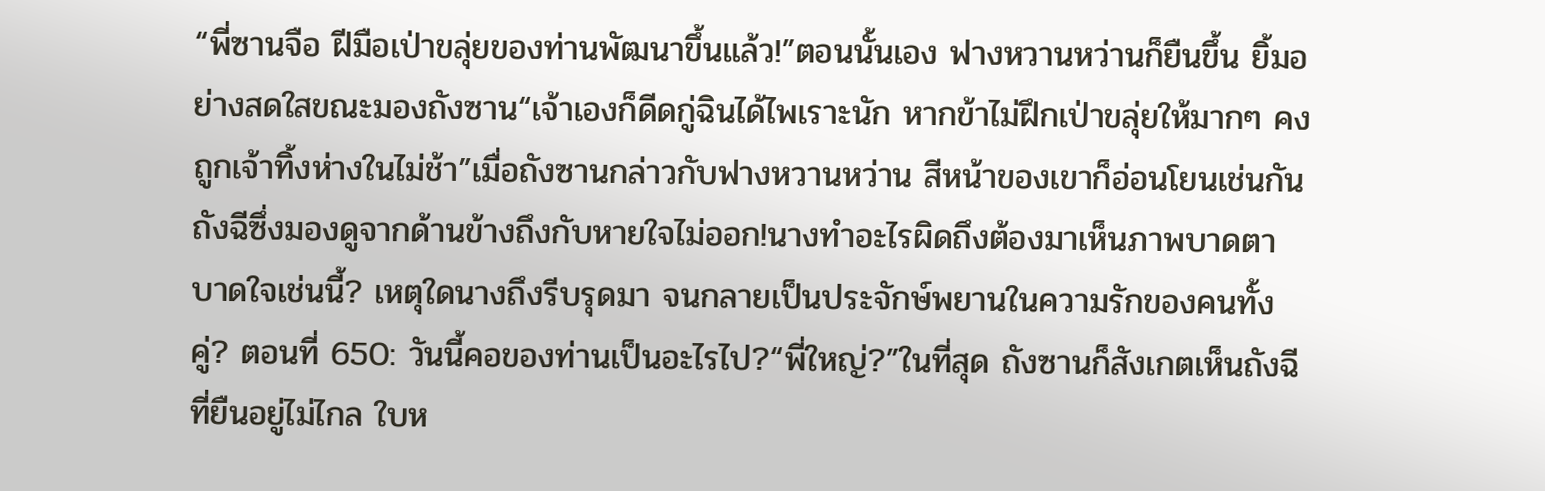“พี่ซานจือ ฝีมือเป่าขลุ่ยของท่านพัฒนาขึ้นแล้ว!”ตอนนั้นเอง ฟางหวานหว่านก็ยืนขึ้น ยิ้มอย่างสดใสขณะมองถังซาน“เจ้าเองก็ดีดกู่ฉินได้ไพเราะนัก หากข้าไม่ฝึกเป่าขลุ่ยให้มากๆ คงถูกเจ้าทิ้งห่างในไม่ช้า”เมื่อถังซานกล่าวกับฟางหวานหว่าน สีหน้าของเขาก็อ่อนโยนเช่นกัน ถังฉีซึ่งมองดูจากด้านข้างถึงกับหายใจไม่ออก!นางทำอะไรผิดถึงต้องมาเห็นภาพบาดตาบาดใจเช่นนี้? เหตุใดนางถึงรีบรุดมา จนกลายเป็นประจักษ์พยานในความรักของคนทั้งคู่? ตอนที่ 650: วันนี้คอของท่านเป็นอะไรไป?“พี่ใหญ่?”ในที่สุด ถังซานก็สังเกตเห็นถังฉีที่ยืนอยู่ไม่ไกล ใบห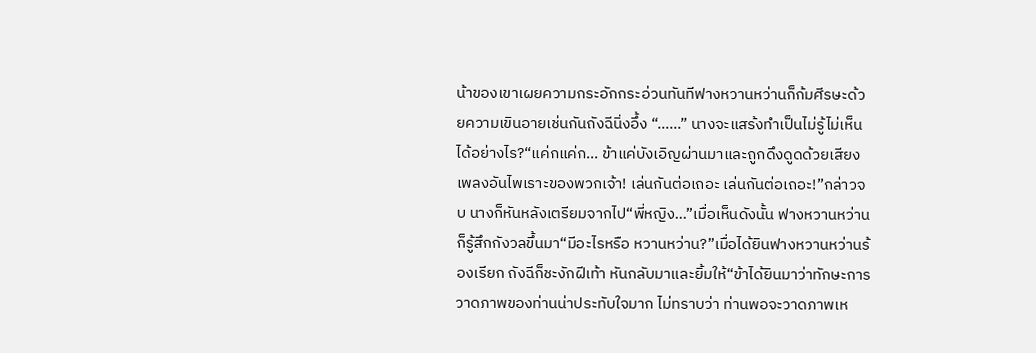น้าของเขาเผยความกระอักกระอ่วนทันทีฟางหวานหว่านก็ก้มศีรษะด้วยความเขินอายเช่นกันถังฉีนิ่งอึ้ง “…...” นางจะแสร้งทำเป็นไม่รู้ไม่เห็นได้อย่างไร?“แค่กแค่ก... ข้าแค่บังเอิญผ่านมาและถูกดึงดูดด้วยเสียงเพลงอันไพเราะของพวกเจ้า! เล่นกันต่อเถอะ เล่นกันต่อเถอะ!”กล่าวจบ นางก็หันหลังเตรียมจากไป“พี่หญิง…”เมื่อเห็นดังนั้น ฟางหวานหว่านก็รู้สึกกังวลขึ้นมา“มีอะไรหรือ หวานหว่าน?”เมื่อได้ยินฟางหวานหว่านร้องเรียก ถังฉีก็ชะงักฝีเท้า หันกลับมาและยิ้มให้“ข้าได้ยินมาว่าทักษะการวาดภาพของท่านน่าประทับใจมาก ไม่ทราบว่า ท่านพอจะวาดภาพเห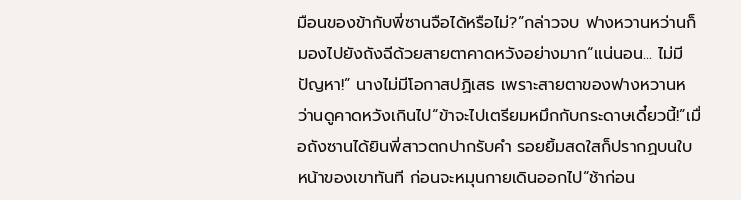มือนของข้ากับพี่ซานจือได้หรือไม่?”กล่าวจบ ฟางหวานหว่านก็มองไปยังถังฉีด้วยสายตาคาดหวังอย่างมาก“แน่นอน... ไม่มีปัญหา!” นางไม่มีโอกาสปฏิเสธ เพราะสายตาของฟางหวานหว่านดูคาดหวังเกินไป“ข้าจะไปเตรียมหมึกกับกระดาษเดี๋ยวนี้!”เมื่อถังซานได้ยินพี่สาวตกปากรับคำ รอยยิ้มสดใสก็ปรากฏบนใบหน้าของเขาทันที ก่อนจะหมุนกายเดินออกไป“ช้าก่อน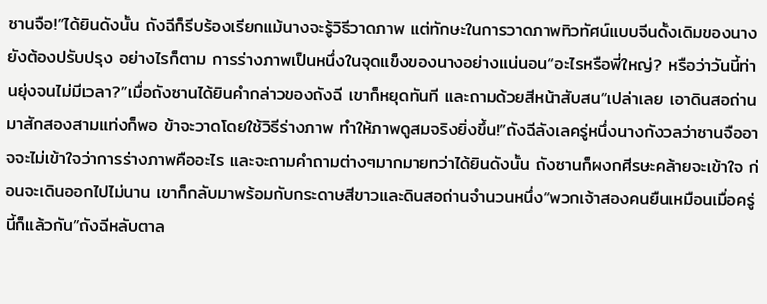ซานจือ!”ได้ยินดังนั้น ถังฉีก็รีบร้องเรียกแม้นางจะรู้วิธีวาดภาพ แต่ทักษะในการวาดภาพทิวทัศน์แบบจีนดั้งเดิมของนางยังต้องปรับปรุง อย่างไรก็ตาม การร่างภาพเป็นหนึ่งในจุดแข็งของนางอย่างแน่นอน“อะไรหรือพี่ใหญ่? หรือว่าวันนี้ท่านยุ่งจนไม่มีเวลา?”เมื่อถังซานได้ยินคำกล่าวของถังฉี เขาก็หยุดทันที และถามด้วยสีหน้าสับสน“เปล่าเลย เอาดินสอถ่านมาสักสองสามแท่งก็พอ ข้าจะวาดโดยใช้วิธีร่างภาพ ทำให้ภาพดูสมจริงยิ่งขึ้น!”ถังฉีลังเลครู่หนึ่งนางกังวลว่าซานจืออาจจะไม่เข้าใจว่าการร่างภาพคืออะไร และจะถามคำถามต่างๆมากมายทว่าได้ยินดังนั้น ถังซานก็ผงกศีรษะคล้ายจะเข้าใจ ก่อนจะเดินออกไปไม่นาน เขาก็กลับมาพร้อมกับกระดาษสีขาวและดินสอถ่านจำนวนหนึ่ง“พวกเจ้าสองคนยืนเหมือนเมื่อครู่นี้ก็แล้วกัน”ถังฉีหลับตาล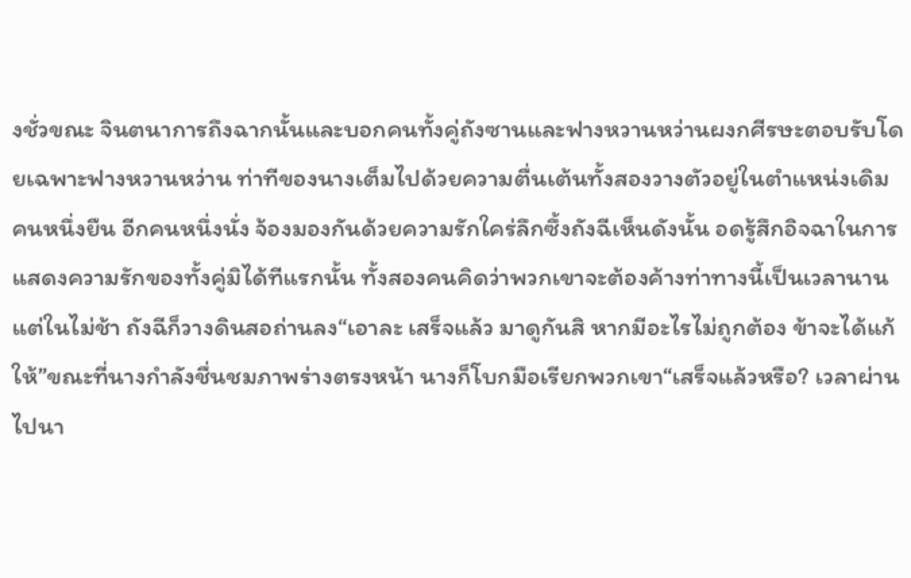งชั่วขณะ จินตนาการถึงฉากนั้นและบอกคนทั้งคู่ถังซานและฟางหวานหว่านผงกศีรษะตอบรับโดยเฉพาะฟางหวานหว่าน ท่าทีของนางเต็มไปด้วยความตื่นเต้นทั้งสองวางตัวอยู่ในตำแหน่งเดิม คนหนึ่งยืน อีกคนหนึ่งนั่ง จ้องมองกันด้วยความรักใคร่ลึกซึ้งถังฉีเห็นดังนั้น อดรู้สึกอิจฉาในการแสดงความรักของทั้งคู่มิได้ทีแรกนั้น ทั้งสองคนคิดว่าพวกเขาจะต้องค้างท่าทางนี้เป็นเวลานาน แต่ในไม่ช้า ถังฉีก็วางดินสอถ่านลง“เอาละ เสร็จแล้ว มาดูกันสิ หากมีอะไรไม่ถูกต้อง ข้าจะได้แก้ให้”ขณะที่นางกำลังชื่นชมภาพร่างตรงหน้า นางก็โบกมือเรียกพวกเขา“เสร็จแล้วหรือ? เวลาผ่านไปนา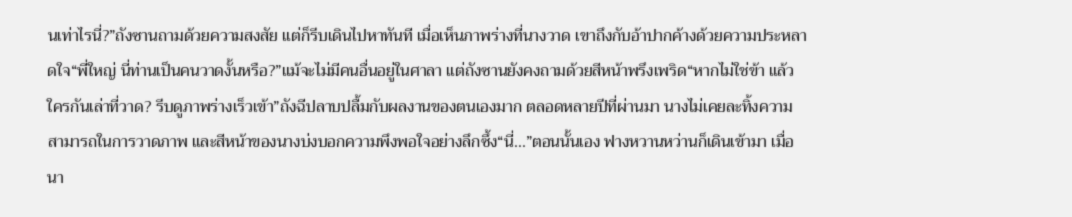นเท่าไรนี่?”ถังซานถามด้วยความสงสัย แต่ก็รีบเดินไปหาทันที เมื่อเห็นภาพร่างที่นางวาด เขาถึงกับอ้าปากค้างด้วยความประหลาดใจ“พี่ใหญ่ นี่ท่านเป็นคนวาดงั้นหรือ?”แม้จะไม่มีคนอื่นอยู่ในศาลา แต่ถังซานยังคงถามด้วยสีหน้าพรึงเพริด“หากไม่ใช่ข้า แล้วใครกันเล่าที่วาด? รีบดูภาพร่างเร็วเข้า”ถังฉีปลาบปลื้มกับผลงานของตนเองมาก ตลอดหลายปีที่ผ่านมา นางไม่เคยละทิ้งความสามารถในการวาดภาพ และสีหน้าของนางบ่งบอกความพึงพอใจอย่างลึกซึ้ง“นี่...”ตอนนั้นเอง ฟางหวานหว่านก็เดินเข้ามา เมื่อนา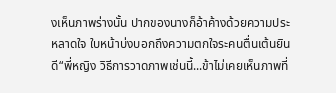งเห็นภาพร่างนั้น ปากของนางก็อ้าค้างด้วยความประหลาดใจ ใบหน้าบ่งบอกถึงความตกใจระคนตื่นเต้นยินดี“พี่หญิง วิธีการวาดภาพเช่นนี้...ข้าไม่เคยเห็นภาพที่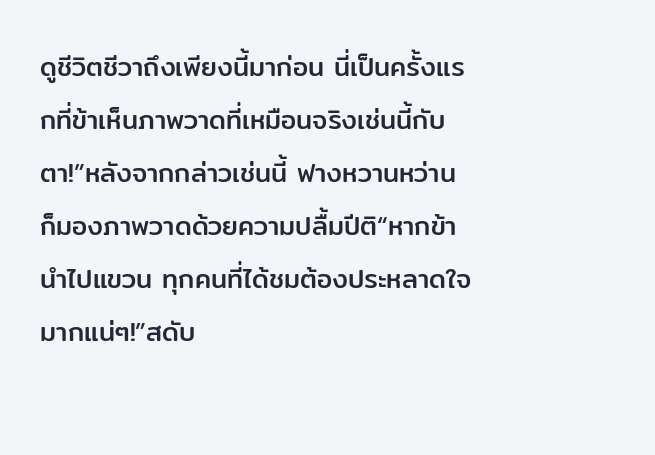ดูชีวิตชีวาถึงเพียงนี้มาก่อน นี่เป็นครั้งแรกที่ข้าเห็นภาพวาดที่เหมือนจริงเช่นนี้กับตา!”หลังจากกล่าวเช่นนี้ ฟางหวานหว่านก็มองภาพวาดด้วยความปลื้มปีติ“หากข้านำไปแขวน ทุกคนที่ได้ชมต้องประหลาดใจมากแน่ๆ!”สดับ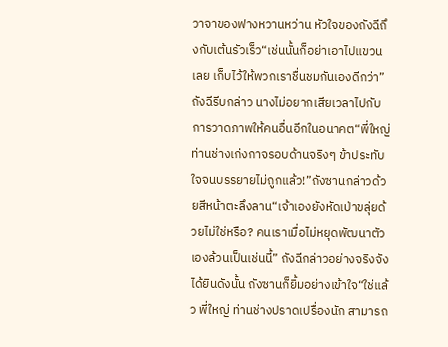วาจาของฟางหวานหว่าน หัวใจของถังฉีถึงกับเต้นรัวเร็ว“เช่นนั้นก็อย่าเอาไปแขวนเลย เก็บไว้ให้พวกเราชื่นชมกันเองดีกว่า”ถังฉีรีบกล่าว นางไม่อยากเสียเวลาไปกับการวาดภาพให้คนอื่นอีกในอนาคต“พี่ใหญ่ ท่านช่างเก่งกาจรอบด้านจริงๆ ข้าประทับใจจนบรรยายไม่ถูกแล้ว!”ถังซานกล่าวด้วยสีหน้าตะลึงลาน“เจ้าเองยังหัดเป่าขลุ่ยด้วยไม่ใช่หรือ? คนเราเมื่อไม่หยุดพัฒนาตัวเองล้วนเป็นเช่นนี้” ถังฉีกล่าวอย่างจริงจังได้ยินดังนั้น ถังซานก็ยิ้มอย่างเข้าใจ“ใช่แล้ว พี่ใหญ่ ท่านช่างปราดเปรื่องนัก สามารถ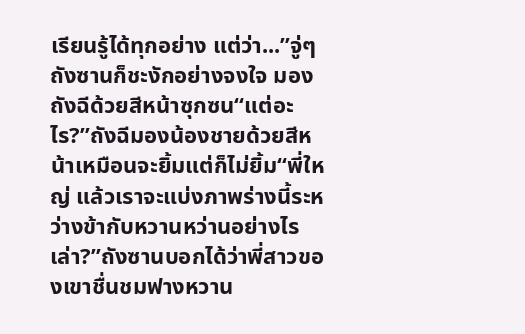เรียนรู้ได้ทุกอย่าง แต่ว่า...”จู่ๆ ถังซานก็ชะงักอย่างจงใจ มองถังฉีด้วยสีหน้าซุกซน“แต่อะไร?”ถังฉีมองน้องชายด้วยสีหน้าเหมือนจะยิ้มแต่ก็ไม่ยิ้ม“พี่ใหญ่ แล้วเราจะแบ่งภาพร่างนี้ระหว่างข้ากับหวานหว่านอย่างไรเล่า?”ถังซานบอกได้ว่าพี่สาวของเขาชื่นชมฟางหวาน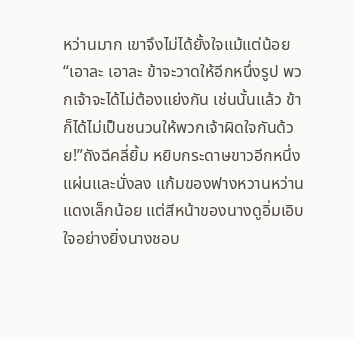หว่านมาก เขาจึงไม่ได้ยั้งใจแม้แต่น้อย“เอาละ เอาละ ข้าจะวาดให้อีกหนึ่งรูป พวกเจ้าจะได้ไม่ต้องแย่งกัน เช่นนั้นแล้ว ข้าก็ได้ไม่เป็นชนวนให้พวกเจ้าผิดใจกันด้วย!”ถังฉีคลี่ยิ้ม หยิบกระดาษขาวอีกหนึ่งแผ่นและนั่งลง แก้มของฟางหวานหว่านแดงเล็กน้อย แต่สีหน้าของนางดูอิ่มเอิบใจอย่างยิ่งนางชอบ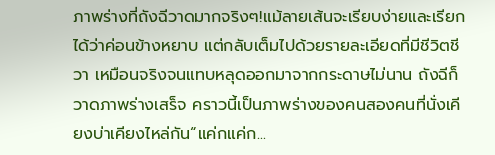ภาพร่างที่ถังฉีวาดมากจริงๆ!แม้ลายเส้นจะเรียบง่ายและเรียกได้ว่าค่อนข้างหยาบ แต่กลับเต็มไปด้วยรายละเอียดที่มีชีวิตชีวา เหมือนจริงจนแทบหลุดออกมาจากกระดาษไม่นาน ถังฉีก็วาดภาพร่างเสร็จ คราวนี้เป็นภาพร่างของคนสองคนที่นั่งเคียงบ่าเคียงไหล่กัน“แค่กแค่ก...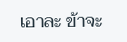เอาละ ข้าจะ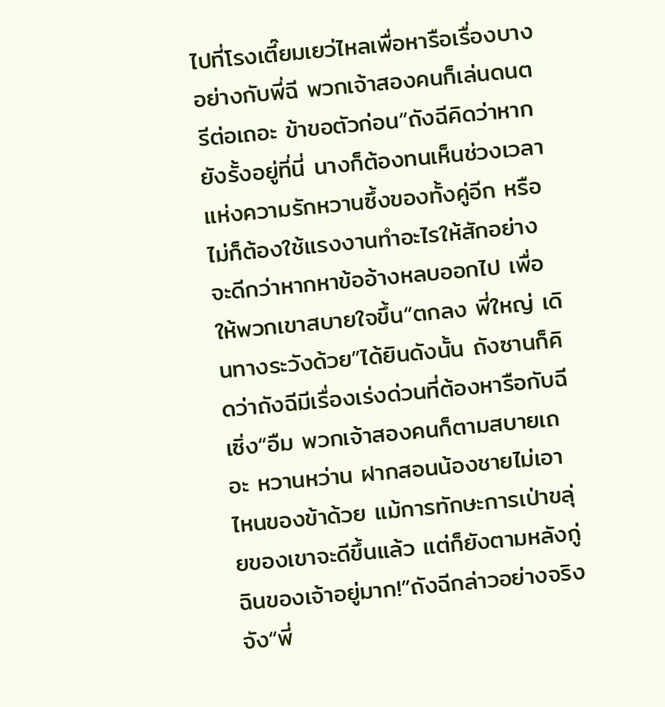ไปที่โรงเตี๊ยมเยว่ไหลเพื่อหารือเรื่องบางอย่างกับพี่ฉี พวกเจ้าสองคนก็เล่นดนตรีต่อเถอะ ข้าขอตัวก่อน”ถังฉีคิดว่าหากยังรั้งอยู่ที่นี่ นางก็ต้องทนเห็นช่วงเวลาแห่งความรักหวานซึ้งของทั้งคู่อีก หรือไม่ก็ต้องใช้แรงงานทำอะไรให้สักอย่าง จะดีกว่าหากหาข้ออ้างหลบออกไป เพื่อให้พวกเขาสบายใจขึ้น“ตกลง พี่ใหญ่ เดินทางระวังด้วย”ได้ยินดังนั้น ถังซานก็คิดว่าถังฉีมีเรื่องเร่งด่วนที่ต้องหารือกับฉีเซิ่ง“อืม พวกเจ้าสองคนก็ตามสบายเถอะ หวานหว่าน ฝากสอนน้องชายไม่เอาไหนของข้าด้วย แม้การทักษะการเป่าขลุ่ยของเขาจะดีขึ้นแล้ว แต่ก็ยังตามหลังกู่ฉินของเจ้าอยู่มาก!”ถังฉีกล่าวอย่างจริงจัง“พี่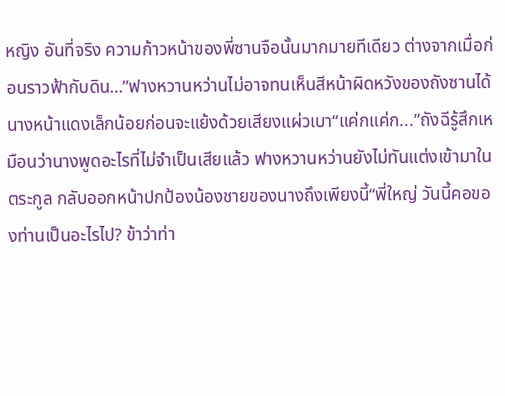หญิง อันที่จริง ความก้าวหน้าของพี่ซานจือนั้นมากมายทีเดียว ต่างจากเมื่อก่อนราวฟ้ากับดิน…”ฟางหวานหว่านไม่อาจทนเห็นสีหน้าผิดหวังของถังซานได้ นางหน้าแดงเล็กน้อยก่อนจะแย้งด้วยเสียงแผ่วเบา“แค่กแค่ก...”ถังฉีรู้สึกเหมือนว่านางพูดอะไรที่ไม่จำเป็นเสียแล้ว ฟางหวานหว่านยังไม่ทันแต่งเข้ามาในตระกูล กลับออกหน้าปกป้องน้องชายของนางถึงเพียงนี้“พี่ใหญ่ วันนี้คอของท่านเป็นอะไรไป? ข้าว่าท่า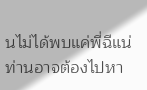นไม่ได้พบแค่พี่ฉีแน่ ท่านอาจต้องไปหา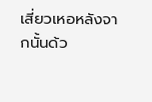เสี่ยวเหอหลังจากนั้นด้ว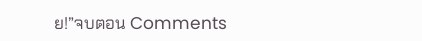ย!”จบตอน Comments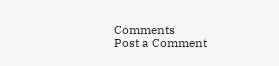Comments
Post a Comment